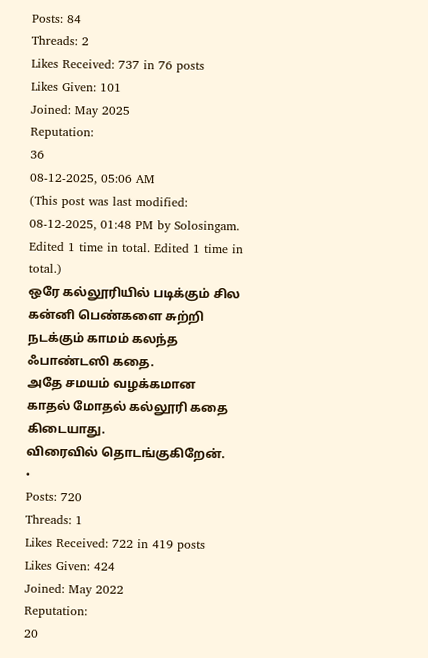Posts: 84
Threads: 2
Likes Received: 737 in 76 posts
Likes Given: 101
Joined: May 2025
Reputation:
36
08-12-2025, 05:06 AM
(This post was last modified: 08-12-2025, 01:48 PM by Solosingam. Edited 1 time in total. Edited 1 time in total.)
ஒரே கல்லூரியில் படிக்கும் சில கன்னி பெண்களை சுற்றி நடக்கும் காமம் கலந்த ஃபாண்டஸி கதை.
அதே சமயம் வழக்கமான காதல் மோதல் கல்லூரி கதை கிடையாது.
விரைவில் தொடங்குகிறேன்.
•
Posts: 720
Threads: 1
Likes Received: 722 in 419 posts
Likes Given: 424
Joined: May 2022
Reputation:
20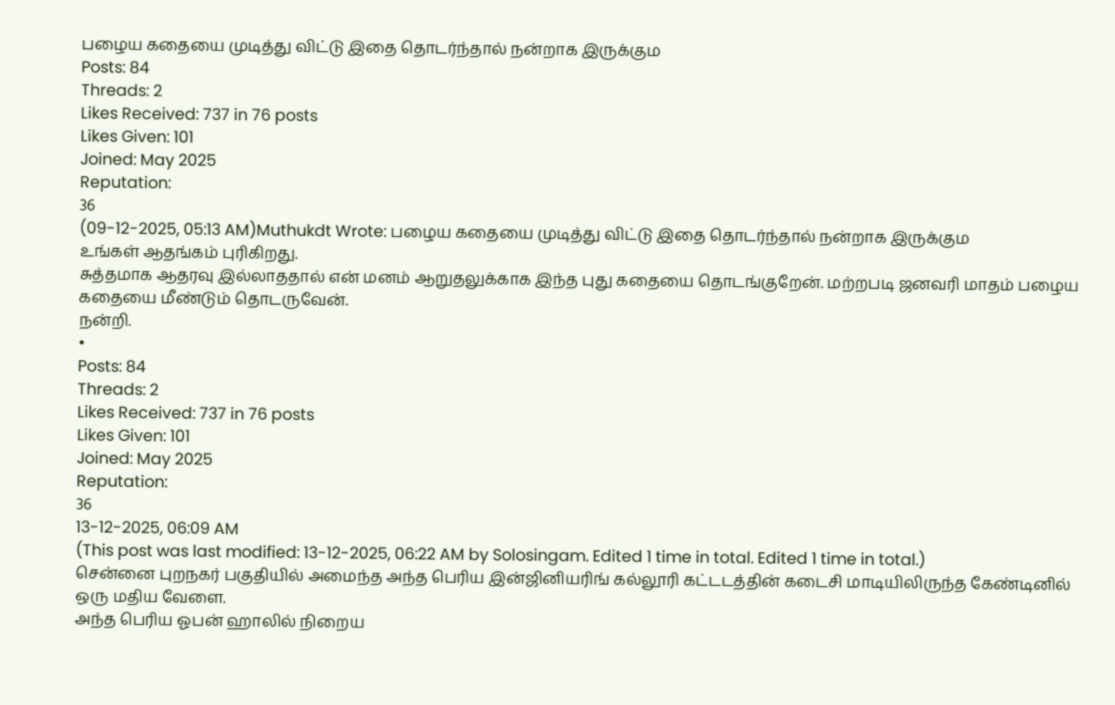பழைய கதையை முடித்து விட்டு இதை தொடர்ந்தால் நன்றாக இருக்கும
Posts: 84
Threads: 2
Likes Received: 737 in 76 posts
Likes Given: 101
Joined: May 2025
Reputation:
36
(09-12-2025, 05:13 AM)Muthukdt Wrote: பழைய கதையை முடித்து விட்டு இதை தொடர்ந்தால் நன்றாக இருக்கும
உங்கள் ஆதங்கம் புரிகிறது.
சுத்தமாக ஆதரவு இல்லாததால் என் மனம் ஆறுதலுக்காக இந்த புது கதையை தொடங்குறேன். மற்றபடி ஜனவரி மாதம் பழைய கதையை மீண்டும் தொடருவேன்.
நன்றி.
•
Posts: 84
Threads: 2
Likes Received: 737 in 76 posts
Likes Given: 101
Joined: May 2025
Reputation:
36
13-12-2025, 06:09 AM
(This post was last modified: 13-12-2025, 06:22 AM by Solosingam. Edited 1 time in total. Edited 1 time in total.)
சென்னை புறநகர் பகுதியில் அமைந்த அந்த பெரிய இன்ஜினியரிங் கல்லூரி கட்டடத்தின் கடைசி மாடியிலிருந்த கேண்டினில் ஒரு மதிய வேளை.
அந்த பெரிய ஓபன் ஹாலில் நிறைய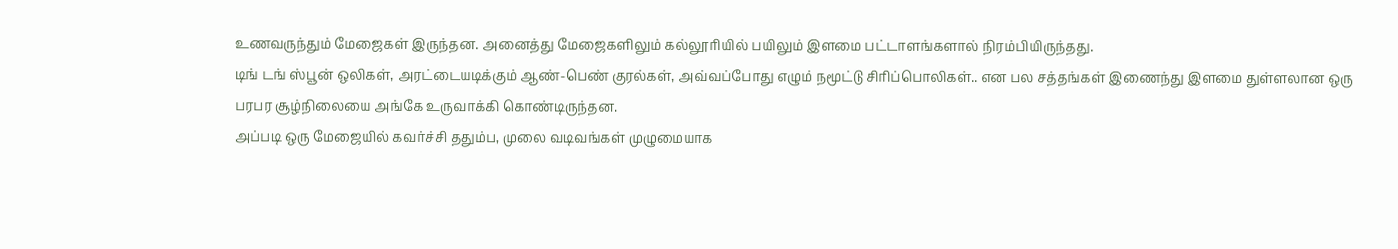உணவருந்தும் மேஜைகள் இருந்தன. அனைத்து மேஜைகளிலும் கல்லூரியில் பயிலும் இளமை பட்டாளங்களால் நிரம்பியிருந்தது.
டிங் டங் ஸ்பூன் ஒலிகள், அரட்டையடிக்கும் ஆண்-பெண் குரல்கள், அவ்வப்போது எழும் நமூட்டு சிரிப்பொலிகள்.. என பல சத்தங்கள் இணைந்து இளமை துள்ளலான ஒரு பரபர சூழ்நிலையை அங்கே உருவாக்கி கொண்டிருந்தன.
அப்படி ஒரு மேஜையில் கவர்ச்சி ததும்ப, முலை வடிவங்கள் முழுமையாக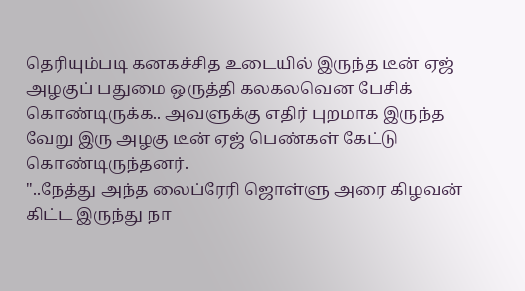தெரியும்படி கனகச்சித உடையில் இருந்த டீன் ஏஜ் அழகுப் பதுமை ஒருத்தி கலகலவென பேசிக் கொண்டிருக்க.. அவளுக்கு எதிர் புறமாக இருந்த வேறு இரு அழகு டீன் ஏஜ் பெண்கள் கேட்டு கொண்டிருந்தனர்.
"..நேத்து அந்த லைப்ரேரி ஜொள்ளு அரை கிழவன் கிட்ட இருந்து நா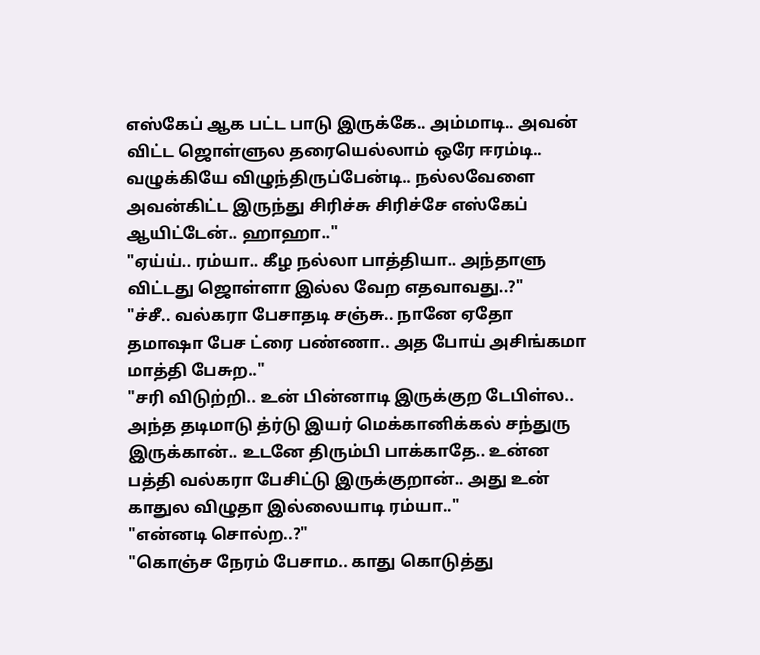எஸ்கேப் ஆக பட்ட பாடு இருக்கே.. அம்மாடி.. அவன் விட்ட ஜொள்ளுல தரையெல்லாம் ஒரே ஈரம்டி.. வழுக்கியே விழுந்திருப்பேன்டி.. நல்லவேளை அவன்கிட்ட இருந்து சிரிச்சு சிரிச்சே எஸ்கேப் ஆயிட்டேன்.. ஹாஹா.."
"ஏய்ய்.. ரம்யா.. கீழ நல்லா பாத்தியா.. அந்தாளு விட்டது ஜொள்ளா இல்ல வேற எதவாவது..?"
"ச்சீ.. வல்கரா பேசாதடி சஞ்சு.. நானே ஏதோ தமாஷா பேச ட்ரை பண்ணா.. அத போய் அசிங்கமா மாத்தி பேசுற.."
"சரி விடுற்றி.. உன் பின்னாடி இருக்குற டேபிள்ல.. அந்த தடிமாடு த்ர்டு இயர் மெக்கானிக்கல் சந்துரு இருக்கான்.. உடனே திரும்பி பாக்காதே.. உன்ன பத்தி வல்கரா பேசிட்டு இருக்குறான்.. அது உன் காதுல விழுதா இல்லையாடி ரம்யா.."
"என்னடி சொல்ற..?"
"கொஞ்ச நேரம் பேசாம.. காது கொடுத்து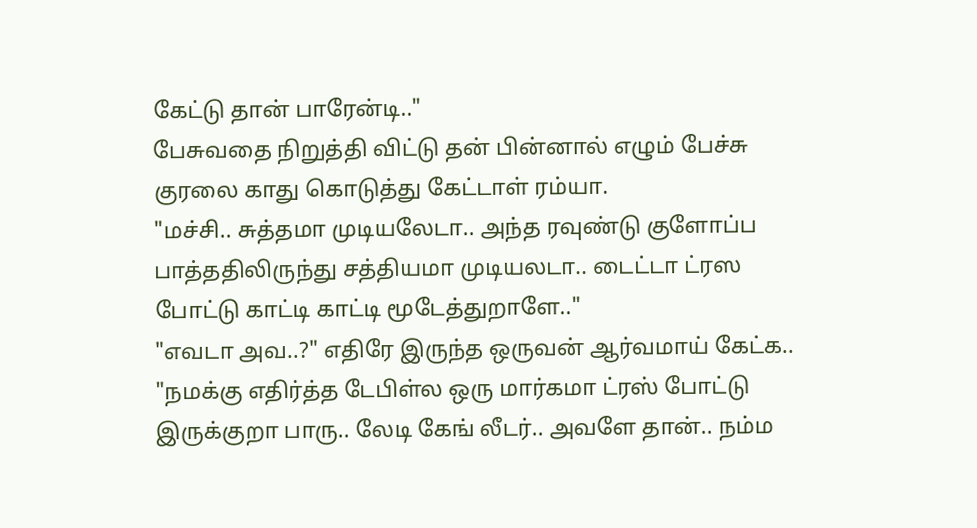கேட்டு தான் பாரேன்டி.."
பேசுவதை நிறுத்தி விட்டு தன் பின்னால் எழும் பேச்சு குரலை காது கொடுத்து கேட்டாள் ரம்யா.
"மச்சி.. சுத்தமா முடியலேடா.. அந்த ரவுண்டு குளோப்ப பாத்ததிலிருந்து சத்தியமா முடியலடா.. டைட்டா ட்ரஸ போட்டு காட்டி காட்டி மூடேத்துறாளே.."
"எவடா அவ..?" எதிரே இருந்த ஒருவன் ஆர்வமாய் கேட்க..
"நமக்கு எதிர்த்த டேபிள்ல ஒரு மார்கமா ட்ரஸ் போட்டு இருக்குறா பாரு.. லேடி கேங் லீடர்.. அவளே தான்.. நம்ம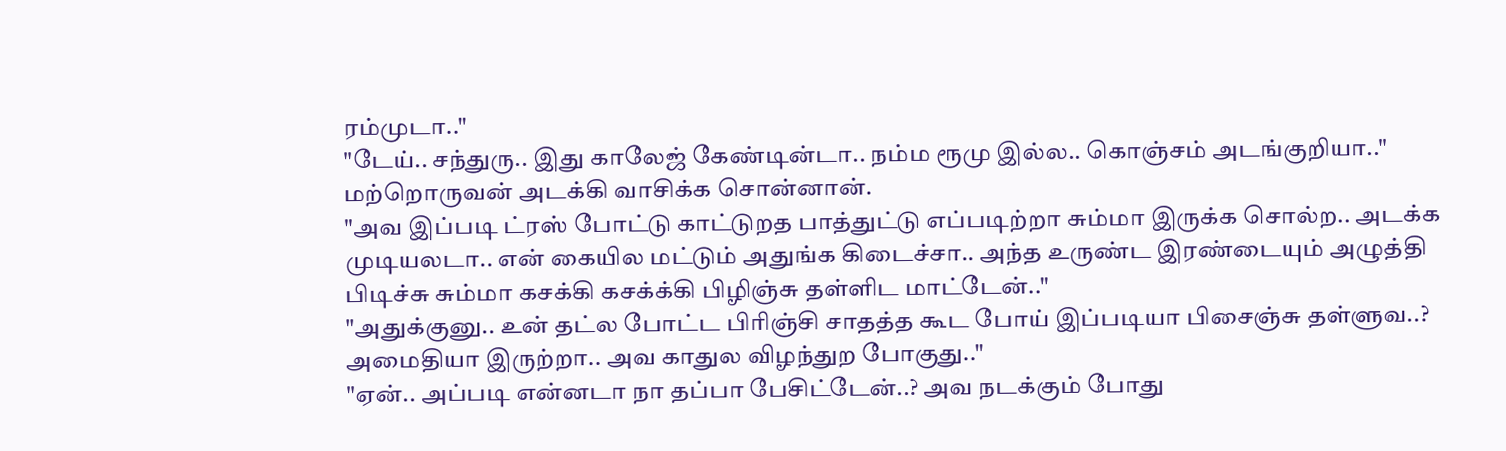ரம்முடா.."
"டேய்.. சந்துரு.. இது காலேஜ் கேண்டின்டா.. நம்ம ரூமு இல்ல.. கொஞ்சம் அடங்குறியா.." மற்றொருவன் அடக்கி வாசிக்க சொன்னான்.
"அவ இப்படி ட்ரஸ் போட்டு காட்டுறத பாத்துட்டு எப்படிற்றா சும்மா இருக்க சொல்ற.. அடக்க முடியலடா.. என் கையில மட்டும் அதுங்க கிடைச்சா.. அந்த உருண்ட இரண்டையும் அழுத்தி பிடிச்சு சும்மா கசக்கி கசக்க்கி பிழிஞ்சு தள்ளிட மாட்டேன்.."
"அதுக்குனு.. உன் தட்ல போட்ட பிரிஞ்சி சாதத்த கூட போய் இப்படியா பிசைஞ்சு தள்ளுவ..? அமைதியா இருற்றா.. அவ காதுல விழந்துற போகுது.."
"ஏன்.. அப்படி என்னடா நா தப்பா பேசிட்டேன்..? அவ நடக்கும் போது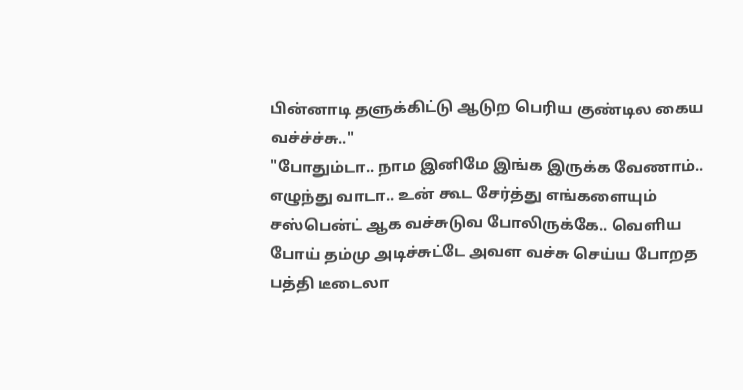பின்னாடி தளுக்கிட்டு ஆடுற பெரிய குண்டில கைய வச்ச்ச்சு.."
"போதும்டா.. நாம இனிமே இங்க இருக்க வேணாம்.. எழுந்து வாடா.. உன் கூட சேர்த்து எங்களையும் சஸ்பென்ட் ஆக வச்சுடுவ போலிருக்கே.. வெளிய போய் தம்மு அடிச்சுட்டே அவள வச்சு செய்ய போறத பத்தி டீடைலா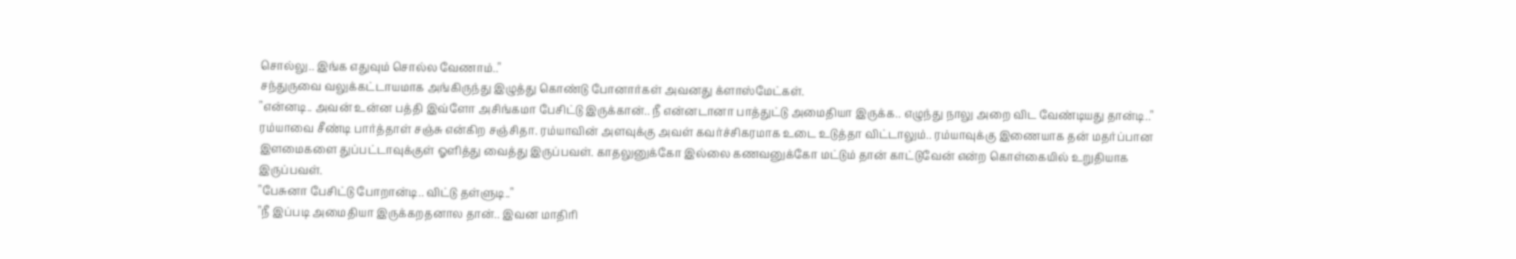சொல்லு.. இங்க எதுவும் சொல்ல வேணாம்.."
சந்துருவை வலுக்கட்டாயமாக அங்கிருந்து இழுத்து கொண்டு போனார்கள் அவனது க்ளாஸ்மேட்கள்.
"என்னடி.. அவன் உன்ன பத்தி இவ்ளோ அசிங்கமா பேசிட்டு இருக்கான்.. நீ என்னடானா பாத்துட்டு அமைதியா இருக்க.. எழுந்து நாலு அறை விட வேண்டியது தான்டி.."
ரம்யாவை சீண்டி பார்த்தாள் சஞ்சு என்கிற சஞ்சிதா. ரம்யாவின் அளவுக்கு அவள் கவர்ச்சிகரமாக உடை உடுத்தா விட்டாலும்.. ரம்யாவுக்கு இணையாக தன் மதர்ப்பான இளமைகளை துப்பட்டாவுக்குள் ஓளித்து வைத்து இருப்பவள். காதலுனுக்கோ இல்லை கணவனுக்கோ மட்டும் தான் காட்டுவேன் என்ற கொள்கையில் உறுதியாக இருப்பவள்.
"பேசுனா பேசிட்டு போறான்டி.. விட்டு தள்ளுடி.."
"நீ இப்படி அமைதியா இருக்கறதனால தான்.. இவன மாதிரி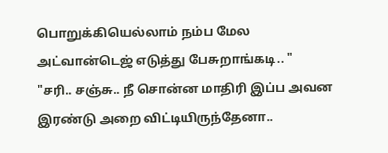பொறுக்கியெல்லாம் நம்ப மேல அட்வான்டெஜ் எடுத்து பேசுறாங்கடி.. "
"சரி.. சஞ்சு.. நீ சொன்ன மாதிரி இப்ப அவன இரண்டு அறை விட்டியிருந்தேனா..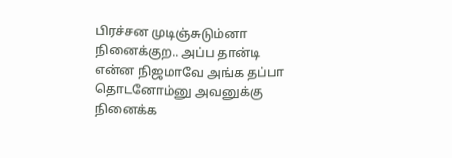பிரச்சன முடிஞ்சுடும்னா நினைக்குற.. அப்ப தான்டி என்ன நிஜமாவே அங்க தப்பா தொடனோம்னு அவனுக்கு நினைக்க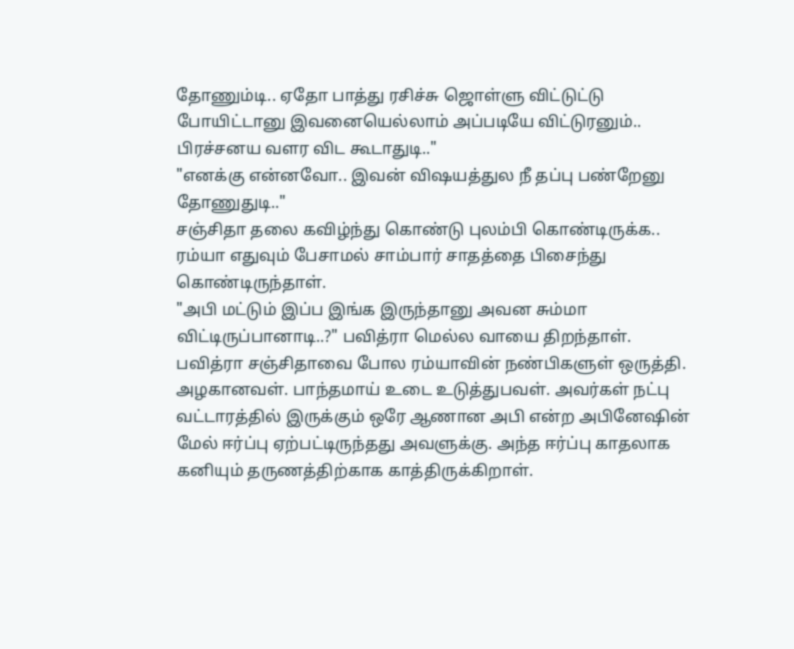தோணும்டி.. ஏதோ பாத்து ரசிச்சு ஜொள்ளு விட்டுட்டு போயிட்டானு இவனையெல்லாம் அப்படியே விட்டுரனும்.. பிரச்சனய வளர விட கூடாதுடி.."
"எனக்கு என்னவோ.. இவன் விஷயத்துல நீ தப்பு பண்றேனு தோணுதுடி.."
சஞ்சிதா தலை கவிழ்ந்து கொண்டு புலம்பி கொண்டிருக்க.. ரம்யா எதுவும் பேசாமல் சாம்பார் சாதத்தை பிசைந்து கொண்டிருந்தாள்.
"அபி மட்டும் இப்ப இங்க இருந்தானு அவன சும்மா விட்டிருப்பானாடி..?" பவித்ரா மெல்ல வாயை திறந்தாள்.
பவித்ரா சஞ்சிதாவை போல ரம்யாவின் நண்பிகளுள் ஒருத்தி. அழகானவள். பாந்தமாய் உடை உடுத்துபவள். அவர்கள் நட்பு வட்டாரத்தில் இருக்கும் ஒரே ஆணான அபி என்ற அபினேஷின் மேல் ஈர்ப்பு ஏற்பட்டிருந்தது அவளுக்கு. அந்த ஈர்ப்பு காதலாக கனியும் தருணத்திற்காக காத்திருக்கிறாள்.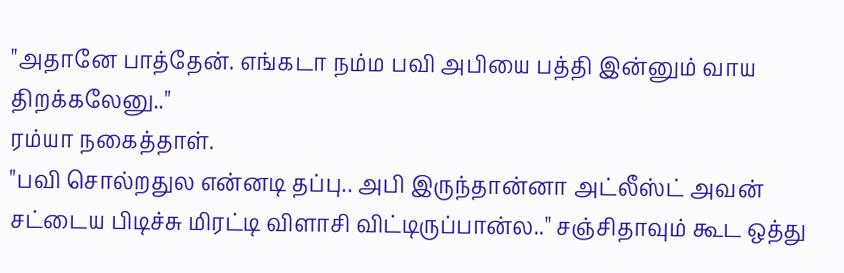"அதானே பாத்தேன். எங்கடா நம்ம பவி அபியை பத்தி இன்னும் வாய திறக்கலேனு.."
ரம்யா நகைத்தாள்.
"பவி சொல்றதுல என்னடி தப்பு.. அபி இருந்தான்னா அட்லீஸ்ட் அவன் சட்டைய பிடிச்சு மிரட்டி விளாசி விட்டிருப்பான்ல.." சஞ்சிதாவும் கூட ஒத்து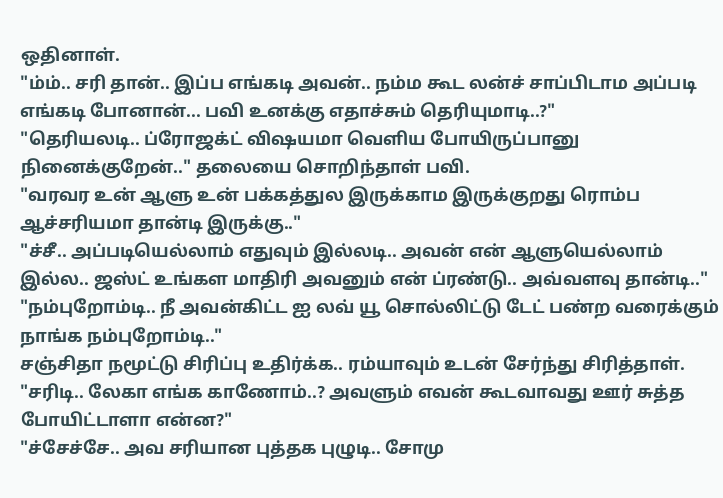ஒதினாள்.
"ம்ம்.. சரி தான்.. இப்ப எங்கடி அவன்.. நம்ம கூட லன்ச் சாப்பிடாம அப்படி எங்கடி போனான்... பவி உனக்கு எதாச்சும் தெரியுமாடி..?"
"தெரியலடி.. ப்ரோஜக்ட் விஷயமா வெளிய போயிருப்பானு நினைக்குறேன்.." தலையை சொறிந்தாள் பவி.
"வரவர உன் ஆளு உன் பக்கத்துல இருக்காம இருக்குறது ரொம்ப ஆச்சரியமா தான்டி இருக்கு.."
"ச்சீ.. அப்படியெல்லாம் எதுவும் இல்லடி.. அவன் என் ஆளுயெல்லாம் இல்ல.. ஜஸ்ட் உங்கள மாதிரி அவனும் என் ப்ரண்டு.. அவ்வளவு தான்டி.."
"நம்புறோம்டி.. நீ அவன்கிட்ட ஐ லவ் யூ சொல்லிட்டு டேட் பண்ற வரைக்கும் நாங்க நம்புறோம்டி.."
சஞ்சிதா நமூட்டு சிரிப்பு உதிர்க்க.. ரம்யாவும் உடன் சேர்ந்து சிரித்தாள்.
"சரிடி.. லேகா எங்க காணோம்..? அவளும் எவன் கூடவாவது ஊர் சுத்த போயிட்டாளா என்ன?"
"ச்சேச்சே.. அவ சரியான புத்தக புழுடி.. சோமு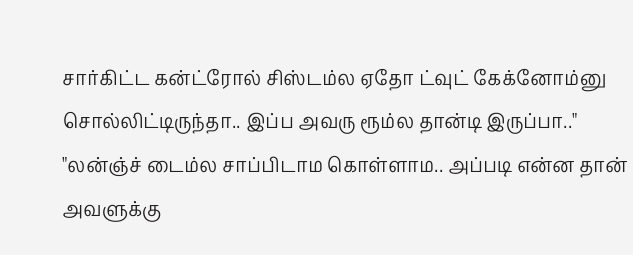சார்கிட்ட கன்ட்ரோல் சிஸ்டம்ல ஏதோ ட்வுட் கேக்னோம்னு சொல்லிட்டிருந்தா.. இப்ப அவரு ரூம்ல தான்டி இருப்பா.."
"லன்ஞ்ச் டைம்ல சாப்பிடாம கொள்ளாம.. அப்படி என்ன தான் அவளுக்கு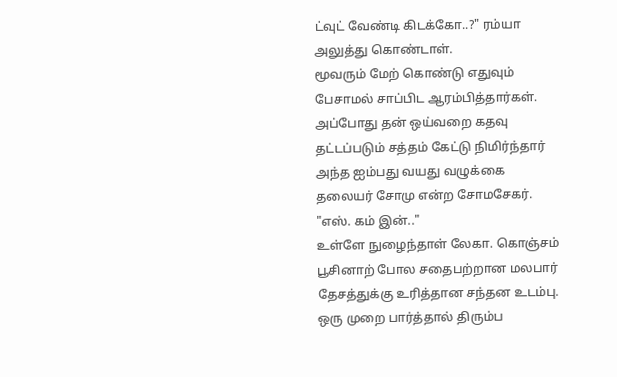ட்வுட் வேண்டி கிடக்கோ..?" ரம்யா அலுத்து கொண்டாள்.
மூவரும் மேற் கொண்டு எதுவும் பேசாமல் சாப்பிட ஆரம்பித்தார்கள்.
அப்போது தன் ஒய்வறை கதவு தட்டப்படும் சத்தம் கேட்டு நிமிர்ந்தார் அந்த ஐம்பது வயது வழுக்கை தலையர் சோமு என்ற சோமசேகர்.
"எஸ். கம் இன்.."
உள்ளே நுழைந்தாள் லேகா. கொஞ்சம் பூசினாற் போல சதைபற்றான மலபார் தேசத்துக்கு உரித்தான சந்தன உடம்பு. ஒரு முறை பார்த்தால் திரும்ப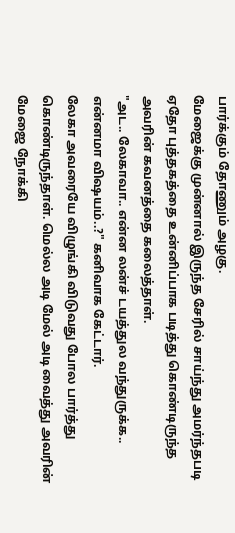பார்க்கும் தோணும் அழகு.
மேஜைக்கு முன்னால் இருந்த சேரில் சாய்ந்து அமர்ந்தபடி ஏதோ புத்தகத்தை உன்னிப்பாக படித்து கொண்டிருந்த அவரின் கவனத்தை கலைத்தாள்.
"அட.. லேகாவா.. என்ன லன்ச் டயத்துல வந்துருக்க.. என்னமா விஷயம்..?" கனிவாக கேட்டார்.
லேகா அவரையே விழுங்கி விடுவது போல பார்த்து கொண்டிருந்தாள். மெல்ல அடி மேல் அடி வைத்து அவரின் மேஜை நோக்கி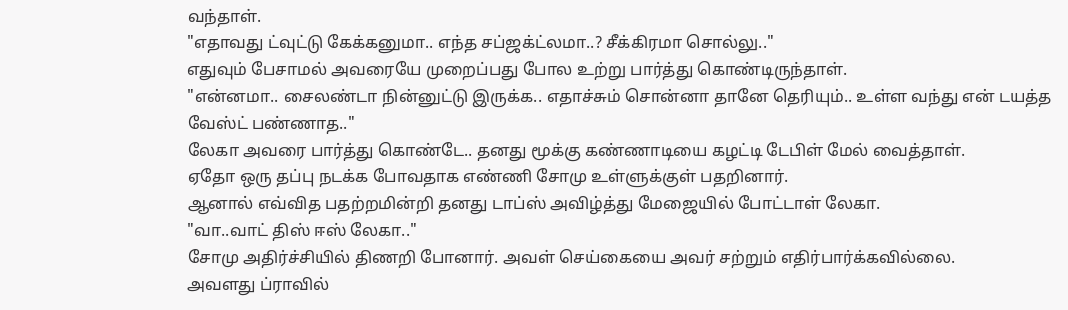வந்தாள்.
"எதாவது ட்வுட்டு கேக்கனுமா.. எந்த சப்ஜக்ட்லமா..? சீக்கிரமா சொல்லு.."
எதுவும் பேசாமல் அவரையே முறைப்பது போல உற்று பார்த்து கொண்டிருந்தாள்.
"என்னமா.. சைலண்டா நின்னுட்டு இருக்க.. எதாச்சும் சொன்னா தானே தெரியும்.. உள்ள வந்து என் டயத்த வேஸ்ட் பண்ணாத.."
லேகா அவரை பார்த்து கொண்டே.. தனது மூக்கு கண்ணாடியை கழட்டி டேபிள் மேல் வைத்தாள்.
ஏதோ ஒரு தப்பு நடக்க போவதாக எண்ணி சோமு உள்ளுக்குள் பதறினார்.
ஆனால் எவ்வித பதற்றமின்றி தனது டாப்ஸ் அவிழ்த்து மேஜையில் போட்டாள் லேகா.
"வா..வாட் திஸ் ஈஸ் லேகா.."
சோமு அதிர்ச்சியில் திணறி போனார். அவள் செய்கையை அவர் சற்றும் எதிர்பார்க்கவில்லை.
அவளது ப்ராவில்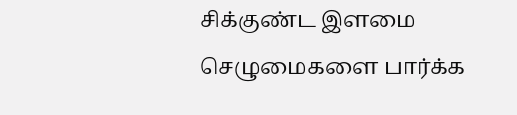சிக்குண்ட இளமை செழுமைகளை பார்க்க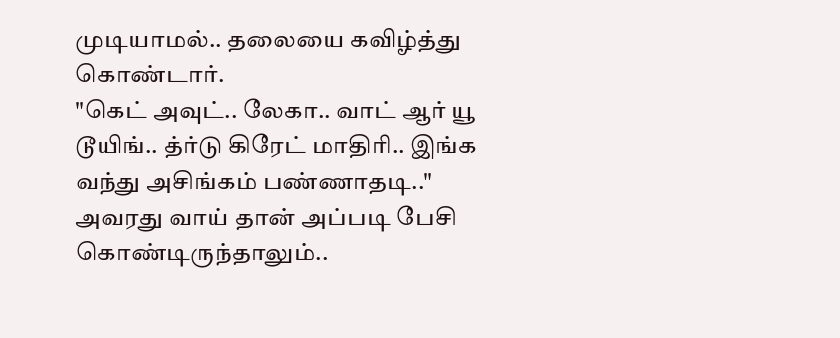முடியாமல்.. தலையை கவிழ்த்து கொண்டார்.
"கெட் அவுட்.. லேகா.. வாட் ஆர் யூ டூயிங்.. த்ர்டு கிரேட் மாதிரி.. இங்க வந்து அசிங்கம் பண்ணாதடி.."
அவரது வாய் தான் அப்படி பேசி கொண்டிருந்தாலும்..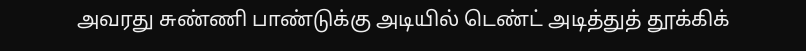அவரது சுண்ணி பாண்டுக்கு அடியில் டெண்ட் அடித்துத் தூக்கிக்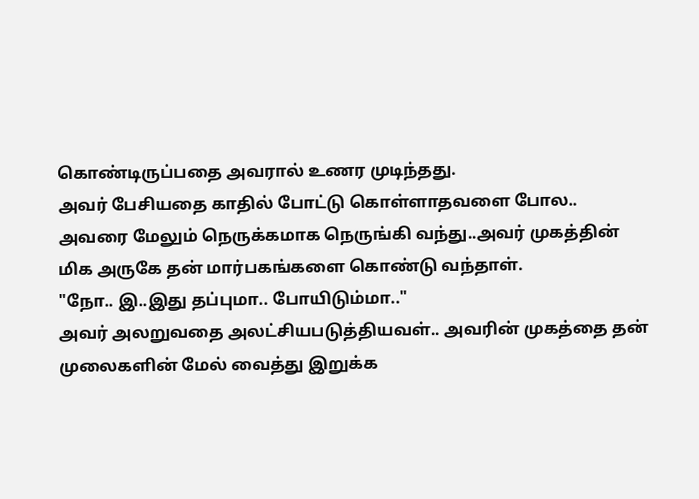கொண்டிருப்பதை அவரால் உணர முடிந்தது.
அவர் பேசியதை காதில் போட்டு கொள்ளாதவளை போல.. அவரை மேலும் நெருக்கமாக நெருங்கி வந்து..அவர் முகத்தின் மிக அருகே தன் மார்பகங்களை கொண்டு வந்தாள்.
"நோ.. இ..இது தப்புமா.. போயிடும்மா.."
அவர் அலறுவதை அலட்சியபடுத்தியவள்.. அவரின் முகத்தை தன் முலைகளின் மேல் வைத்து இறுக்க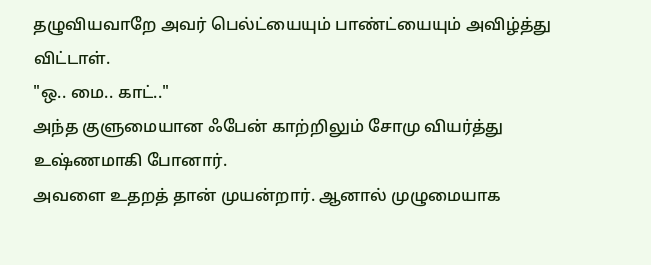தழுவியவாறே அவர் பெல்ட்யையும் பாண்ட்யையும் அவிழ்த்து விட்டாள்.
"ஒ.. மை.. காட்.."
அந்த குளுமையான ஃபேன் காற்றிலும் சோமு வியர்த்து உஷ்ணமாகி போனார்.
அவளை உதறத் தான் முயன்றார். ஆனால் முழுமையாக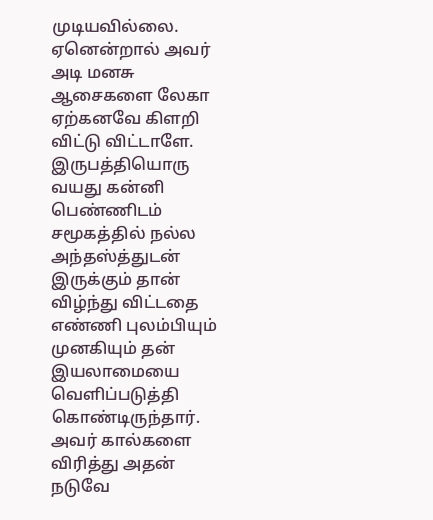முடியவில்லை. ஏனென்றால் அவர் அடி மனசு ஆசைகளை லேகா ஏற்கனவே கிளறி விட்டு விட்டாளே.
இருபத்தியொரு வயது கன்னி பெண்ணிடம் சமூகத்தில் நல்ல அந்தஸ்த்துடன் இருக்கும் தான் விழ்ந்து விட்டதை எண்ணி புலம்பியும் முனகியும் தன் இயலாமையை வெளிப்படுத்தி கொண்டிருந்தார்.
அவர் கால்களை விரித்து அதன் நடுவே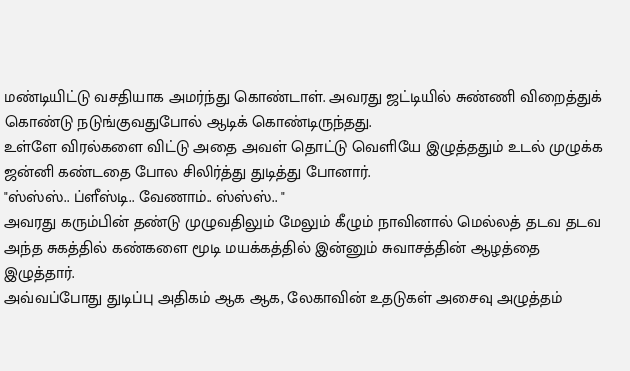மண்டியிட்டு வசதியாக அமர்ந்து கொண்டாள். அவரது ஜட்டியில் சுண்ணி விறைத்துக் கொண்டு நடுங்குவதுபோல் ஆடிக் கொண்டிருந்தது.
உள்ளே விரல்களை விட்டு அதை அவள் தொட்டு வெளியே இழுத்ததும் உடல் முழுக்க ஜன்னி கண்டதை போல சிலிர்த்து துடித்து போனார்.
"ஸ்ஸ்ஸ்.. ப்ளீஸ்டி.. வேணாம்.. ஸ்ஸ்ஸ்.. "
அவரது கரும்பின் தண்டு முழுவதிலும் மேலும் கீழும் நாவினால் மெல்லத் தடவ தடவ அந்த சுகத்தில் கண்களை மூடி மயக்கத்தில் இன்னும் சுவாசத்தின் ஆழத்தை இழுத்தார்.
அவ்வப்போது துடிப்பு அதிகம் ஆக ஆக, லேகாவின் உதடுகள் அசைவு அழுத்தம்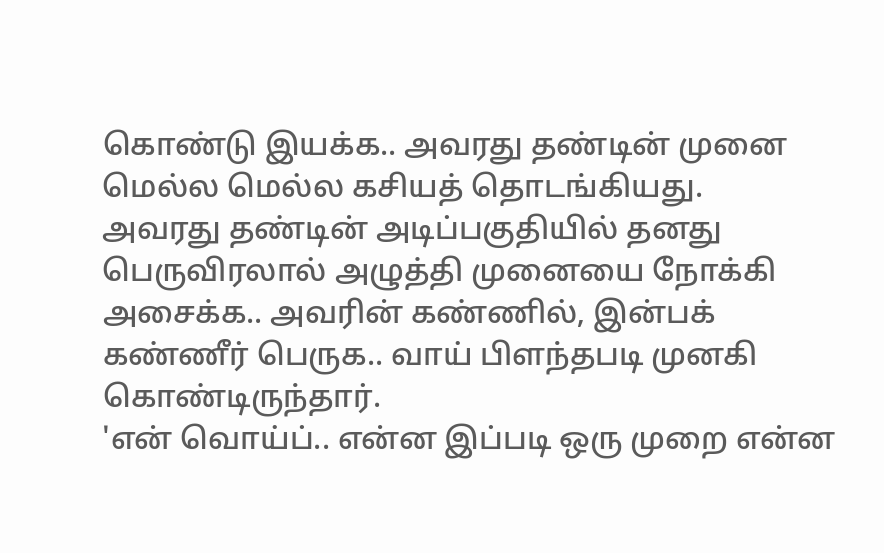கொண்டு இயக்க.. அவரது தண்டின் முனை மெல்ல மெல்ல கசியத் தொடங்கியது.
அவரது தண்டின் அடிப்பகுதியில் தனது பெருவிரலால் அழுத்தி முனையை நோக்கி அசைக்க.. அவரின் கண்ணில், இன்பக் கண்ணீர் பெருக.. வாய் பிளந்தபடி முனகி கொண்டிருந்தார்.
'என் வொய்ப்.. என்ன இப்படி ஒரு முறை என்ன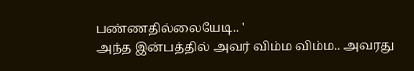பண்ணதில்லையேடி.. '
அந்த இன்பத்தில் அவர் விம்ம விம்ம.. அவரது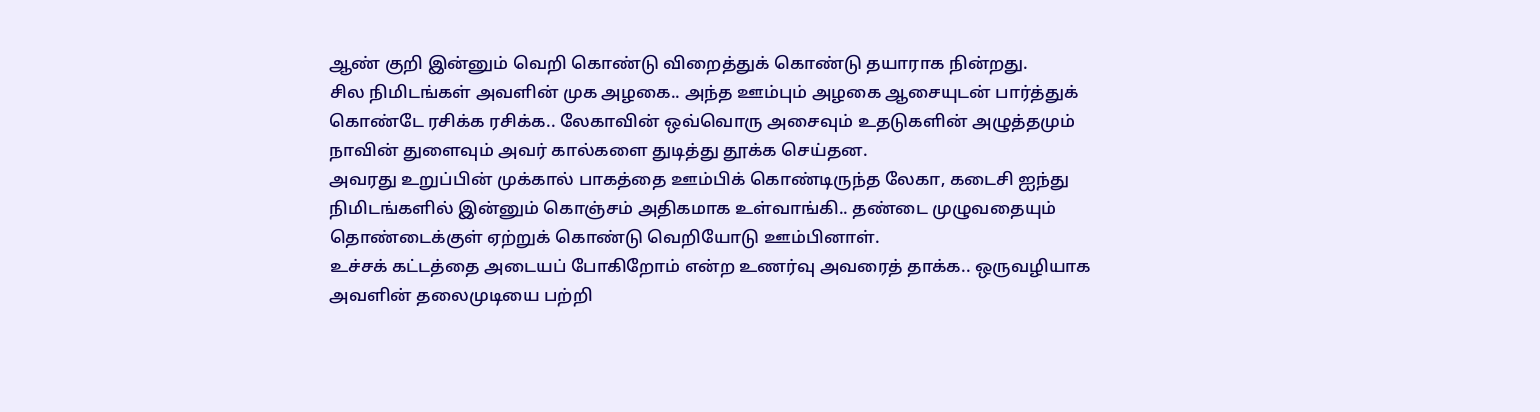ஆண் குறி இன்னும் வெறி கொண்டு விறைத்துக் கொண்டு தயாராக நின்றது.
சில நிமிடங்கள் அவளின் முக அழகை.. அந்த ஊம்பும் அழகை ஆசையுடன் பார்த்துக் கொண்டே ரசிக்க ரசிக்க.. லேகாவின் ஒவ்வொரு அசைவும் உதடுகளின் அழுத்தமும் நாவின் துளைவும் அவர் கால்களை துடித்து தூக்க செய்தன.
அவரது உறுப்பின் முக்கால் பாகத்தை ஊம்பிக் கொண்டிருந்த லேகா, கடைசி ஐந்து நிமிடங்களில் இன்னும் கொஞ்சம் அதிகமாக உள்வாங்கி.. தண்டை முழுவதையும் தொண்டைக்குள் ஏற்றுக் கொண்டு வெறியோடு ஊம்பினாள்.
உச்சக் கட்டத்தை அடையப் போகிறோம் என்ற உணர்வு அவரைத் தாக்க.. ஒருவழியாக அவளின் தலைமுடியை பற்றி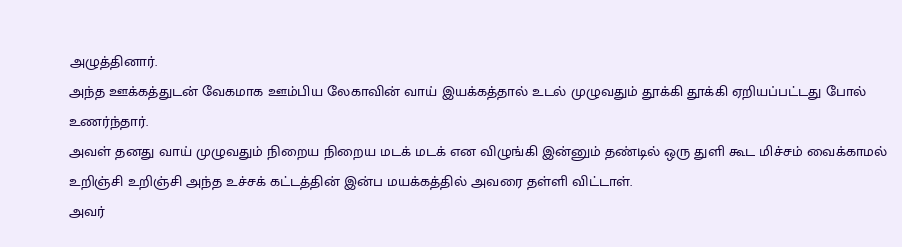அழுத்தினார்.
அந்த ஊக்கத்துடன் வேகமாக ஊம்பிய லேகாவின் வாய் இயக்கத்தால் உடல் முழுவதும் தூக்கி தூக்கி ஏறியப்பட்டது போல் உணர்ந்தார்.
அவள் தனது வாய் முழுவதும் நிறைய நிறைய மடக் மடக் என விழுங்கி இன்னும் தண்டில் ஒரு துளி கூட மிச்சம் வைக்காமல் உறிஞ்சி உறிஞ்சி அந்த உச்சக் கட்டத்தின் இன்ப மயக்கத்தில் அவரை தள்ளி விட்டாள்.
அவர்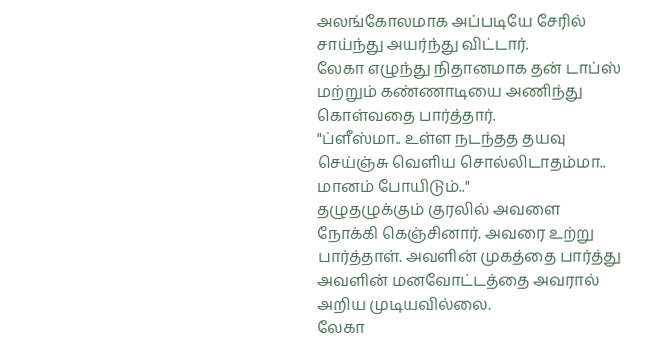அலங்கோலமாக அப்படியே சேரில் சாய்ந்து அயர்ந்து விட்டார்.
லேகா எழுந்து நிதானமாக தன் டாப்ஸ் மற்றும் கண்ணாடியை அணிந்து கொள்வதை பார்த்தார்.
"ப்ளீஸ்மா.. உள்ள நடந்தத தயவு செய்ஞ்சு வெளிய சொல்லிடாதம்மா.. மானம் போயிடும்.."
தழுதழுக்கும் குரலில் அவளை நோக்கி கெஞ்சினார். அவரை உற்று பார்த்தாள். அவளின் முகத்தை பார்த்து அவளின் மனவோட்டத்தை அவரால் அறிய முடியவில்லை.
லேகா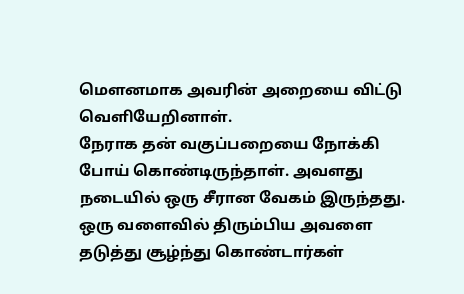மௌனமாக அவரின் அறையை விட்டு வெளியேறினாள்.
நேராக தன் வகுப்பறையை நோக்கி போய் கொண்டிருந்தாள். அவளது நடையில் ஒரு சீரான வேகம் இருந்தது.
ஒரு வளைவில் திரும்பிய அவளை தடுத்து சூழ்ந்து கொண்டார்கள்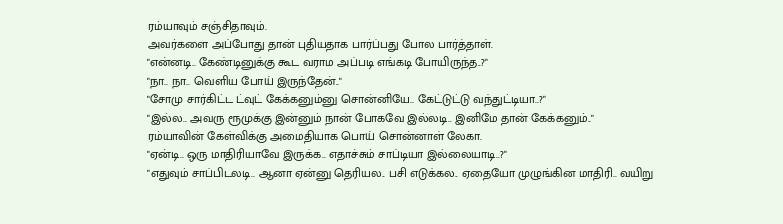ரம்யாவும் சஞ்சிதாவும்.
அவர்களை அப்போது தான் புதியதாக பார்ப்பது போல பார்த்தாள்.
"என்னடி.. கேண்டினுக்கு கூட வராம அப்படி எங்கடி போயிருந்த..?"
"நா.. நா.. வெளிய போய் இருந்தேன்.."
"சோமு சார்கிட்ட ட்வுட் கேக்கனும்னு சொன்னியே.. கேட்டுட்டு வந்துட்டியா..?"
"இல்ல.. அவரு ரூமுக்கு இன்னும் நான் போகவே இல்லடி.. இனிமே தான் கேக்கனும்.."
ரம்யாவின் கேள்விக்கு அமைதியாக பொய் சொன்னாள் லேகா.
"ஏன்டி.. ஒரு மாதிரியாவே இருக்க.. எதாச்சும் சாப்டியா இல்லையாடி..?"
"எதுவும் சாப்பிடலடி.. ஆனா ஏன்னு தெரியல.. பசி எடுக்கல.. ஏதையோ முழுங்கின மாதிரி.. வயிறு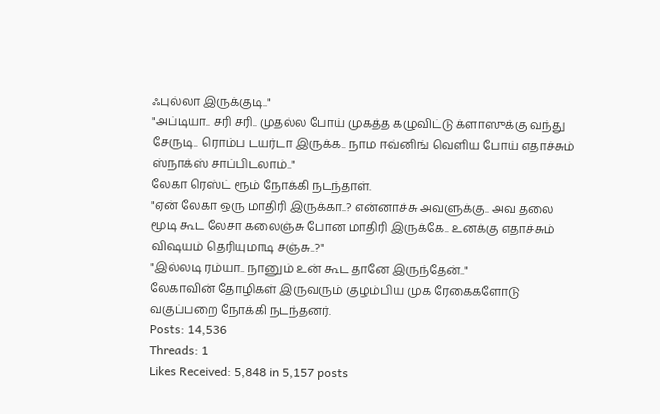ஃபுல்லா இருக்குடி.."
"அப்டியா.. சரி சரி.. முதல்ல போய் முகத்த கழுவிட்டு க்ளாஸுக்கு வந்து சேருடி.. ரொம்ப டயர்டா இருக்க.. நாம ஈவ்னிங் வெளிய போய் எதாச்சும் ஸ்நாக்ஸ் சாப்பிடலாம்.."
லேகா ரெஸ்ட் ரூம் நோக்கி நடந்தாள்.
"ஏன் லேகா ஒரு மாதிரி இருக்கா..? என்னாச்சு அவளுக்கு.. அவ தலை மூடி கூட லேசா கலைஞ்சு போன மாதிரி இருக்கே.. உனக்கு எதாச்சும் விஷயம் தெரியுமாடி சஞ்சு..?"
"இல்லடி ரம்யா.. நானும் உன் கூட தானே இருந்தேன்.."
லேகாவின் தோழிகள் இருவரும் குழம்பிய முக ரேகைகளோடு வகுப்பறை நோக்கி நடந்தனர்.
Posts: 14,536
Threads: 1
Likes Received: 5,848 in 5,157 posts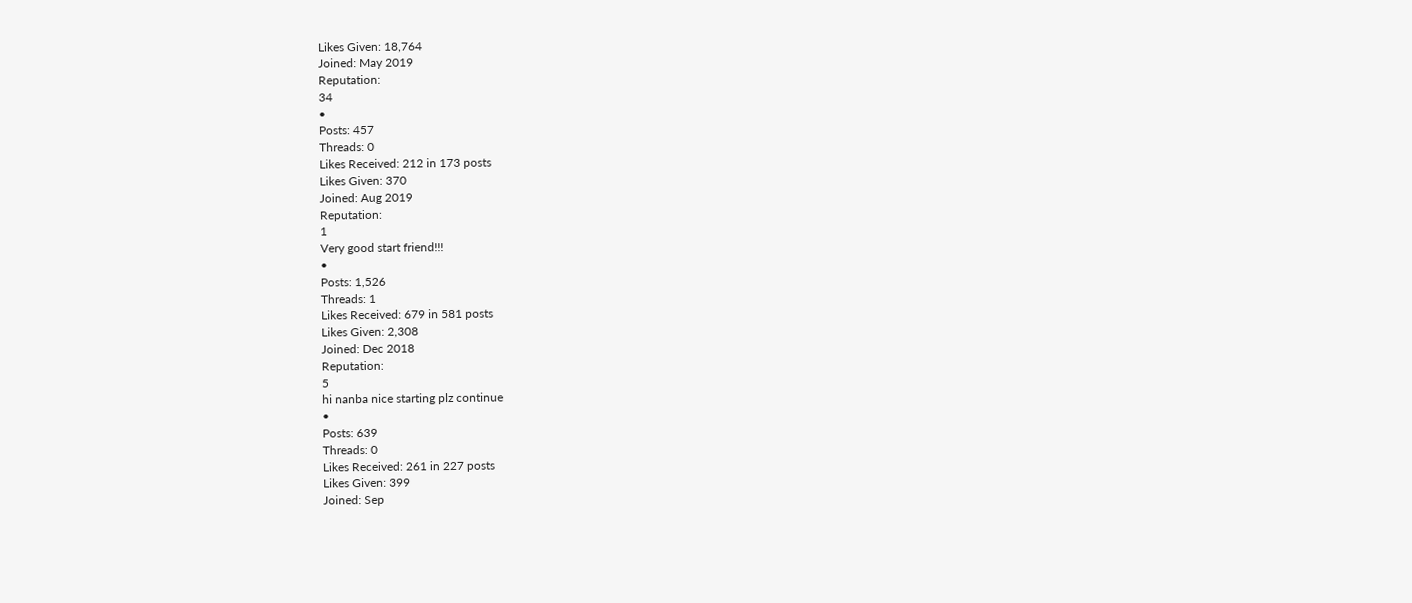Likes Given: 18,764
Joined: May 2019
Reputation:
34
•
Posts: 457
Threads: 0
Likes Received: 212 in 173 posts
Likes Given: 370
Joined: Aug 2019
Reputation:
1
Very good start friend!!!
•
Posts: 1,526
Threads: 1
Likes Received: 679 in 581 posts
Likes Given: 2,308
Joined: Dec 2018
Reputation:
5
hi nanba nice starting plz continue
•
Posts: 639
Threads: 0
Likes Received: 261 in 227 posts
Likes Given: 399
Joined: Sep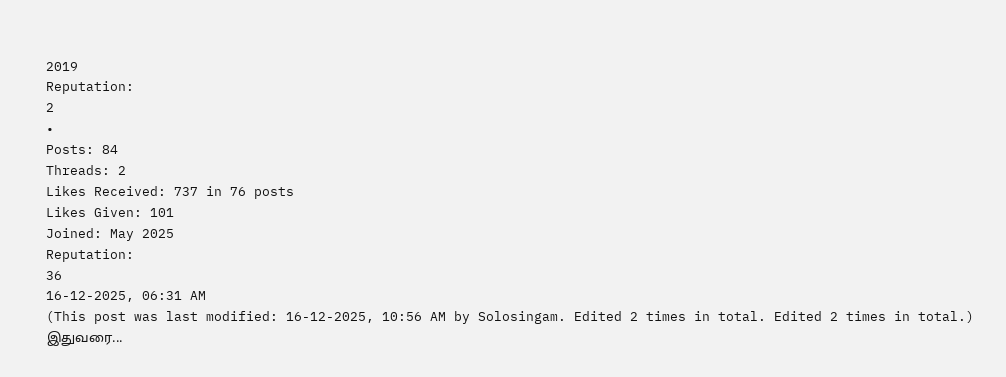2019
Reputation:
2
•
Posts: 84
Threads: 2
Likes Received: 737 in 76 posts
Likes Given: 101
Joined: May 2025
Reputation:
36
16-12-2025, 06:31 AM
(This post was last modified: 16-12-2025, 10:56 AM by Solosingam. Edited 2 times in total. Edited 2 times in total.)
இதுவரை...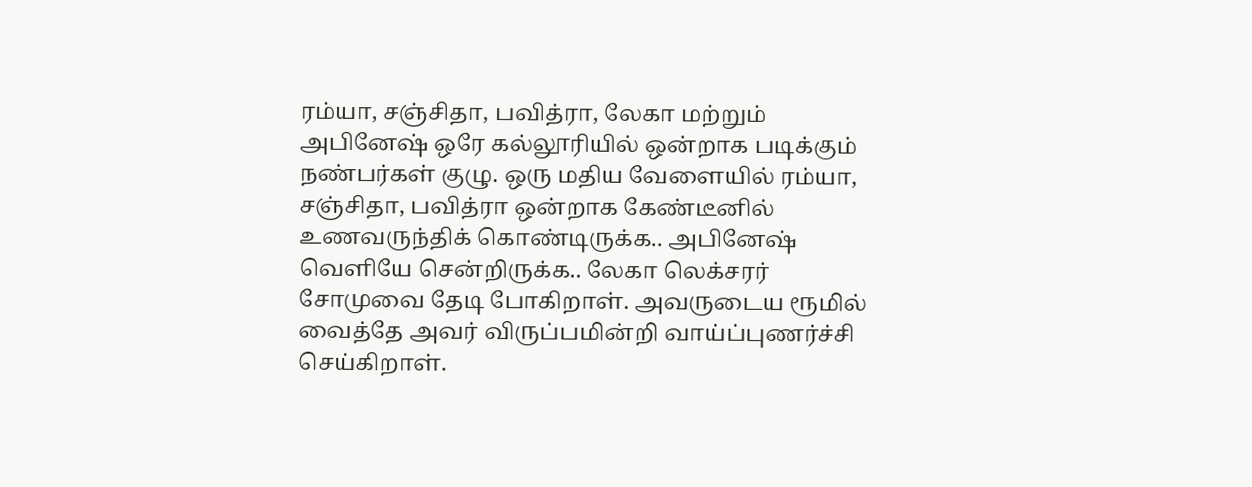ரம்யா, சஞ்சிதா, பவித்ரா, லேகா மற்றும் அபினேஷ் ஒரே கல்லூரியில் ஒன்றாக படிக்கும் நண்பர்கள் குழு. ஒரு மதிய வேளையில் ரம்யா, சஞ்சிதா, பவித்ரா ஒன்றாக கேண்டீனில் உணவருந்திக் கொண்டிருக்க.. அபினேஷ் வெளியே சென்றிருக்க.. லேகா லெக்சரர் சோமுவை தேடி போகிறாள். அவருடைய ரூமில் வைத்தே அவர் விருப்பமின்றி வாய்ப்புணர்ச்சி செய்கிறாள்.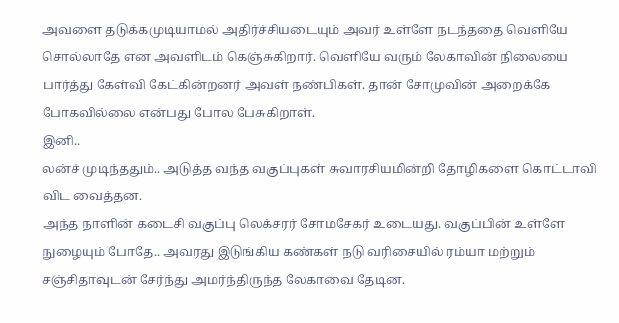அவளை தடுக்கமுடியாமல் அதிர்ச்சியடையும் அவர் உள்ளே நடந்ததை வெளியே சொல்லாதே என அவளிடம் கெஞ்சுகிறார். வெளியே வரும் லேகாவின் நிலையை பார்த்து கேள்வி கேட்கின்றனர் அவள் நண்பிகள். தான் சோமுவின் அறைக்கே போகவில்லை என்பது போல பேசுகிறாள்.
இனி..
லன்ச் முடிந்ததும்.. அடுத்த வந்த வகுப்புகள் சுவாரசியமின்றி தோழிகளை கொட்டாவி விட வைத்தன.
அந்த நாளின் கடைசி வகுப்பு லெக்சரர் சோமசேகர் உடையது. வகுப்பின் உள்ளே நுழையும் போதே.. அவரது இடுங்கிய கண்கள் நடு வரிசையில் ரம்யா மற்றும் சஞ்சிதாவுடன் சேர்ந்து அமர்ந்திருந்த லேகாவை தேடின.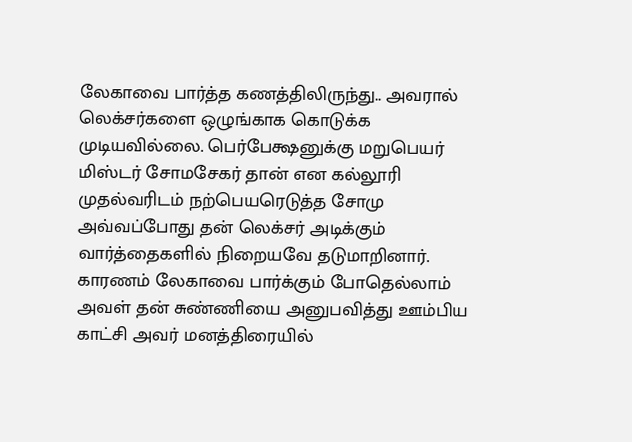லேகாவை பார்த்த கணத்திலிருந்து.. அவரால் லெக்சர்களை ஒழுங்காக கொடுக்க முடியவில்லை. பெர்பேக்ஷனுக்கு மறுபெயர் மிஸ்டர் சோமசேகர் தான் என கல்லூரி முதல்வரிடம் நற்பெயரெடுத்த சோமு அவ்வப்போது தன் லெக்சர் அடிக்கும் வார்த்தைகளில் நிறையவே தடுமாறினார்.
காரணம் லேகாவை பார்க்கும் போதெல்லாம் அவள் தன் சுண்ணியை அனுபவித்து ஊம்பிய காட்சி அவர் மனத்திரையில்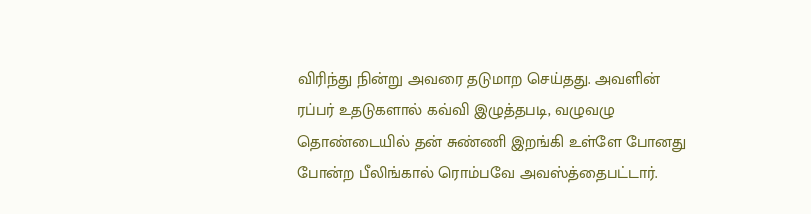விரிந்து நின்று அவரை தடுமாற செய்தது. அவளின் ரப்பர் உதடுகளால் கவ்வி இழுத்தபடி, வழுவழு தொண்டையில் தன் சுண்ணி இறங்கி உள்ளே போனது போன்ற பீலிங்கால் ரொம்பவே அவஸ்த்தைபட்டார்.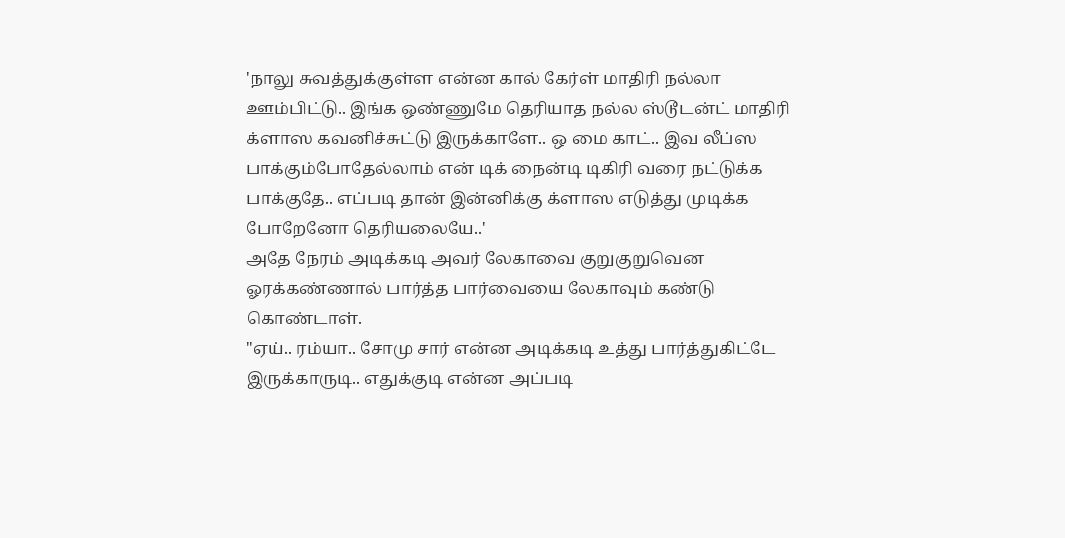'நாலு சுவத்துக்குள்ள என்ன கால் கேர்ள் மாதிரி நல்லா ஊம்பிட்டு.. இங்க ஒண்ணுமே தெரியாத நல்ல ஸ்டூடன்ட் மாதிரி க்ளாஸ கவனிச்சுட்டு இருக்காளே.. ஒ மை காட்.. இவ லீப்ஸ பாக்கும்போதேல்லாம் என் டிக் நைன்டி டிகிரி வரை நட்டுக்க பாக்குதே.. எப்படி தான் இன்னிக்கு க்ளாஸ எடுத்து முடிக்க போறேனோ தெரியலையே..'
அதே நேரம் அடிக்கடி அவர் லேகாவை குறுகுறுவென ஓரக்கண்ணால் பார்த்த பார்வையை லேகாவும் கண்டு கொண்டாள்.
"ஏய்.. ரம்யா.. சோமு சார் என்ன அடிக்கடி உத்து பார்த்துகிட்டே இருக்காருடி.. எதுக்குடி என்ன அப்படி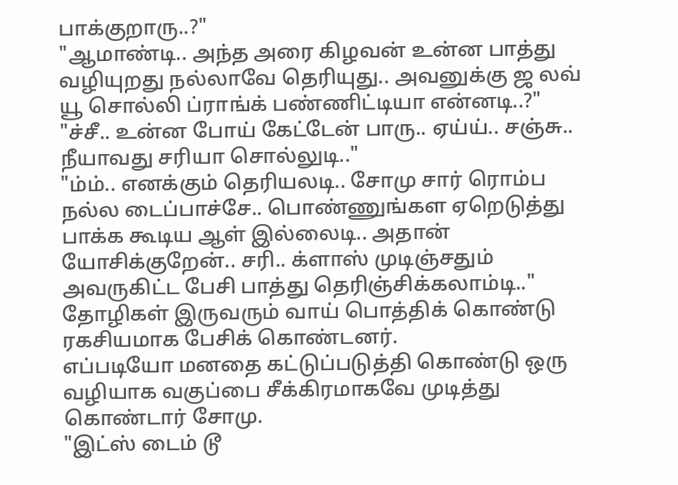பாக்குறாரு..?"
"ஆமாண்டி.. அந்த அரை கிழவன் உன்ன பாத்து வழியுறது நல்லாவே தெரியுது.. அவனுக்கு ஜ லவ் யூ சொல்லி ப்ராங்க் பண்ணிட்டியா என்னடி..?"
"ச்சீ.. உன்ன போய் கேட்டேன் பாரு.. ஏய்ய்.. சஞ்சு.. நீயாவது சரியா சொல்லுடி.."
"ம்ம்.. எனக்கும் தெரியலடி.. சோமு சார் ரொம்ப நல்ல டைப்பாச்சே.. பொண்ணுங்கள ஏறெடுத்து பாக்க கூடிய ஆள் இல்லைடி.. அதான் யோசிக்குறேன்.. சரி.. க்ளாஸ் முடிஞ்சதும் அவருகிட்ட பேசி பாத்து தெரிஞ்சிக்கலாம்டி.."
தோழிகள் இருவரும் வாய் பொத்திக் கொண்டு ரகசியமாக பேசிக் கொண்டனர்.
எப்படியோ மனதை கட்டுப்படுத்தி கொண்டு ஒரு வழியாக வகுப்பை சீக்கிரமாகவே முடித்து கொண்டார் சோமு.
"இட்ஸ் டைம் டூ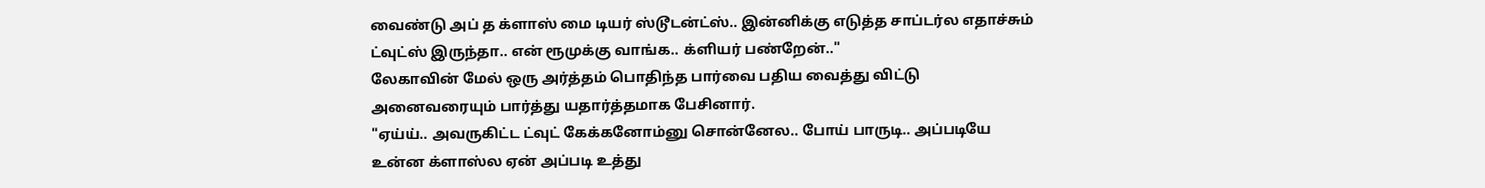வைண்டு அப் த க்ளாஸ் மை டியர் ஸ்டூடன்ட்ஸ்.. இன்னிக்கு எடுத்த சாப்டர்ல எதாச்சும் ட்வுட்ஸ் இருந்தா.. என் ரூமுக்கு வாங்க.. க்ளியர் பண்றேன்.."
லேகாவின் மேல் ஒரு அர்த்தம் பொதிந்த பார்வை பதிய வைத்து விட்டு அனைவரையும் பார்த்து யதார்த்தமாக பேசினார்.
"ஏய்ய்.. அவருகிட்ட ட்வுட் கேக்கனோம்னு சொன்னேல.. போய் பாருடி.. அப்படியே உன்ன க்ளாஸ்ல ஏன் அப்படி உத்து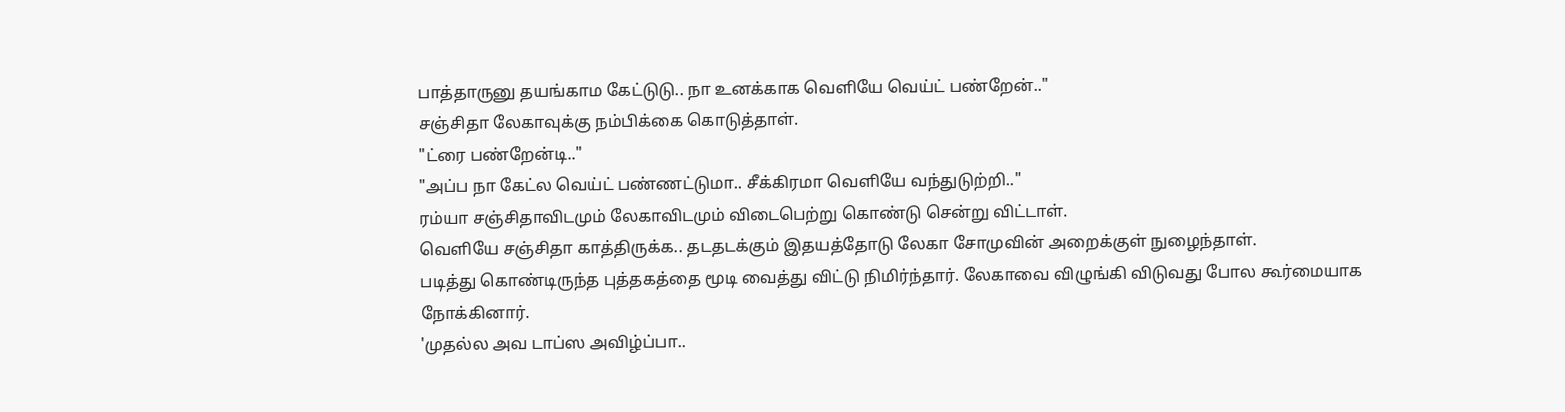பாத்தாருனு தயங்காம கேட்டுடு.. நா உனக்காக வெளியே வெய்ட் பண்றேன்.."
சஞ்சிதா லேகாவுக்கு நம்பிக்கை கொடுத்தாள்.
"ட்ரை பண்றேன்டி.."
"அப்ப நா கேட்ல வெய்ட் பண்ணட்டுமா.. சீக்கிரமா வெளியே வந்துடுற்றி.."
ரம்யா சஞ்சிதாவிடமும் லேகாவிடமும் விடைபெற்று கொண்டு சென்று விட்டாள்.
வெளியே சஞ்சிதா காத்திருக்க.. தடதடக்கும் இதயத்தோடு லேகா சோமுவின் அறைக்குள் நுழைந்தாள்.
படித்து கொண்டிருந்த புத்தகத்தை மூடி வைத்து விட்டு நிமிர்ந்தார். லேகாவை விழுங்கி விடுவது போல கூர்மையாக நோக்கினார்.
'முதல்ல அவ டாப்ஸ அவிழ்ப்பா..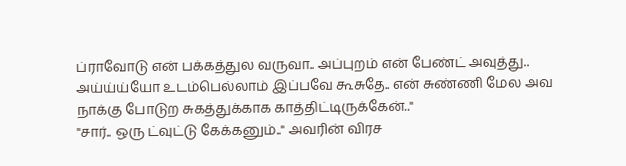ப்ராவோடு என் பக்கத்துல வருவா.. அப்புறம் என் பேண்ட் அவுத்து.. அய்ய்ய்யோ உடம்பெல்லாம் இப்பவே கூசுதே.. என் சுண்ணி மேல அவ நாக்கு போடுற சுகத்துக்காக காத்திட்டிருக்கேன்.."
"சார்.. ஒரு ட்வுட்டு கேக்கனும்.." அவரின் விரச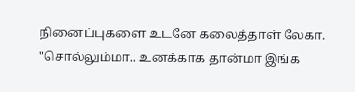நினைப்புகளை உடனே கலைத்தாள் லேகா.
"சொல்லும்மா.. உனக்காக தான்மா இங்க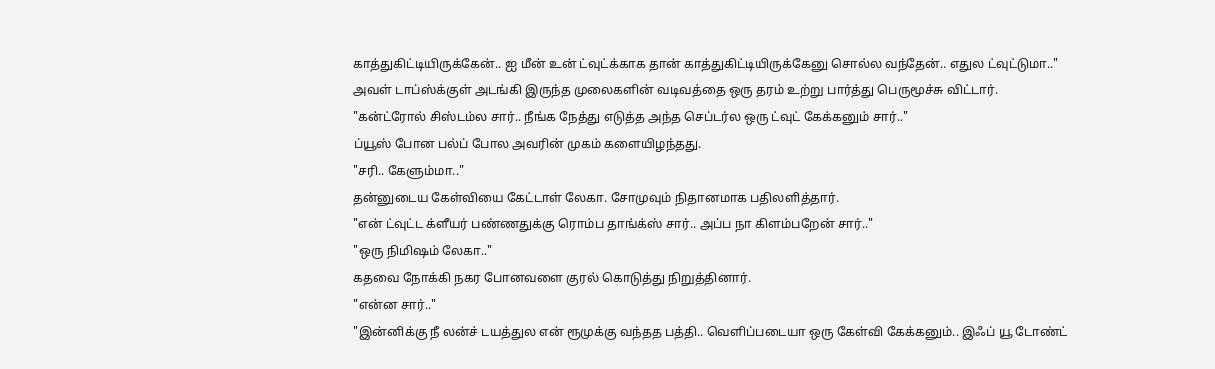காத்துகிட்டியிருக்கேன்.. ஐ மீன் உன் ட்வுட்க்காக தான் காத்துகிட்டியிருக்கேனு சொல்ல வந்தேன்.. எதுல ட்வுட்டுமா.."
அவள் டாப்ஸ்க்குள் அடங்கி இருந்த முலைகளின் வடிவத்தை ஒரு தரம் உற்று பார்த்து பெருமூச்சு விட்டார்.
"கன்ட்ரோல் சிஸ்டம்ல சார்.. நீங்க நேத்து எடுத்த அந்த செப்டர்ல ஒரு ட்வுட் கேக்கனும் சார்.."
ப்யூஸ் போன பல்ப் போல அவரின் முகம் களையிழந்தது.
"சரி.. கேளும்மா.."
தன்னுடைய கேள்வியை கேட்டாள் லேகா. சோமுவும் நிதானமாக பதிலளித்தார்.
"என் ட்வுட்ட க்ளீயர் பண்ணதுக்கு ரொம்ப தாங்க்ஸ் சார்.. அப்ப நா கிளம்பறேன் சார்.."
"ஒரு நிமிஷம் லேகா.."
கதவை நோக்கி நகர போனவளை குரல் கொடுத்து நிறுத்தினார்.
"என்ன சார்.."
"இன்னிக்கு நீ லன்ச் டயத்துல என் ரூமுக்கு வந்தத பத்தி.. வெளிப்படையா ஒரு கேள்வி கேக்கனும்.. இஃப் யூ டோண்ட்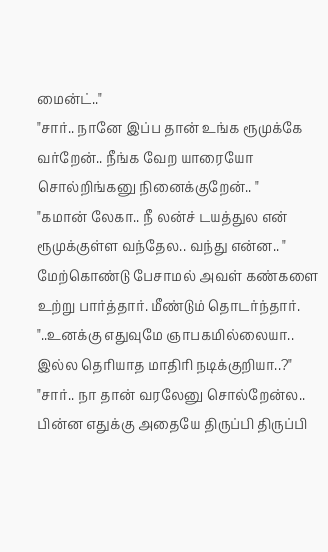மைன்ட்.."
"சார்.. நானே இப்ப தான் உங்க ரூமுக்கே வர்றேன்.. நீங்க வேற யாரையோ சொல்றிங்கனு நினைக்குறேன்.. "
"கமான் லேகா.. நீ லன்ச் டயத்துல என் ரூமுக்குள்ள வந்தேல.. வந்து என்ன.. "
மேற்கொண்டு பேசாமல் அவள் கண்களை உற்று பார்த்தார். மீண்டும் தொடர்ந்தார்.
"..உனக்கு எதுவுமே ஞாபகமில்லையா.. இல்ல தெரியாத மாதிரி நடிக்குறியா..?"
"சார்.. நா தான் வரலேனு சொல்றேன்ல.. பின்ன எதுக்கு அதையே திருப்பி திருப்பி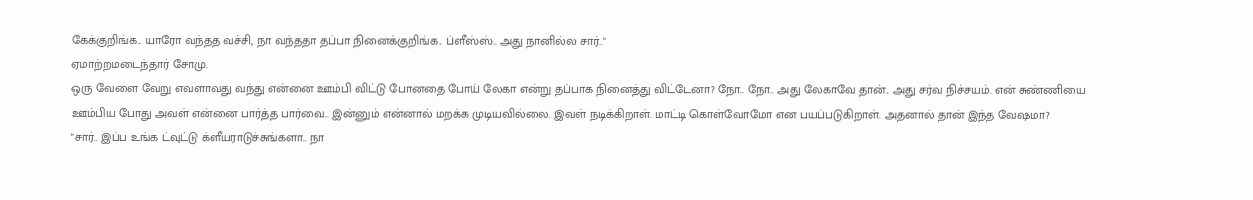கேக்குறிங்க.. யாரோ வந்தத வச்சி, நா வந்ததா தப்பா நினைக்குறிங்க.. ப்ளீஸ்ஸ்.. அது நானில்ல சார்.."
ஏமாற்றமடைந்தார் சோமு.
ஒரு வேளை வேறு எவளாவது வந்து என்னை ஊம்பி விட்டு போனதை போய் லேகா என்று தப்பாக நினைத்து விட்டேனா? நோ.. நோ.. அது லேகாவே தான்.. அது சர்வ நிச்சயம். என் சுண்ணியை ஊம்பிய போது அவள் என்னை பார்த்த பார்வை.. இன்னும் என்னால் மறக்க முடியவில்லை. இவள் நடிக்கிறாள். மாட்டி கொள்வோமோ என பயப்படுகிறாள். அதனால் தான் இந்த வேஷமா?
"சார்.. இப்ப உங்க ட்வுட்டு க்ளீயராடுச்சுங்களா.. நா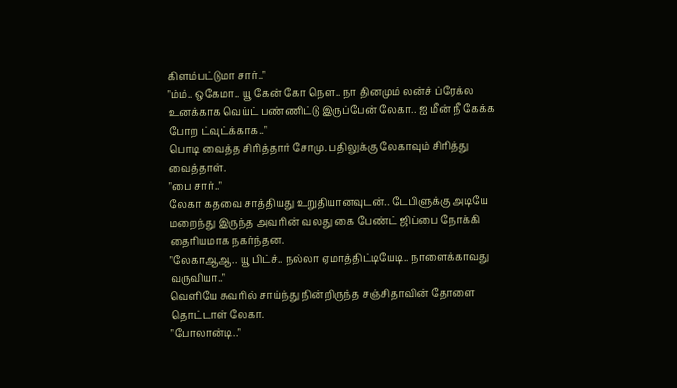கிளம்பட்டுமா சார்.."
"ம்ம்.. ஒகேமா.. யூ கேன் கோ நௌ.. நா தினமும் லன்ச் ப்ரேக்ல உனக்காக வெய்ட் பண்ணிட்டு இருப்பேன் லேகா.. ஐ மீன் நீ கேக்க போற ட்வுட்க்காக.."
பொடி வைத்த சிரித்தார் சோமு. பதிலுக்கு லேகாவும் சிரித்து வைத்தாள்.
"பை சார்.."
லேகா கதவை சாத்தியது உறுதியானவுடன்.. டேபிளுக்கு அடியே மறைந்து இருந்த அவரின் வலது கை பேண்ட் ஜிப்பை நோக்கி தைரியமாக நகர்ந்தன.
"லேகாஆஆ.. யூ பிட்ச்.. நல்லா ஏமாத்திட்டியேடி.. நாளைக்காவது வருவியா.."
வெளியே சுவரில் சாய்ந்து நின்றிருந்த சஞ்சிதாவின் தோளை தொட்டாள் லேகா.
"போலான்டி.."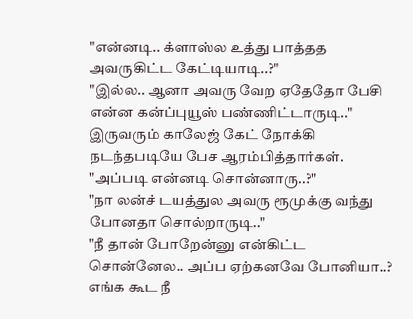"என்னடி.. க்ளாஸ்ல உத்து பாத்தத அவருகிட்ட கேட்டியாடி..?"
"இல்ல.. ஆனா அவரு வேற ஏதேதோ பேசி என்ன கன்ப்புயூஸ் பண்ணிட்டாருடி.."
இருவரும் காலேஜ் கேட் நோக்கி நடந்தபடியே பேச ஆரம்பித்தார்கள்.
"அப்படி என்னடி சொன்னாரு..?"
"நா லன்ச் டயத்துல அவரு ரூமுக்கு வந்து போனதா சொல்றாருடி.."
"நீ தான் போறேன்னு என்கிட்ட சொன்னேல.. அப்ப ஏற்கனவே போனியா..? எங்க கூட நீ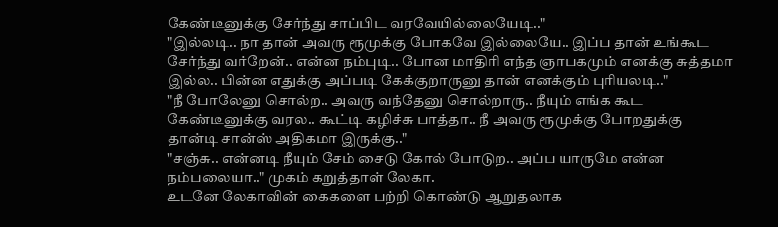கேண்டீனுக்கு சேர்ந்து சாப்பிட வரவேயில்லையேடி.."
"இல்லடி.. நா தான் அவரு ரூமுக்கு போகவே இல்லையே.. இப்ப தான் உங்கூட சேர்ந்து வர்றேன்.. என்ன நம்புடி.. போன மாதிரி எந்த ஞாபகமும் எனக்கு சுத்தமா இல்ல.. பின்ன எதுக்கு அப்படி கேக்குறாருனு தான் எனக்கும் புரியலடி.."
"நீ போலேனு சொல்ற.. அவரு வந்தேனு சொல்றாரு.. நீயும் எங்க கூட கேண்டீனுக்கு வரல.. கூட்டி கழிச்சு பாத்தா.. நீ அவரு ரூமுக்கு போறதுக்கு தான்டி சான்ஸ் அதிகமா இருக்கு.."
"சஞ்சு.. என்னடி நீயும் சேம் சைடு கோல் போடுற.. அப்ப யாருமே என்ன நம்பலையா.." முகம் கறுத்தாள் லேகா.
உடனே லேகாவின் கைகளை பற்றி கொண்டு ஆறுதலாக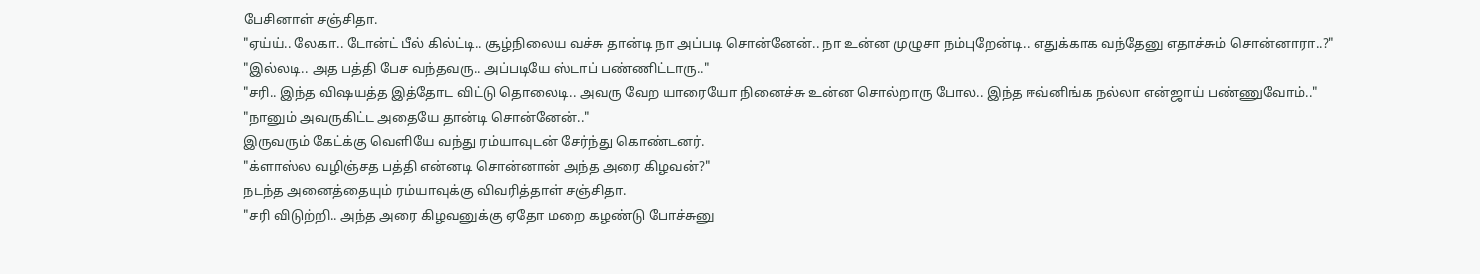பேசினாள் சஞ்சிதா.
"ஏய்ய்.. லேகா.. டோன்ட் பீல் கில்ட்டி.. சூழ்நிலைய வச்சு தான்டி நா அப்படி சொன்னேன்.. நா உன்ன முழுசா நம்புறேன்டி.. எதுக்காக வந்தேனு எதாச்சும் சொன்னாரா..?"
"இல்லடி.. அத பத்தி பேச வந்தவரு.. அப்படியே ஸ்டாப் பண்ணிட்டாரு.."
"சரி.. இந்த விஷயத்த இத்தோட விட்டு தொலைடி.. அவரு வேற யாரையோ நினைச்சு உன்ன சொல்றாரு போல.. இந்த ஈவ்னிங்க நல்லா என்ஜாய் பண்ணுவோம்.."
"நானும் அவருகிட்ட அதையே தான்டி சொன்னேன்.."
இருவரும் கேட்க்கு வெளியே வந்து ரம்யாவுடன் சேர்ந்து கொண்டனர்.
"க்ளாஸ்ல வழிஞ்சத பத்தி என்னடி சொன்னான் அந்த அரை கிழவன்?"
நடந்த அனைத்தையும் ரம்யாவுக்கு விவரித்தாள் சஞ்சிதா.
"சரி விடுற்றி.. அந்த அரை கிழவனுக்கு ஏதோ மறை கழண்டு போச்சுனு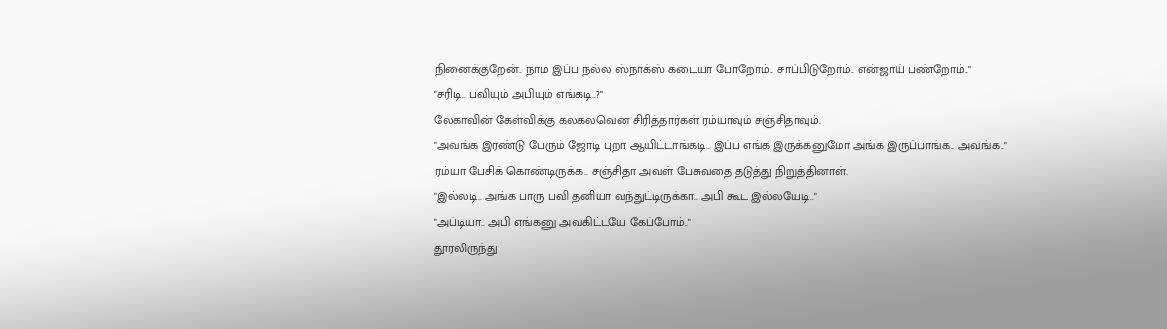நினைக்குறேன்.. நாம இப்ப நல்ல ஸ்நாக்ஸ் கடையா போறோம்.. சாப்பிடுறோம்.. என்ஜாய் பண்றோம்.."
"சரிடி.. பவியும் அபியும் எங்கடி..?"
லேகாவின் கேள்விக்கு கலகலவென சிரித்தார்கள் ரம்யாவும் சஞ்சிதாவும்.
"அவங்க இரண்டு பேரும் ஜோடி புறா ஆயிட்டாங்கடி.. இப்ப எங்க இருக்கனுமோ அங்க இருப்பாங்க.. அவங்க.."
ரம்யா பேசிக் கொண்டிருக்க.. சஞ்சிதா அவள் பேசுவதை தடுத்து நிறுத்தினாள்.
"இல்லடி.. அங்க பாரு பவி தனியா வந்துட்டிருக்கா.. அபி கூட இல்லயேடி.."
"அப்டியா.. அபி எங்கனு அவகிட்டயே கேப்போம்.."
தூரலிருந்து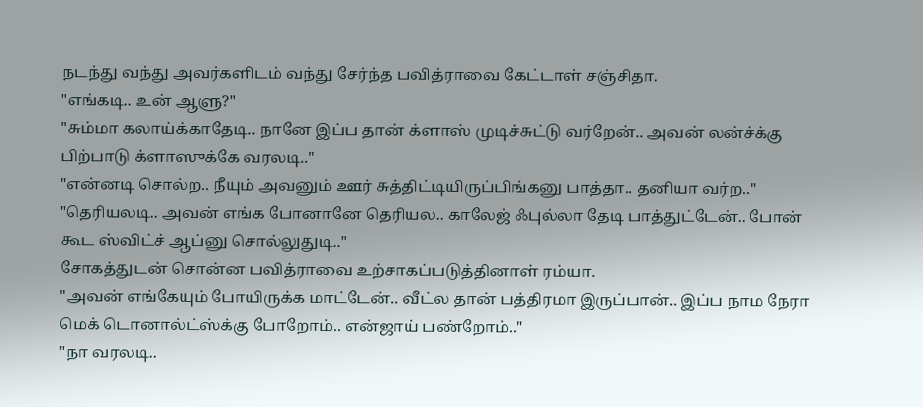நடந்து வந்து அவர்களிடம் வந்து சேர்ந்த பவித்ராவை கேட்டாள் சஞ்சிதா.
"எங்கடி.. உன் ஆளு?"
"சும்மா கலாய்க்காதேடி.. நானே இப்ப தான் க்ளாஸ் முடிச்சுட்டு வர்றேன்.. அவன் லன்ச்க்கு பிற்பாடு க்ளாஸுக்கே வரலடி.."
"என்னடி சொல்ற.. நீயும் அவனும் ஊர் சுத்திட்டியிருப்பிங்கனு பாத்தா.. தனியா வர்ற.."
"தெரியலடி.. அவன் எங்க போனானே தெரியல.. காலேஜ் ஃபுல்லா தேடி பாத்துட்டேன்.. போன் கூட ஸ்விட்ச் ஆப்னு சொல்லுதுடி.."
சோகத்துடன் சொன்ன பவித்ராவை உற்சாகப்படுத்தினாள் ரம்யா.
"அவன் எங்கேயும் போயிருக்க மாட்டேன்.. வீட்ல தான் பத்திரமா இருப்பான்.. இப்ப நாம நேரா மெக் டொனால்ட்ஸ்க்கு போறோம்.. என்ஜாய் பண்றோம்.."
"நா வரலடி..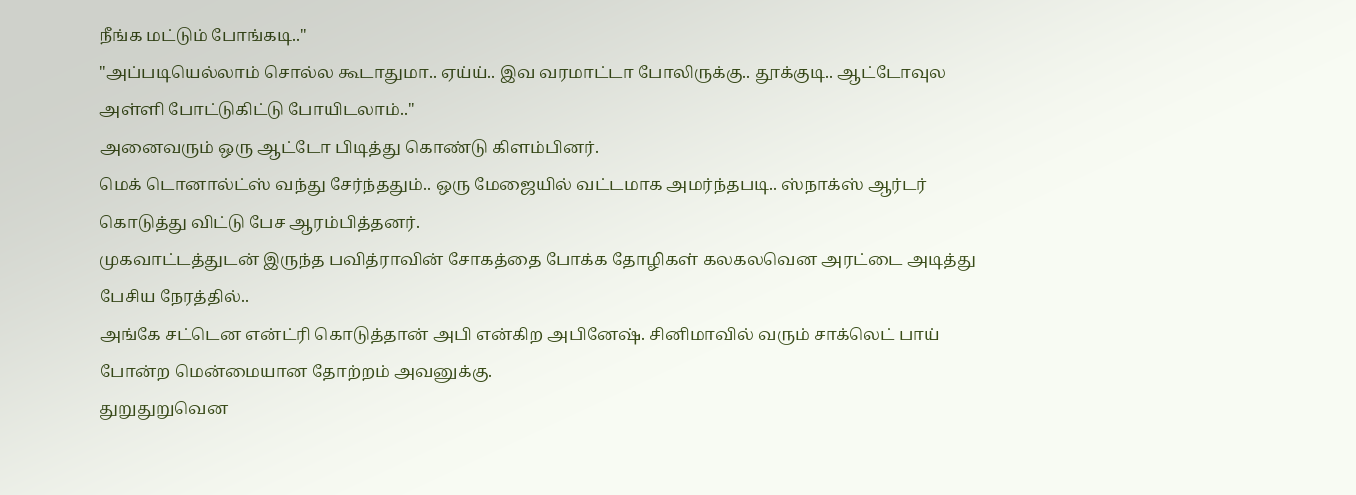நீங்க மட்டும் போங்கடி.."
"அப்படியெல்லாம் சொல்ல கூடாதுமா.. ஏய்ய்.. இவ வரமாட்டா போலிருக்கு.. தூக்குடி.. ஆட்டோவுல அள்ளி போட்டுகிட்டு போயிடலாம்.."
அனைவரும் ஒரு ஆட்டோ பிடித்து கொண்டு கிளம்பினர்.
மெக் டொனால்ட்ஸ் வந்து சேர்ந்ததும்.. ஒரு மேஜையில் வட்டமாக அமர்ந்தபடி.. ஸ்நாக்ஸ் ஆர்டர் கொடுத்து விட்டு பேச ஆரம்பித்தனர்.
முகவாட்டத்துடன் இருந்த பவித்ராவின் சோகத்தை போக்க தோழிகள் கலகலவென அரட்டை அடித்து பேசிய நேரத்தில்..
அங்கே சட்டென என்ட்ரி கொடுத்தான் அபி என்கிற அபினேஷ். சினிமாவில் வரும் சாக்லெட் பாய் போன்ற மென்மையான தோற்றம் அவனுக்கு.
துறுதுறுவென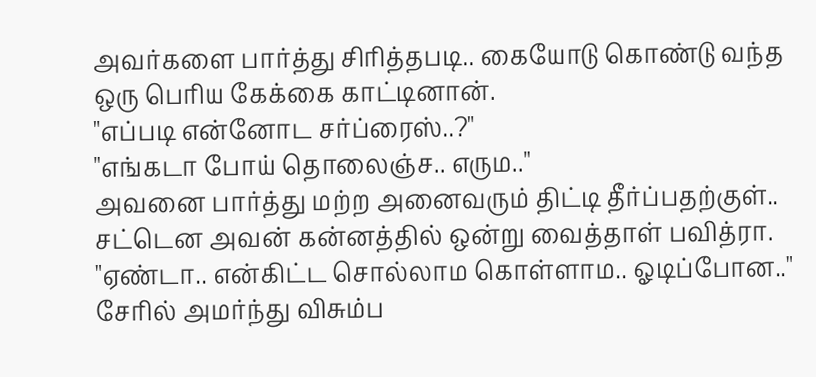அவர்களை பார்த்து சிரித்தபடி.. கையோடு கொண்டு வந்த ஒரு பெரிய கேக்கை காட்டினான்.
"எப்படி என்னோட சர்ப்ரைஸ்..?"
"எங்கடா போய் தொலைஞ்ச.. எரும.."
அவனை பார்த்து மற்ற அனைவரும் திட்டி தீர்ப்பதற்குள்.. சட்டென அவன் கன்னத்தில் ஒன்று வைத்தாள் பவித்ரா.
"ஏண்டா.. என்கிட்ட சொல்லாம கொள்ளாம.. ஓடிப்போன.."
சேரில் அமர்ந்து விசும்ப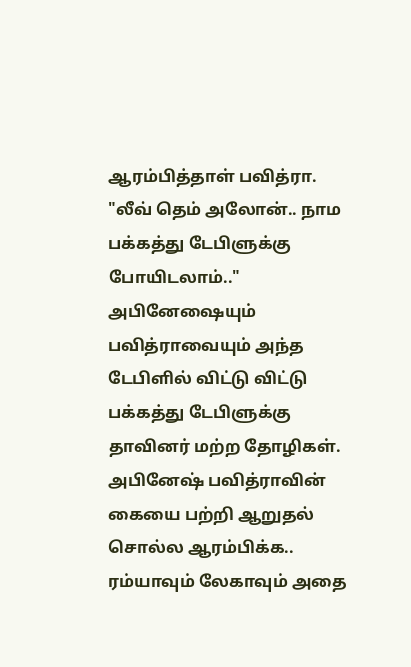ஆரம்பித்தாள் பவித்ரா.
"லீவ் தெம் அலோன்.. நாம பக்கத்து டேபிளுக்கு போயிடலாம்.."
அபினேஷையும் பவித்ராவையும் அந்த டேபிளில் விட்டு விட்டு பக்கத்து டேபிளுக்கு தாவினர் மற்ற தோழிகள்.
அபினேஷ் பவித்ராவின் கையை பற்றி ஆறுதல் சொல்ல ஆரம்பிக்க.. ரம்யாவும் லேகாவும் அதை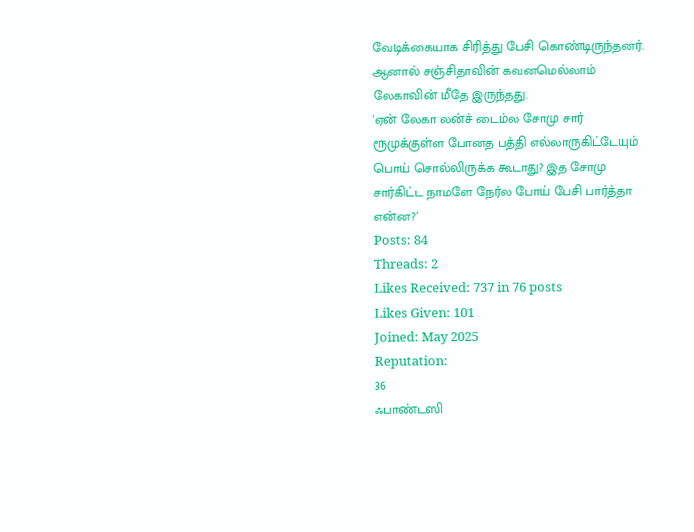வேடிக்கையாக சிரித்து பேசி கொண்டிருந்தனர்.
ஆனால் சஞ்சிதாவின் கவனமெல்லாம் லேகாவின் மீதே இருந்தது.
'ஏன் லேகா லன்ச் டைம்ல சோமு சார் ரூமுக்குள்ள போனத பத்தி எல்லாருகிட்டேயும் பொய் சொல்லிருக்க கூடாது? இத சோமு சார்கிட்ட நாமளே நேர்ல போய் பேசி பார்த்தா என்ன?'
Posts: 84
Threads: 2
Likes Received: 737 in 76 posts
Likes Given: 101
Joined: May 2025
Reputation:
36
ஃபாண்டஸி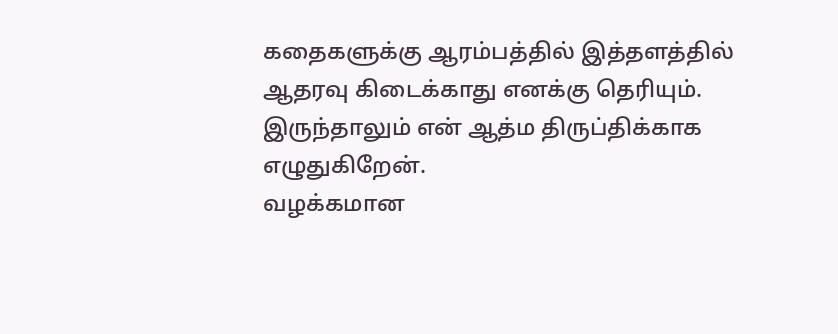கதைகளுக்கு ஆரம்பத்தில் இத்தளத்தில் ஆதரவு கிடைக்காது எனக்கு தெரியும். இருந்தாலும் என் ஆத்ம திருப்திக்காக எழுதுகிறேன்.
வழக்கமான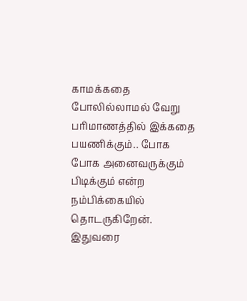காமக்கதை போலில்லாமல் வேறு பரிமாணத்தில் இக்கதை பயணிக்கும்.. போக போக அனைவருக்கும் பிடிக்கும் என்ற நம்பிக்கையில் தொடருகிறேன்.
இதுவரை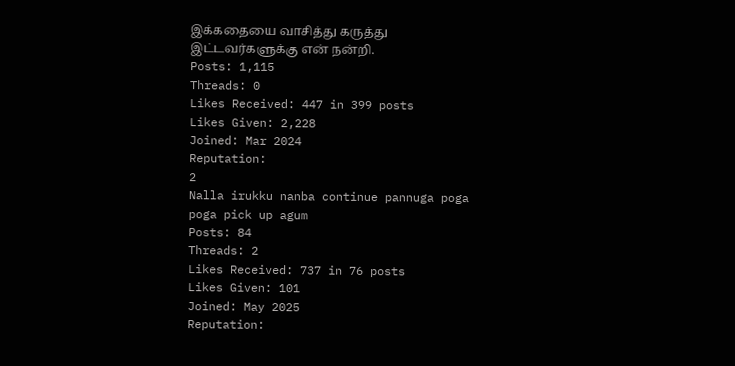இக்கதையை வாசித்து கருத்து இட்டவர்களுக்கு என் நன்றி.
Posts: 1,115
Threads: 0
Likes Received: 447 in 399 posts
Likes Given: 2,228
Joined: Mar 2024
Reputation:
2
Nalla irukku nanba continue pannuga poga poga pick up agum
Posts: 84
Threads: 2
Likes Received: 737 in 76 posts
Likes Given: 101
Joined: May 2025
Reputation: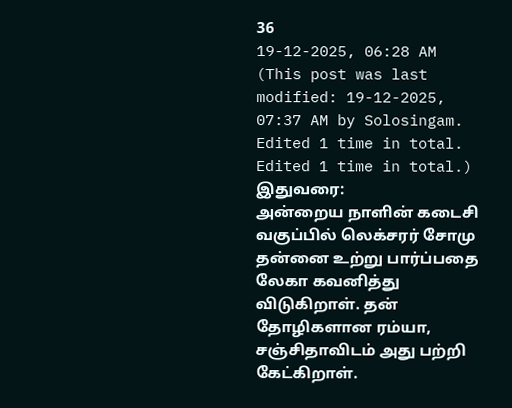36
19-12-2025, 06:28 AM
(This post was last modified: 19-12-2025, 07:37 AM by Solosingam. Edited 1 time in total. Edited 1 time in total.)
இதுவரை:
அன்றைய நாளின் கடைசி வகுப்பில் லெக்சரர் சோமு தன்னை உற்று பார்ப்பதை லேகா கவனித்து விடுகிறாள். தன் தோழிகளான ரம்யா, சஞ்சிதாவிடம் அது பற்றி கேட்கிறாள்.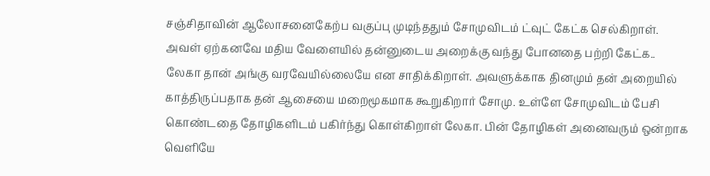சஞ்சிதாவின் ஆலோசனைகேற்ப வகுப்பு முடிந்ததும் சோமுவிடம் ட்வுட் கேட்க செல்கிறாள். அவள் ஏற்கனவே மதிய வேளையில் தன்னுடைய அறைக்கு வந்து போனதை பற்றி கேட்க.. லேகா தான் அங்கு வரவேயில்லையே என சாதிக்கிறாள். அவளுக்காக தினமும் தன் அறையில் காத்திருப்பதாக தன் ஆசையை மறைமூகமாக கூறுகிறார் சோமு. உள்ளே சோமுவிடம் பேசி கொண்டதை தோழிகளிடம் பகிர்ந்து கொள்கிறாள் லேகா. பின் தோழிகள் அனைவரும் ஒன்றாக வெளியே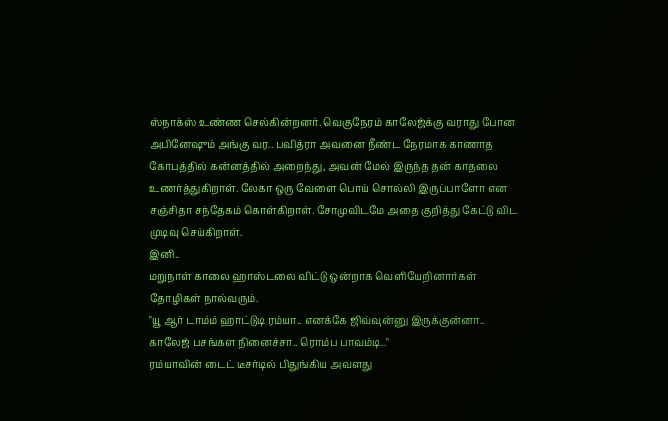ஸ்நாக்ஸ் உண்ண செல்கின்றனர். வெகுநேரம் காலேஜ்க்கு வராது போன அபினேஷும் அங்கு வர.. பவித்ரா அவனை நீண்ட நேரமாக காணாத கோபத்தில் கன்னத்தில் அறைந்து, அவன் மேல் இருந்த தன் காதலை உணர்த்துகிறாள். லேகா ஒரு வேளை பொய் சொல்லி இருப்பாளோ என சஞ்சிதா சந்தேகம் கொள்கிறாள். சோமுவிடமே அதை குறித்து கேட்டு விட முடிவு செய்கிறாள்.
இனி..
மறுநாள் காலை ஹாஸ்டலை விட்டு ஒன்றாக வெளியேறினார்கள் தோழிகள் நால்வரும்.
"யூ ஆர் டாம்ம் ஹாட்டுடி ரம்யா.. எனக்கே ஜிவ்வுன்னு இருக்குன்னா.. காலேஜ் பசங்கள நினைச்சா.. ரொம்ப பாவம்டி.."
ரம்யாவின் டைட் டீசர்டில் பிதுங்கிய அவளது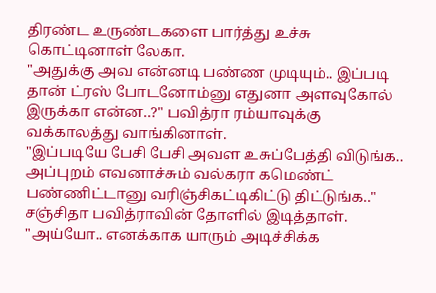திரண்ட உருண்டகளை பார்த்து உச்சு கொட்டினாள் லேகா.
"அதுக்கு அவ என்னடி பண்ண முடியும்.. இப்படி தான் ட்ரஸ் போடனோம்னு எதுனா அளவுகோல் இருக்கா என்ன..?" பவித்ரா ரம்யாவுக்கு வக்காலத்து வாங்கினாள்.
"இப்படியே பேசி பேசி அவள உசுப்பேத்தி விடுங்க.. அப்புறம் எவனாச்சும் வல்கரா கமெண்ட் பண்ணிட்டானு வரிஞ்சிகட்டிகிட்டு திட்டுங்க.." சஞ்சிதா பவித்ராவின் தோளில் இடித்தாள்.
"அய்யோ.. எனக்காக யாரும் அடிச்சிக்க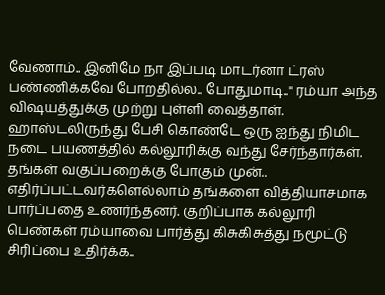வேணாம்.. இனிமே நா இப்படி மாடர்னா ட்ரஸ் பண்ணிக்கவே போறதில்ல.. போதுமாடி.." ரம்யா அந்த விஷயத்துக்கு முற்று புள்ளி வைத்தாள்.
ஹாஸ்டலிருந்து பேசி கொண்டே ஒரு ஐந்து நிமிட நடை பயணத்தில் கல்லூரிக்கு வந்து சேர்ந்தார்கள்.
தங்கள் வகுப்பறைக்கு போகும் முன்.. எதிர்ப்பட்டவர்களெல்லாம் தங்களை வித்தியாசமாக பார்ப்பதை உணர்ந்தனர். குறிப்பாக கல்லூரி பெண்கள் ரம்யாவை பார்த்து கிசுகிசுத்து நமூட்டு சிரிப்பை உதிர்க்க..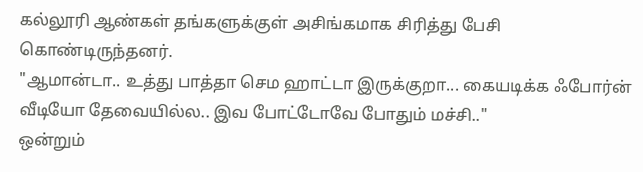கல்லூரி ஆண்கள் தங்களுக்குள் அசிங்கமாக சிரித்து பேசி கொண்டிருந்தனர்.
"ஆமான்டா.. உத்து பாத்தா செம ஹாட்டா இருக்குறா... கையடிக்க ஃபோர்ன் வீடியோ தேவையில்ல.. இவ போட்டோவே போதும் மச்சி.."
ஒன்றும்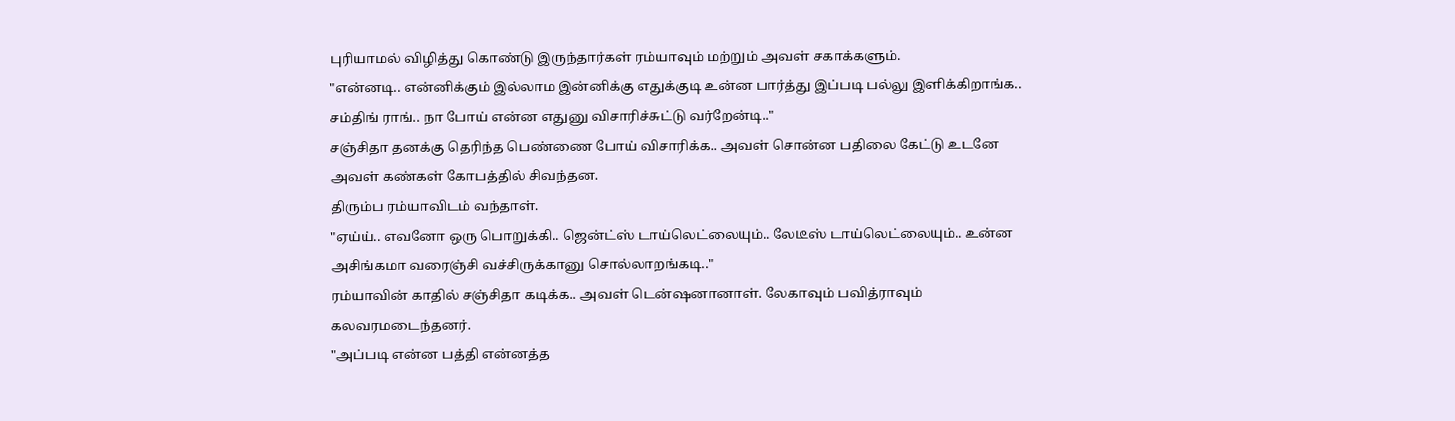புரியாமல் விழித்து கொண்டு இருந்தார்கள் ரம்யாவும் மற்றும் அவள் சகாக்களும்.
"என்னடி.. என்னிக்கும் இல்லாம இன்னிக்கு எதுக்குடி உன்ன பார்த்து இப்படி பல்லு இளிக்கிறாங்க.. சம்திங் ராங்.. நா போய் என்ன எதுனு விசாரிச்சுட்டு வர்றேன்டி.."
சஞ்சிதா தனக்கு தெரிந்த பெண்ணை போய் விசாரிக்க.. அவள் சொன்ன பதிலை கேட்டு உடனே அவள் கண்கள் கோபத்தில் சிவந்தன.
திரும்ப ரம்யாவிடம் வந்தாள்.
"ஏய்ய்.. எவனோ ஒரு பொறுக்கி.. ஜென்ட்ஸ் டாய்லெட்லையும்.. லேடீஸ் டாய்லெட்லையும்.. உன்ன அசிங்கமா வரைஞ்சி வச்சிருக்கானு சொல்லாறங்கடி.."
ரம்யாவின் காதில் சஞ்சிதா கடிக்க.. அவள் டென்ஷனானாள். லேகாவும் பவித்ராவும் கலவரமடைந்தனர்.
"அப்படி என்ன பத்தி என்னத்த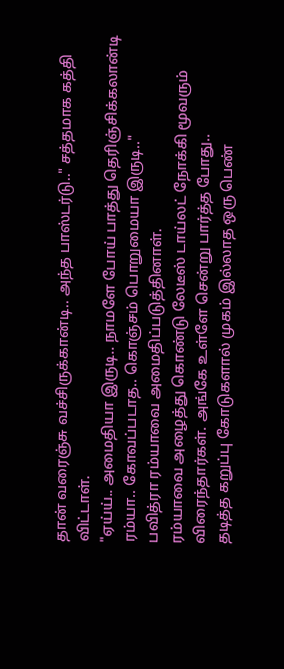தான் வரைஞ்சு வச்சிருக்கான்டி.. அந்த பாஸ்டர்டு.." சத்தமாக கத்தி விட்டாள்.
"ஏய்ய்.. அமைதியா இருடி.. நாமளே போய் பாத்து தெரிஞ்சிக்கலான்டி ரம்யா.. கோவப்படாத.. கொஞ்சம் பொறுமையா இருடி.."
பவித்ரா ரம்யாவை அமைதிப்படுத்தினாள்.
ரம்யாவை அழைத்து கொண்டு லேடீஸ் டாய்லட் நோக்கி மூவரும் விரைந்தார்கள். அங்கே உள்ளே சென்று பார்த்த போது..
தடித்த கறுப்பு கோடுகளால் முகம் இல்லாத ஒரு பெண்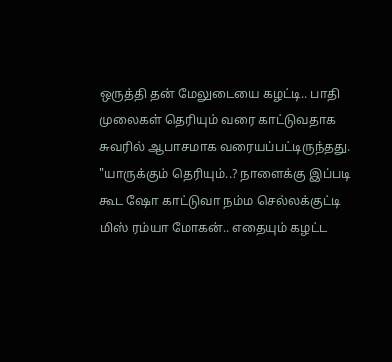ஒருத்தி தன் மேலுடையை கழட்டி.. பாதி முலைகள் தெரியும் வரை காட்டுவதாக சுவரில் ஆபாசமாக வரையப்பட்டிருந்தது.
"யாருக்கும் தெரியும்..? நாளைக்கு இப்படி கூட ஷோ காட்டுவா நம்ம செல்லக்குட்டி மிஸ் ரம்யா மோகன்.. எதையும் கழட்ட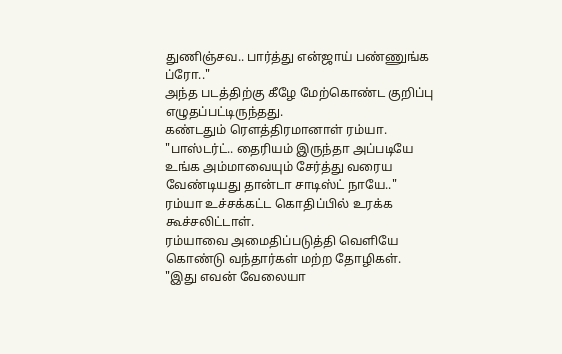துணிஞ்சவ.. பார்த்து என்ஜாய் பண்ணுங்க ப்ரோ.."
அந்த படத்திற்கு கீழே மேற்கொண்ட குறிப்பு எழுதப்பட்டிருந்தது.
கண்டதும் ரௌத்திரமானாள் ரம்யா.
"பாஸ்டர்ட்.. தைரியம் இருந்தா அப்படியே உங்க அம்மாவையும் சேர்த்து வரைய வேண்டியது தான்டா சாடிஸ்ட் நாயே.."
ரம்யா உச்சக்கட்ட கொதிப்பில் உரக்க கூச்சலிட்டாள்.
ரம்யாவை அமைதிப்படுத்தி வெளியே கொண்டு வந்தார்கள் மற்ற தோழிகள்.
"இது எவன் வேலையா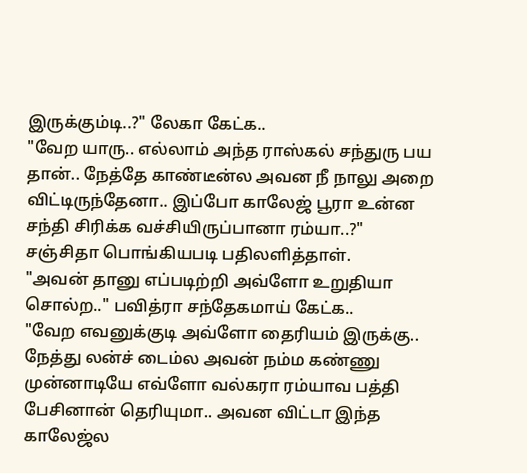இருக்கும்டி..?" லேகா கேட்க..
"வேற யாரு.. எல்லாம் அந்த ராஸ்கல் சந்துரு பய தான்.. நேத்தே காண்டீன்ல அவன நீ நாலு அறை விட்டிருந்தேனா.. இப்போ காலேஜ் பூரா உன்ன சந்தி சிரிக்க வச்சியிருப்பானா ரம்யா..?"
சஞ்சிதா பொங்கியபடி பதிலளித்தாள்.
"அவன் தானு எப்படிற்றி அவ்ளோ உறுதியா சொல்ற.." பவித்ரா சந்தேகமாய் கேட்க..
"வேற எவனுக்குடி அவ்ளோ தைரியம் இருக்கு.. நேத்து லன்ச் டைம்ல அவன் நம்ம கண்ணு முன்னாடியே எவ்ளோ வல்கரா ரம்யாவ பத்தி பேசினான் தெரியுமா.. அவன விட்டா இந்த காலேஜ்ல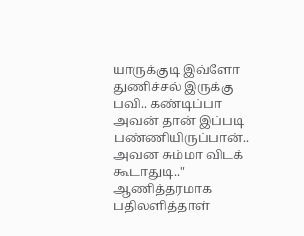யாருக்குடி இவ்ளோ துணிச்சல் இருக்கு பவி.. கண்டிப்பா அவன் தான் இப்படி பண்ணியிருப்பான்.. அவன சும்மா விடக் கூடாதுடி.."
ஆணித்தரமாக பதிலளித்தாள்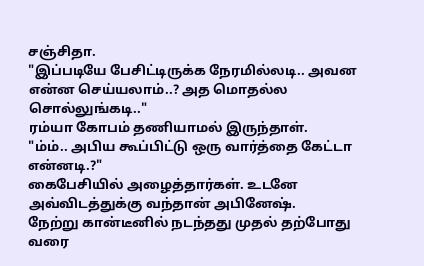சஞ்சிதா.
"இப்படியே பேசிட்டிருக்க நேரமில்லடி.. அவன என்ன செய்யலாம்..? அத மொதல்ல சொல்லுங்கடி.."
ரம்யா கோபம் தணியாமல் இருந்தாள்.
"ம்ம்.. அபிய கூப்பிட்டு ஒரு வார்த்தை கேட்டா என்னடி.?"
கைபேசியில் அழைத்தார்கள். உடனே அவ்விடத்துக்கு வந்தான் அபினேஷ்.
நேற்று கான்டீனில் நடந்தது முதல் தற்போது வரை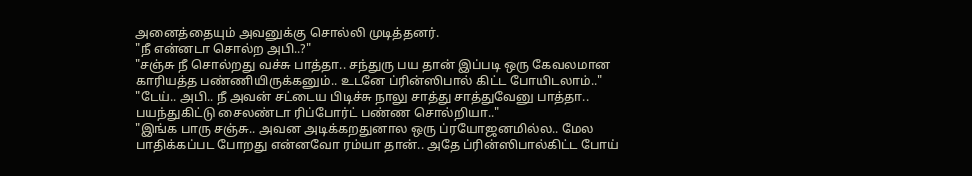அனைத்தையும் அவனுக்கு சொல்லி முடித்தனர்.
"நீ என்னடா சொல்ற அபி..?"
"சஞ்சு நீ சொல்றது வச்சு பாத்தா.. சந்துரு பய தான் இப்படி ஒரு கேவலமான காரியத்த பண்ணியிருக்கனும்.. உடனே ப்ரின்ஸிபால் கிட்ட போயிடலாம்.."
"டேய்.. அபி.. நீ அவன் சட்டைய பிடிச்சு நாலு சாத்து சாத்துவேனு பாத்தா.. பயந்துகிட்டு சைலண்டா ரிப்போர்ட் பண்ண சொல்றியா.."
"இங்க பாரு சஞ்சு.. அவன அடிக்கறதுனால ஒரு ப்ரயோஜனமில்ல.. மேல பாதிக்கப்பட போறது என்னவோ ரம்யா தான்.. அதே ப்ரின்ஸிபால்கிட்ட போய்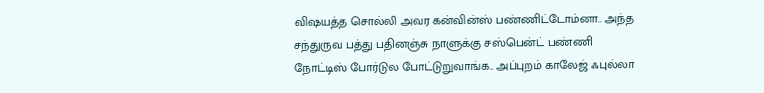விஷயத்த சொல்லி அவர கன்வின்ஸ் பண்ணிட்டோம்னா.. அந்த சந்துருவ பத்து பதினஞ்சு நாளுக்கு சஸ்பென்ட் பண்ணி நோட்டிஸ் போர்டுல போட்டுறுவாங்க.. அப்புறம் காலேஜ் ஃபுல்லா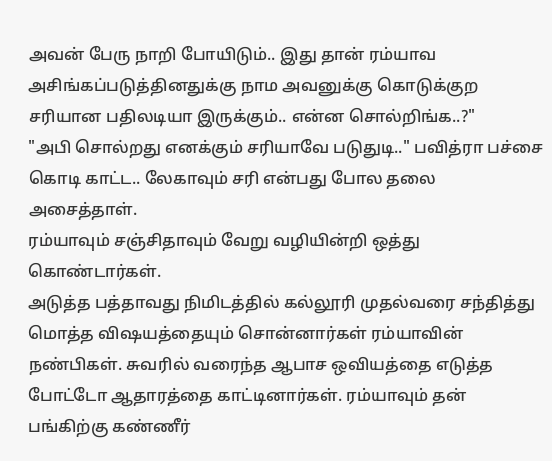அவன் பேரு நாறி போயிடும்.. இது தான் ரம்யாவ அசிங்கப்படுத்தினதுக்கு நாம அவனுக்கு கொடுக்குற சரியான பதிலடியா இருக்கும்.. என்ன சொல்றிங்க..?"
"அபி சொல்றது எனக்கும் சரியாவே படுதுடி.." பவித்ரா பச்சை கொடி காட்ட.. லேகாவும் சரி என்பது போல தலை அசைத்தாள்.
ரம்யாவும் சஞ்சிதாவும் வேறு வழியின்றி ஒத்து கொண்டார்கள்.
அடுத்த பத்தாவது நிமிடத்தில் கல்லூரி முதல்வரை சந்தித்து மொத்த விஷயத்தையும் சொன்னார்கள் ரம்யாவின் நண்பிகள். சுவரில் வரைந்த ஆபாச ஒவியத்தை எடுத்த போட்டோ ஆதாரத்தை காட்டினார்கள். ரம்யாவும் தன் பங்கிற்கு கண்ணீர்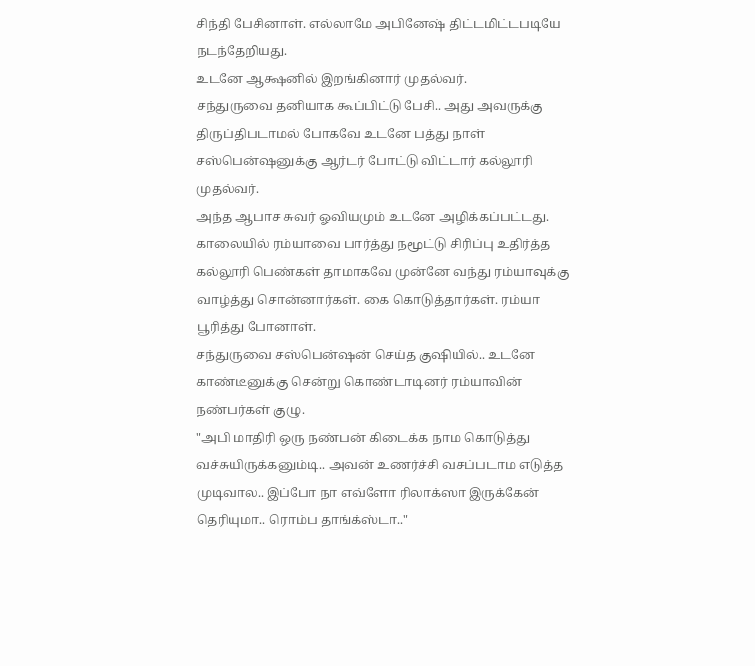சிந்தி பேசினாள். எல்லாமே அபினேஷ் திட்டமிட்டபடியே நடந்தேறியது.
உடனே ஆக்ஷனில் இறங்கினார் முதல்வர்.
சந்துருவை தனியாக கூப்பிட்டு பேசி.. அது அவருக்கு திருப்திபடாமல் போகவே உடனே பத்து நாள் சஸ்பென்ஷனுக்கு ஆர்டர் போட்டு விட்டார் கல்லூரி முதல்வர்.
அந்த ஆபாச சுவர் ஓவியமும் உடனே அழிக்கப்பட்டது.
காலையில் ரம்யாவை பார்த்து நமூட்டு சிரிப்பு உதிர்த்த கல்லூரி பெண்கள் தாமாகவே முன்னே வந்து ரம்யாவுக்கு வாழ்த்து சொன்னார்கள். கை கொடுத்தார்கள். ரம்யா பூரித்து போனாள்.
சந்துருவை சஸ்பென்ஷன் செய்த குஷியில்.. உடனே காண்டீனுக்கு சென்று கொண்டாடினர் ரம்யாவின் நண்பர்கள் குழு.
"அபி மாதிரி ஒரு நண்பன் கிடைக்க நாம கொடுத்து வச்சுயிருக்கனும்டி.. அவன் உணர்ச்சி வசப்படாம எடுத்த முடிவால.. இப்போ நா எவ்ளோ ரிலாக்ஸா இருக்கேன் தெரியுமா.. ரொம்ப தாங்க்ஸ்டா.."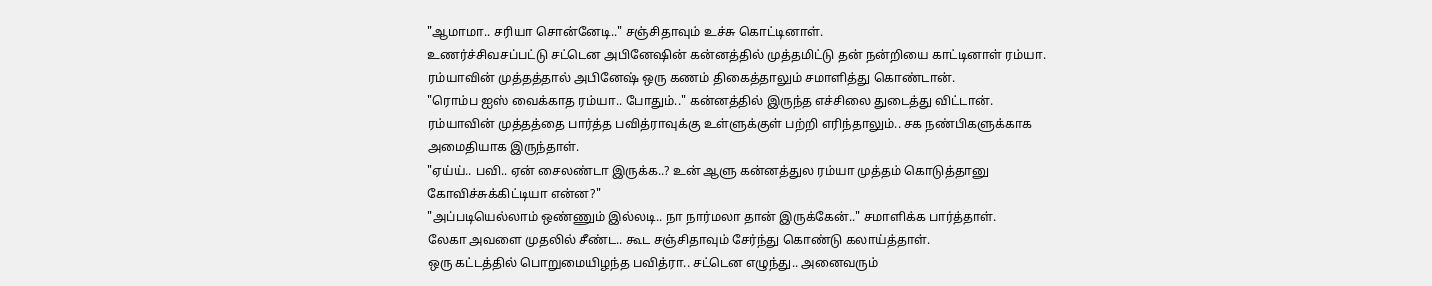"ஆமாமா.. சரியா சொன்னேடி.." சஞ்சிதாவும் உச்சு கொட்டினாள்.
உணர்ச்சிவசப்பட்டு சட்டென அபினேஷின் கன்னத்தில் முத்தமிட்டு தன் நன்றியை காட்டினாள் ரம்யா.
ரம்யாவின் முத்தத்தால் அபினேஷ் ஒரு கணம் திகைத்தாலும் சமாளித்து கொண்டான்.
"ரொம்ப ஐஸ் வைக்காத ரம்யா.. போதும்.." கன்னத்தில் இருந்த எச்சிலை துடைத்து விட்டான்.
ரம்யாவின் முத்தத்தை பார்த்த பவித்ராவுக்கு உள்ளுக்குள் பற்றி எரிந்தாலும்.. சக நண்பிகளுக்காக அமைதியாக இருந்தாள்.
"ஏய்ய்.. பவி.. ஏன் சைலண்டா இருக்க..? உன் ஆளு கன்னத்துல ரம்யா முத்தம் கொடுத்தானு கோவிச்சுக்கிட்டியா என்ன?"
"அப்படியெல்லாம் ஒண்ணும் இல்லடி.. நா நார்மலா தான் இருக்கேன்.." சமாளிக்க பார்த்தாள்.
லேகா அவளை முதலில் சீண்ட.. கூட சஞ்சிதாவும் சேர்ந்து கொண்டு கலாய்த்தாள்.
ஒரு கட்டத்தில் பொறுமையிழந்த பவித்ரா.. சட்டென எழுந்து.. அனைவரும்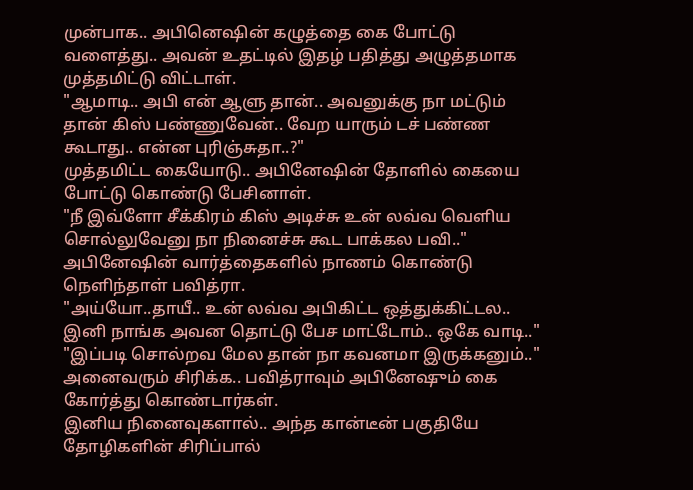முன்பாக.. அபினெஷின் கழுத்தை கை போட்டு வளைத்து.. அவன் உதட்டில் இதழ் பதித்து அழுத்தமாக முத்தமிட்டு விட்டாள்.
"ஆமாடி.. அபி என் ஆளு தான்.. அவனுக்கு நா மட்டும் தான் கிஸ் பண்ணுவேன்.. வேற யாரும் டச் பண்ண கூடாது.. என்ன புரிஞ்சுதா..?"
முத்தமிட்ட கையோடு.. அபினேஷின் தோளில் கையை போட்டு கொண்டு பேசினாள்.
"நீ இவ்ளோ சீக்கிரம் கிஸ் அடிச்சு உன் லவ்வ வெளிய சொல்லுவேனு நா நினைச்சு கூட பாக்கல பவி.."
அபினேஷின் வார்த்தைகளில் நாணம் கொண்டு நெளிந்தாள் பவித்ரா.
"அய்யோ..தாயீ.. உன் லவ்வ அபிகிட்ட ஒத்துக்கிட்டல.. இனி நாங்க அவன தொட்டு பேச மாட்டோம்.. ஒகே வாடி.."
"இப்படி சொல்றவ மேல தான் நா கவனமா இருக்கனும்.."
அனைவரும் சிரிக்க.. பவித்ராவும் அபினேஷும் கை கோர்த்து கொண்டார்கள்.
இனிய நினைவுகளால்.. அந்த கான்டீன் பகுதியே தோழிகளின் சிரிப்பால்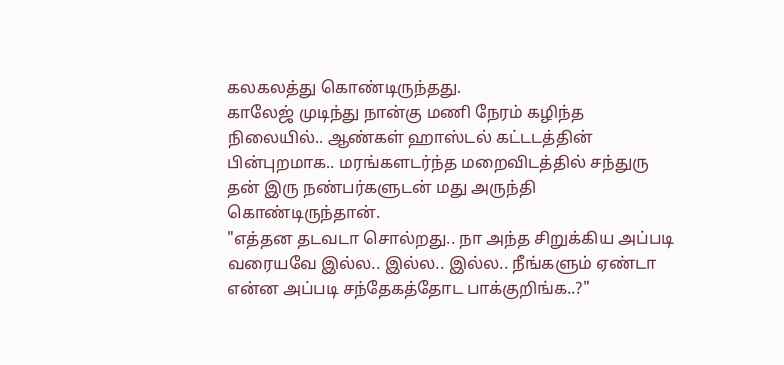கலகலத்து கொண்டிருந்தது.
காலேஜ் முடிந்து நான்கு மணி நேரம் கழிந்த நிலையில்.. ஆண்கள் ஹாஸ்டல் கட்டடத்தின் பின்புறமாக.. மரங்களடர்ந்த மறைவிடத்தில் சந்துரு தன் இரு நண்பர்களுடன் மது அருந்தி கொண்டிருந்தான்.
"எத்தன தடவடா சொல்றது.. நா அந்த சிறுக்கிய அப்படி வரையவே இல்ல.. இல்ல.. இல்ல.. நீங்களும் ஏண்டா என்ன அப்படி சந்தேகத்தோட பாக்குறிங்க..?"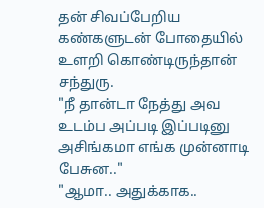தன் சிவப்பேறிய கண்களுடன் போதையில் உளறி கொண்டிருந்தான் சந்துரு.
"நீ தான்டா நேத்து அவ உடம்ப அப்படி இப்படினு அசிங்கமா எங்க முன்னாடி பேசுன.."
"ஆமா.. அதுக்காக..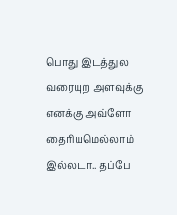பொது இடத்துல வரையுற அளவுக்கு எனக்கு அவ்ளோ தைரியமெல்லாம் இல்லடா.. தப்பே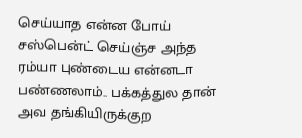செய்யாத என்ன போய் சஸ்பென்ட் செய்ஞ்ச அந்த ரம்யா புண்டைய என்னடா பண்ணலாம்.. பக்கத்துல தான் அவ தங்கியிருக்குற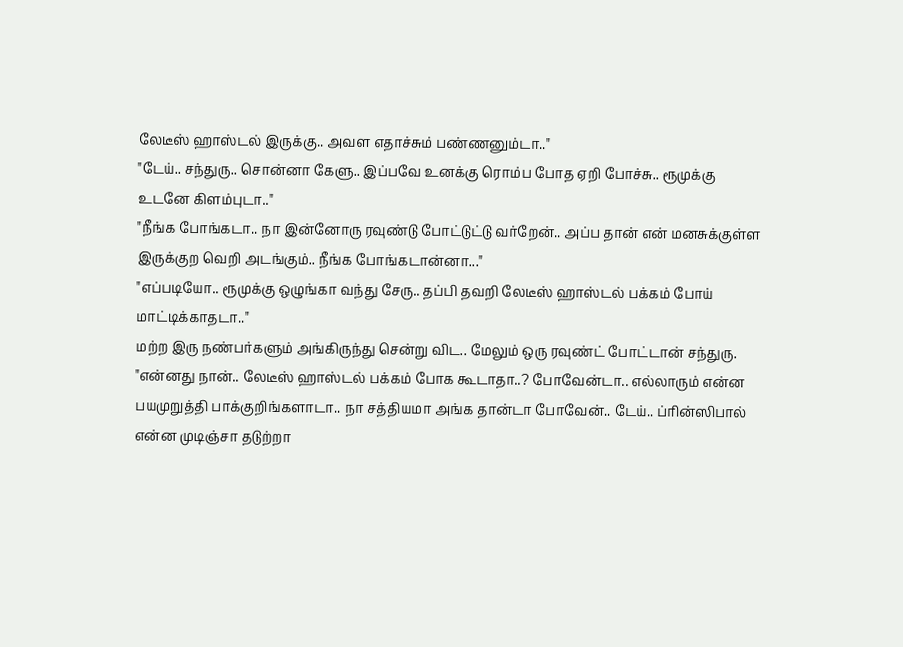லேடீஸ் ஹாஸ்டல் இருக்கு.. அவள எதாச்சும் பண்ணனும்டா.."
"டேய்.. சந்துரு.. சொன்னா கேளு.. இப்பவே உனக்கு ரொம்ப போத ஏறி போச்சு.. ரூமுக்கு உடனே கிளம்புடா.."
"நீங்க போங்கடா.. நா இன்னோரு ரவுண்டு போட்டுட்டு வர்றேன்.. அப்ப தான் என் மனசுக்குள்ள இருக்குற வெறி அடங்கும்.. நீங்க போங்கடான்னா..."
"எப்படியோ.. ரூமுக்கு ஒழுங்கா வந்து சேரு.. தப்பி தவறி லேடீஸ் ஹாஸ்டல் பக்கம் போய் மாட்டிக்காதடா.."
மற்ற இரு நண்பர்களும் அங்கிருந்து சென்று விட.. மேலும் ஒரு ரவுண்ட் போட்டான் சந்துரு.
"என்னது நான்.. லேடீஸ் ஹாஸ்டல் பக்கம் போக கூடாதா..? போவேன்டா.. எல்லாரும் என்ன பயமுறுத்தி பாக்குறிங்களாடா.. நா சத்தியமா அங்க தான்டா போவேன்.. டேய்.. ப்ரின்ஸிபால் என்ன முடிஞ்சா தடுற்றா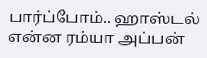பார்ப்போம்.. ஹாஸ்டல் என்ன ரம்யா அப்பன்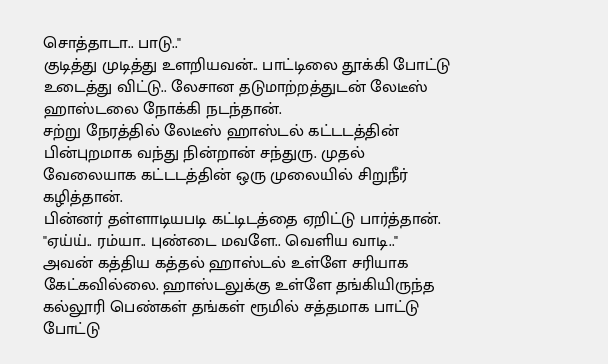சொத்தாடா.. பாடு.."
குடித்து முடித்து உளறியவன்.. பாட்டிலை தூக்கி போட்டு உடைத்து விட்டு.. லேசான தடுமாற்றத்துடன் லேடீஸ் ஹாஸ்டலை நோக்கி நடந்தான்.
சற்று நேரத்தில் லேடீஸ் ஹாஸ்டல் கட்டடத்தின் பின்புறமாக வந்து நின்றான் சந்துரு. முதல் வேலையாக கட்டடத்தின் ஒரு முலையில் சிறுநீர் கழித்தான்.
பின்னர் தள்ளாடியபடி கட்டிடத்தை ஏறிட்டு பார்த்தான்.
"ஏய்ய்.. ரம்யா.. புண்டை மவளே.. வெளிய வாடி.."
அவன் கத்திய கத்தல் ஹாஸ்டல் உள்ளே சரியாக கேட்கவில்லை. ஹாஸ்டலுக்கு உள்ளே தங்கியிருந்த கல்லூரி பெண்கள் தங்கள் ரூமில் சத்தமாக பாட்டு போட்டு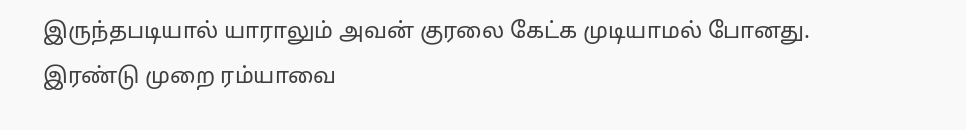இருந்தபடியால் யாராலும் அவன் குரலை கேட்க முடியாமல் போனது.
இரண்டு முறை ரம்யாவை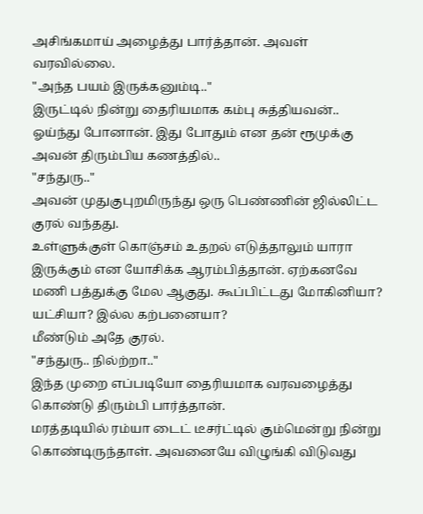அசிங்கமாய் அழைத்து பார்த்தான். அவள் வரவில்லை.
"அந்த பயம் இருக்கனும்டி.."
இருட்டில் நின்று தைரியமாக கம்பு சுத்தியவன்.. ஓய்ந்து போனான். இது போதும் என தன் ரூமுக்கு அவன் திரும்பிய கணத்தில்..
"சந்துரு.."
அவன் முதுகுபுறமிருந்து ஒரு பெண்ணின் ஜில்லிட்ட குரல் வந்தது.
உள்ளுக்குள் கொஞ்சம் உதறல் எடுத்தாலும் யாரா இருக்கும் என யோசிக்க ஆரம்பித்தான். ஏற்கனவே மணி பத்துக்கு மேல ஆகுது. கூப்பிட்டது மோகினியா? யட்சியா? இல்ல கற்பனையா?
மீண்டும் அதே குரல்.
"சந்துரு.. நில்ற்றா.."
இந்த முறை எப்படியோ தைரியமாக வரவழைத்து கொண்டு திரும்பி பார்த்தான்.
மரத்தடியில் ரம்யா டைட் டீசர்ட்டில் கும்மென்று நின்று கொண்டிருந்தாள். அவனையே விழுங்கி விடுவது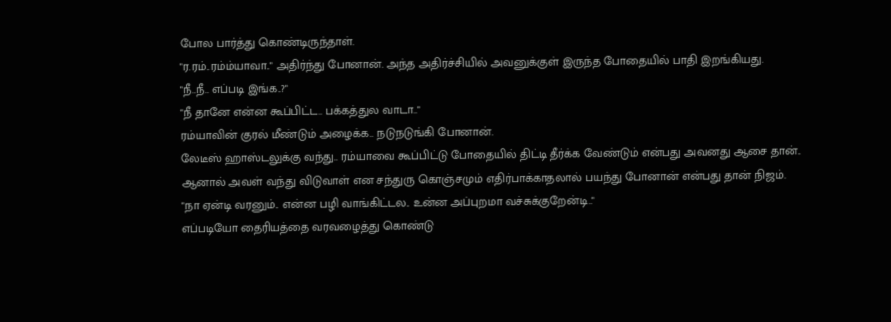போல பார்த்து கொண்டிருந்தாள்.
"ர.ரம்..ரம்ம்யாவா.." அதிர்ந்து போனான். அந்த அதிர்ச்சியில் அவனுக்குள் இருந்த போதையில் பாதி இறங்கியது.
"நீ..நீ.. எப்படி இங்க..?"
"நீ தானே என்ன கூப்பிட்ட.. பக்கத்துல வாடா.."
ரம்யாவின் குரல் மீண்டும் அழைக்க.. நடுநடுங்கி போனான்.
லேடீஸ் ஹாஸ்டலுக்கு வந்து.. ரம்யாவை கூப்பிட்டு போதையில் திட்டி தீர்க்க வேண்டும் என்பது அவனது ஆசை தான்.. ஆனால் அவள் வந்து விடுவாள் என சந்துரு கொஞ்சமும் எதிர்பாக்காதலால் பயந்து போனான் என்பது தான் நிஜம்.
"நா ஏன்டி வரனும்.. என்ன பழி வாங்கிட்டல.. உன்ன அப்புறமா வச்சுக்குறேன்டி.."
எப்படியோ தைரியத்தை வரவழைத்து கொண்டு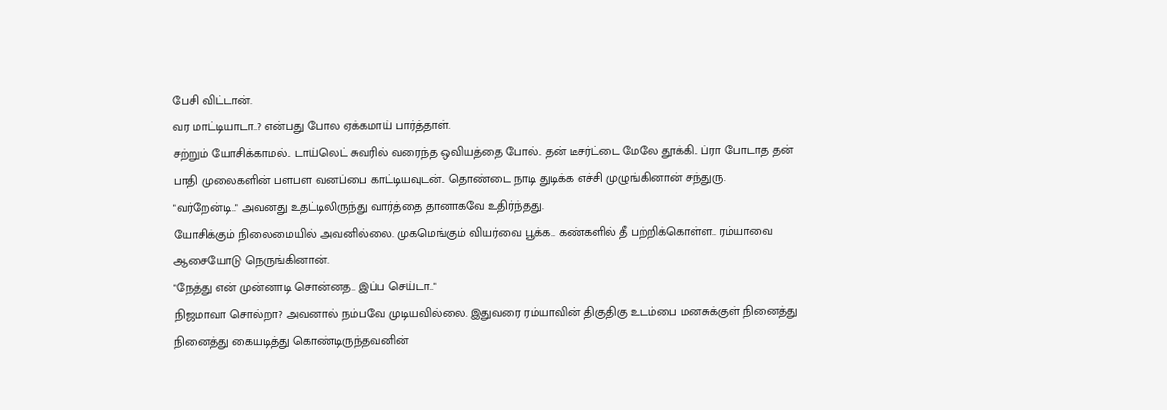பேசி விட்டான்.
வர மாட்டியாடா..? என்பது போல ஏக்கமாய் பார்த்தாள்.
சற்றும் யோசிக்காமல்.. டாய்லெட் சுவரில் வரைந்த ஒவியத்தை போல்.. தன் டீசர்ட்டை மேலே தூக்கி.. ப்ரா போடாத தன் பாதி முலைகளின் பளபள வனப்பை காட்டியவுடன்.. தொண்டை நாடி துடிக்க எச்சி முழுங்கினான் சந்துரு.
"வர்றேன்டி.." அவனது உதட்டிலிருந்து வார்த்தை தானாகவே உதிர்ந்தது.
யோசிக்கும் நிலைமையில் அவனில்லை. முகமெங்கும் வியர்வை பூக்க.. கண்களில் தீ பற்றிக்கொள்ள.. ரம்யாவை ஆசையோடு நெருங்கினான்.
"நேத்து என் முன்னாடி சொன்னத.. இப்ப செய்டா.."
நிஜமாவா சொல்றா? அவனால் நம்பவே முடியவில்லை. இதுவரை ரம்யாவின் திகுதிகு உடம்பை மனசுக்குள் நினைத்து நினைத்து கையடித்து கொண்டிருந்தவனின்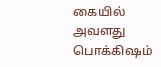கையில் அவளது பொக்கிஷம்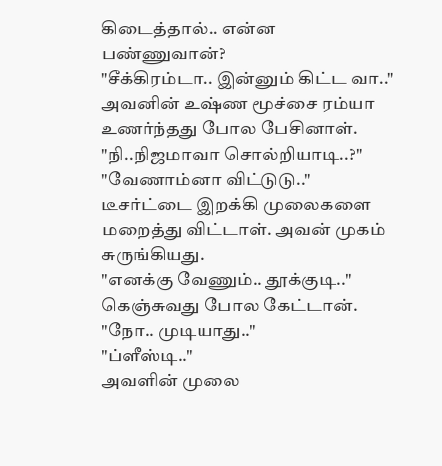கிடைத்தால்.. என்ன பண்ணுவான்?
"சீக்கிரம்டா.. இன்னும் கிட்ட வா.." அவனின் உஷ்ண மூச்சை ரம்யா உணர்ந்தது போல பேசினாள்.
"நி..நிஜமாவா சொல்றியாடி..?"
"வேணாம்னா விட்டுடு.." டீசர்ட்டை இறக்கி முலைகளை மறைத்து விட்டாள். அவன் முகம் சுருங்கியது.
"எனக்கு வேணும்.. தூக்குடி.." கெஞ்சுவது போல கேட்டான்.
"நோ.. முடியாது.."
"ப்ளீஸ்டி.."
அவளின் முலை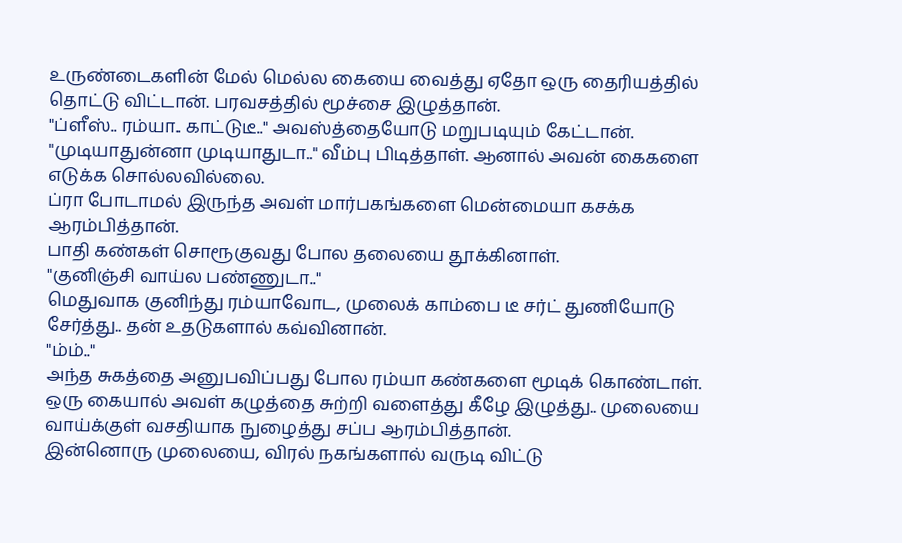உருண்டைகளின் மேல் மெல்ல கையை வைத்து ஏதோ ஒரு தைரியத்தில் தொட்டு விட்டான். பரவசத்தில் மூச்சை இழுத்தான்.
"ப்ளீஸ்.. ரம்யா.. காட்டுடீ.." அவஸ்த்தையோடு மறுபடியும் கேட்டான்.
"முடியாதுன்னா முடியாதுடா.." வீம்பு பிடித்தாள். ஆனால் அவன் கைகளை எடுக்க சொல்லவில்லை.
ப்ரா போடாமல் இருந்த அவள் மார்பகங்களை மென்மையா கசக்க ஆரம்பித்தான்.
பாதி கண்கள் சொரூகுவது போல தலையை தூக்கினாள்.
"குனிஞ்சி வாய்ல பண்ணுடா.."
மெதுவாக குனிந்து ரம்யாவோட, முலைக் காம்பை டீ சர்ட் துணியோடு சேர்த்து.. தன் உதடுகளால் கவ்வினான்.
"ம்ம்.."
அந்த சுகத்தை அனுபவிப்பது போல ரம்யா கண்களை மூடிக் கொண்டாள்.
ஒரு கையால் அவள் கழுத்தை சுற்றி வளைத்து கீழே இழுத்து.. முலையை வாய்க்குள் வசதியாக நுழைத்து சப்ப ஆரம்பித்தான்.
இன்னொரு முலையை, விரல் நகங்களால் வருடி விட்டு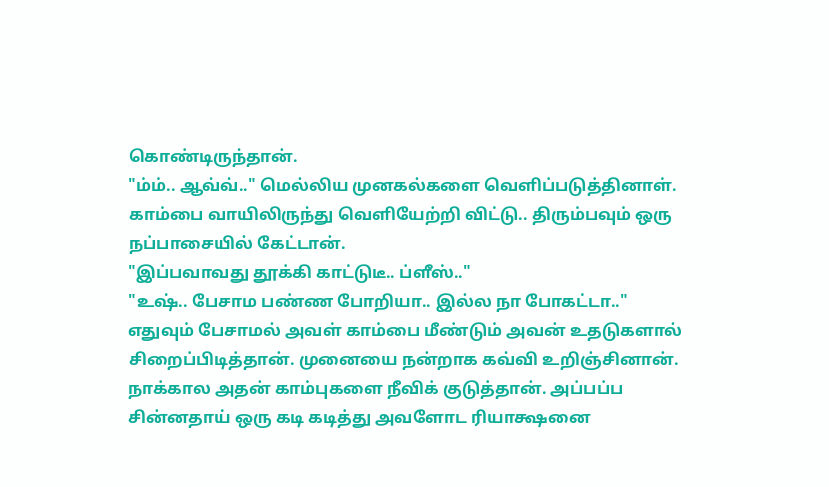கொண்டிருந்தான்.
"ம்ம்.. ஆவ்வ்.." மெல்லிய முனகல்களை வெளிப்படுத்தினாள்.
காம்பை வாயிலிருந்து வெளியேற்றி விட்டு.. திரும்பவும் ஒரு நப்பாசையில் கேட்டான்.
"இப்பவாவது தூக்கி காட்டுடீ.. ப்ளீஸ்.."
"உஷ்.. பேசாம பண்ண போறியா.. இல்ல நா போகட்டா.."
எதுவும் பேசாமல் அவள் காம்பை மீண்டும் அவன் உதடுகளால் சிறைப்பிடித்தான். முனையை நன்றாக கவ்வி உறிஞ்சினான்.
நாக்கால அதன் காம்புகளை நீவிக் குடுத்தான். அப்பப்ப சின்னதாய் ஒரு கடி கடித்து அவளோட ரியாக்ஷனை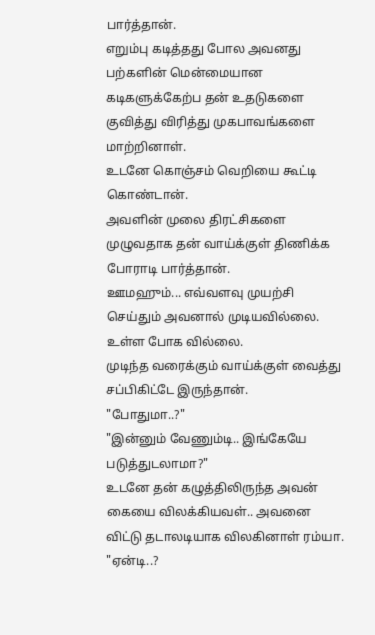பார்த்தான்.
எறும்பு கடித்தது போல அவனது பற்களின் மென்மையான கடிகளுக்கேற்ப தன் உதடுகளை குவித்து விரித்து முகபாவங்களை மாற்றினாள்.
உடனே கொஞ்சம் வெறியை கூட்டி கொண்டான்.
அவளின் முலை திரட்சிகளை முழுவதாக தன் வாய்க்குள் திணிக்க போராடி பார்த்தான்.
ஊமஹும்... எவ்வளவு முயற்சி செய்தும் அவனால் முடியவில்லை. உள்ள போக வில்லை.
முடிந்த வரைக்கும் வாய்க்குள் வைத்து சப்பிகிட்டே இருந்தான்.
"போதுமா..?"
"இன்னும் வேணும்டி.. இங்கேயே படுத்துடலாமா?"
உடனே தன் கழுத்திலிருந்த அவன் கையை விலக்கியவள்.. அவனை விட்டு தடாலடியாக விலகினாள் ரம்யா.
"ஏன்டி..?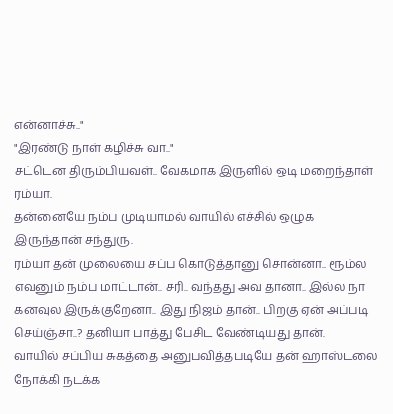என்னாச்சு.."
"இரண்டு நாள் கழிச்சு வா.."
சட்டென திரும்பியவள்.. வேகமாக இருளில் ஒடி மறைந்தாள் ரம்யா.
தன்னையே நம்ப முடியாமல் வாயில் எச்சில் ஒழுக இருந்தான் சந்துரு.
ரம்யா தன் முலையை சப்ப கொடுத்தானு சொன்னா.. ரூம்ல எவனும் நம்ப மாட்டான்.. சரி.. வந்தது அவ தானா.. இல்ல நா கனவுல இருக்குறேனா.. இது நிஜம் தான்.. பிறகு ஏன் அப்படி செய்ஞ்சா..? தனியா பாத்து பேசிட வேண்டியது தான்.
வாயில் சப்பிய சுகத்தை அனுபவித்தபடியே தன் ஹாஸ்டலை நோக்கி நடக்க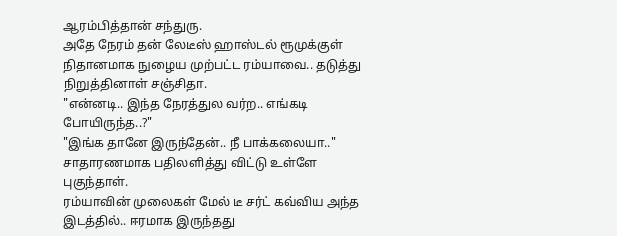ஆரம்பித்தான் சந்துரு.
அதே நேரம் தன் லேடீஸ் ஹாஸ்டல் ரூமுக்குள் நிதானமாக நுழைய முற்பட்ட ரம்யாவை.. தடுத்து நிறுத்தினாள் சஞ்சிதா.
"என்னடி.. இந்த நேரத்துல வர்ற.. எங்கடி போயிருந்த..?"
"இங்க தானே இருந்தேன்.. நீ பாக்கலையா.." சாதாரணமாக பதிலளித்து விட்டு உள்ளே புகுந்தாள்.
ரம்யாவின் முலைகள் மேல் டீ சர்ட் கவ்விய அந்த இடத்தில்.. ஈரமாக இருந்தது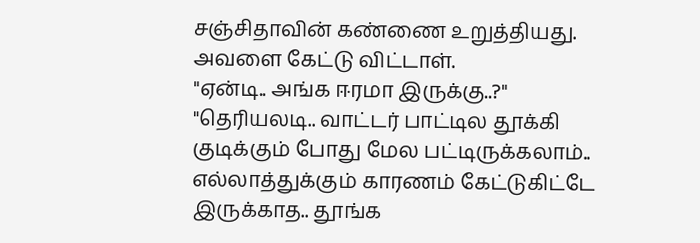சஞ்சிதாவின் கண்ணை உறுத்தியது.
அவளை கேட்டு விட்டாள்.
"ஏன்டி.. அங்க ஈரமா இருக்கு..?"
"தெரியலடி.. வாட்டர் பாட்டில தூக்கி குடிக்கும் போது மேல பட்டிருக்கலாம்.. எல்லாத்துக்கும் காரணம் கேட்டுகிட்டே இருக்காத.. தூங்க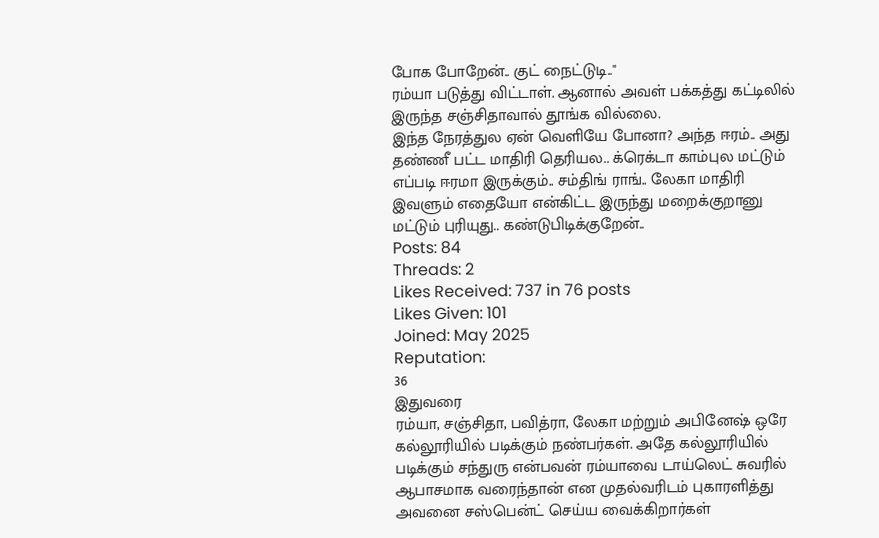போக போறேன்.. குட் நைட்டுடி.."
ரம்யா படுத்து விட்டாள். ஆனால் அவள் பக்கத்து கட்டிலில் இருந்த சஞ்சிதாவால் தூங்க வில்லை.
இந்த நேரத்துல ஏன் வெளியே போனா? அந்த ஈரம்.. அது தண்ணீ பட்ட மாதிரி தெரியல.. க்ரெக்டா காம்புல மட்டும் எப்படி ஈரமா இருக்கும்.. சம்திங் ராங்.. லேகா மாதிரி இவளும் எதையோ என்கிட்ட இருந்து மறைக்குறானு மட்டும் புரியுது.. கண்டுபிடிக்குறேன்..
Posts: 84
Threads: 2
Likes Received: 737 in 76 posts
Likes Given: 101
Joined: May 2025
Reputation:
36
இதுவரை
ரம்யா, சஞ்சிதா, பவித்ரா, லேகா மற்றும் அபினேஷ் ஒரே கல்லூரியில் படிக்கும் நண்பர்கள். அதே கல்லூரியில் படிக்கும் சந்துரு என்பவன் ரம்யாவை டாய்லெட் சுவரில் ஆபாசமாக வரைந்தான் என முதல்வரிடம் புகாரளித்து அவனை சஸ்பென்ட் செய்ய வைக்கிறார்கள்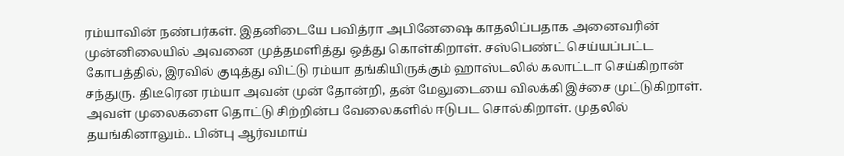ரம்யாவின் நண்பர்கள். இதனிடையே பவித்ரா அபினேஷை காதலிப்பதாக அனைவரின் முன்னிலையில் அவனை முத்தமளித்து ஒத்து கொள்கிறாள். சஸ்பெண்ட் செய்யப்பட்ட கோபத்தில், இரவில் குடித்து விட்டு ரம்யா தங்கியிருக்கும் ஹாஸ்டலில் கலாட்டா செய்கிறான் சந்துரு. திடீரென ரம்யா அவன் முன் தோன்றி, தன் மேலுடையை விலக்கி இச்சை முட்டுகிறாள். அவள் முலைகளை தொட்டு சிற்றின்ப வேலைகளில் ஈடுபட சொல்கிறாள். முதலில் தயங்கினாலும்.. பின்பு ஆர்வமாய்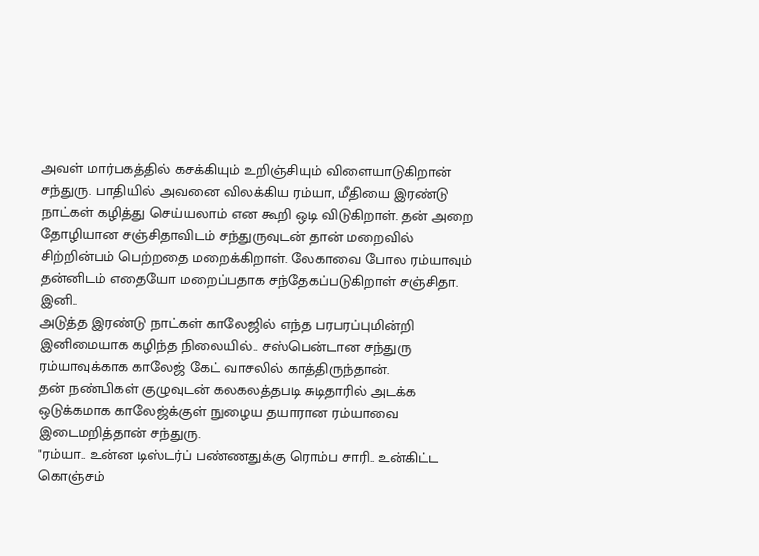அவள் மார்பகத்தில் கசக்கியும் உறிஞ்சியும் விளையாடுகிறான் சந்துரு. பாதியில் அவனை விலக்கிய ரம்யா, மீதியை இரண்டு நாட்கள் கழித்து செய்யலாம் என கூறி ஒடி விடுகிறாள். தன் அறை தோழியான சஞ்சிதாவிடம் சந்துருவுடன் தான் மறைவில் சிற்றின்பம் பெற்றதை மறைக்கிறாள். லேகாவை போல ரம்யாவும் தன்னிடம் எதையோ மறைப்பதாக சந்தேகப்படுகிறாள் சஞ்சிதா.
இனி..
அடுத்த இரண்டு நாட்கள் காலேஜில் எந்த பரபரப்புமின்றி இனிமையாக கழிந்த நிலையில்.. சஸ்பென்டான சந்துரு ரம்யாவுக்காக காலேஜ் கேட் வாசலில் காத்திருந்தான்.
தன் நண்பிகள் குழுவுடன் கலகலத்தபடி சுடிதாரில் அடக்க ஒடுக்கமாக காலேஜ்க்குள் நுழைய தயாரான ரம்யாவை இடைமறித்தான் சந்துரு.
"ரம்யா.. உன்ன டிஸ்டர்ப் பண்ணதுக்கு ரொம்ப சாரி.. உன்கிட்ட கொஞ்சம்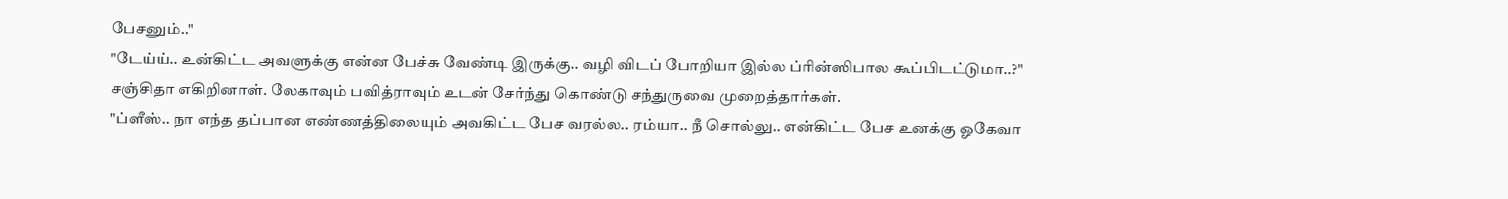பேசனும்.."
"டேய்ய்.. உன்கிட்ட அவளுக்கு என்ன பேச்சு வேண்டி இருக்கு.. வழி விடப் போறியா இல்ல ப்ரின்ஸிபால கூப்பிடட்டுமா..?"
சஞ்சிதா எகிறினாள். லேகாவும் பவித்ராவும் உடன் சேர்ந்து கொண்டு சந்துருவை முறைத்தார்கள்.
"ப்ளீஸ்.. நா எந்த தப்பான எண்ணத்திலையும் அவகிட்ட பேச வரல்ல.. ரம்யா.. நீ சொல்லு.. என்கிட்ட பேச உனக்கு ஓகேவா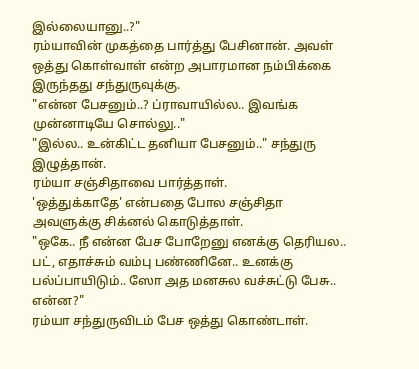இல்லையானு..?"
ரம்யாவின் முகத்தை பார்த்து பேசினான். அவள் ஒத்து கொள்வாள் என்ற அபாரமான நம்பிக்கை இருந்தது சந்துருவுக்கு.
"என்ன பேசனும்..? ப்ராவாயில்ல.. இவங்க முன்னாடியே சொல்லு.."
"இல்ல.. உன்கிட்ட தனியா பேசனும்.." சந்துரு இழுத்தான்.
ரம்யா சஞ்சிதாவை பார்த்தாள்.
'ஒத்துக்காதே' என்பதை போல சஞ்சிதா அவளுக்கு சிக்னல் கொடுத்தாள்.
"ஒகே.. நீ என்ன பேச போறேனு எனக்கு தெரியல.. பட், எதாச்சும் வம்பு பண்ணினே.. உனக்கு பல்ப்பாயிடும்.. ஸோ அத மனசுல வச்சுட்டு பேசு.. என்ன?"
ரம்யா சந்துருவிடம் பேச ஒத்து கொண்டாள்.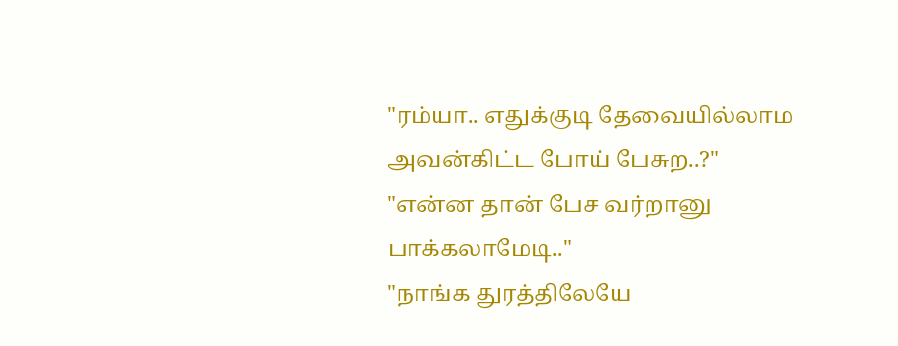"ரம்யா.. எதுக்குடி தேவையில்லாம அவன்கிட்ட போய் பேசுற..?"
"என்ன தான் பேச வர்றானு பாக்கலாமேடி.."
"நாங்க துரத்திலேயே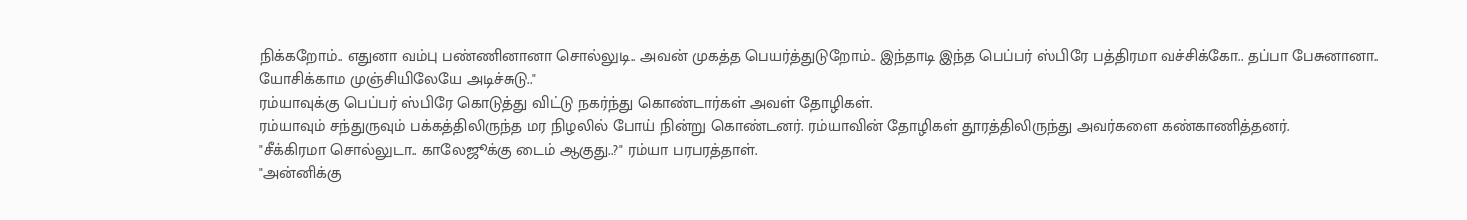நிக்கறோம்.. எதுனா வம்பு பண்ணினானா சொல்லுடி.. அவன் முகத்த பெயர்த்துடுறோம்.. இந்தாடி இந்த பெப்பர் ஸ்பிரே பத்திரமா வச்சிக்கோ.. தப்பா பேசுனானா.. யோசிக்காம முஞ்சியிலேயே அடிச்சுடு.."
ரம்யாவுக்கு பெப்பர் ஸ்பிரே கொடுத்து விட்டு நகர்ந்து கொண்டார்கள் அவள் தோழிகள்.
ரம்யாவும் சந்துருவும் பக்கத்திலிருந்த மர நிழலில் போய் நின்று கொண்டனர். ரம்யாவின் தோழிகள் தூரத்திலிருந்து அவர்களை கண்காணித்தனர்.
"சீக்கிரமா சொல்லுடா.. காலேஜூக்கு டைம் ஆகுது..?" ரம்யா பரபரத்தாள்.
"அன்னிக்கு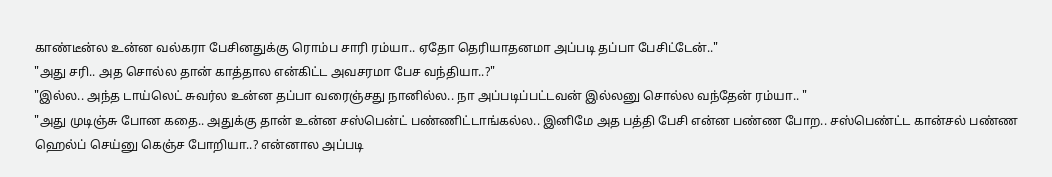காண்டீன்ல உன்ன வல்கரா பேசினதுக்கு ரொம்ப சாரி ரம்யா.. ஏதோ தெரியாதனமா அப்படி தப்பா பேசிட்டேன்.."
"அது சரி.. அத சொல்ல தான் காத்தால என்கிட்ட அவசரமா பேச வந்தியா..?"
"இல்ல.. அந்த டாய்லெட் சுவர்ல உன்ன தப்பா வரைஞ்சது நானில்ல.. நா அப்படிப்பட்டவன் இல்லனு சொல்ல வந்தேன் ரம்யா.. "
"அது முடிஞ்சு போன கதை.. அதுக்கு தான் உன்ன சஸ்பென்ட் பண்ணிட்டாங்கல்ல.. இனிமே அத பத்தி பேசி என்ன பண்ண போற.. சஸ்பெண்ட்ட கான்சல் பண்ண ஹெல்ப் செய்னு கெஞ்ச போறியா..? என்னால அப்படி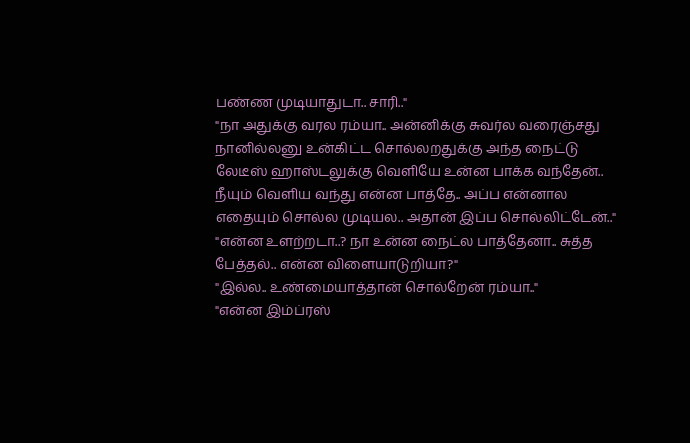பண்ண முடியாதுடா.. சாரி.."
"நா அதுக்கு வரல ரம்யா.. அன்னிக்கு சுவர்ல வரைஞ்சது நானில்லனு உன்கிட்ட சொல்லறதுக்கு அந்த நைட்டு லேடீஸ் ஹாஸ்டலுக்கு வெளியே உன்ன பாக்க வந்தேன்.. நீயும் வெளிய வந்து என்ன பாத்தே.. அப்ப என்னால எதையும் சொல்ல முடியல.. அதான் இப்ப சொல்லிட்டேன்.."
"என்ன உளற்றடா..? நா உன்ன நைட்ல பாத்தேனா.. சுத்த பேத்தல்.. என்ன விளையாடுறியா?"
"இல்ல.. உண்மையாத்தான் சொல்றேன் ரம்யா.."
"என்ன இம்ப்ரஸ்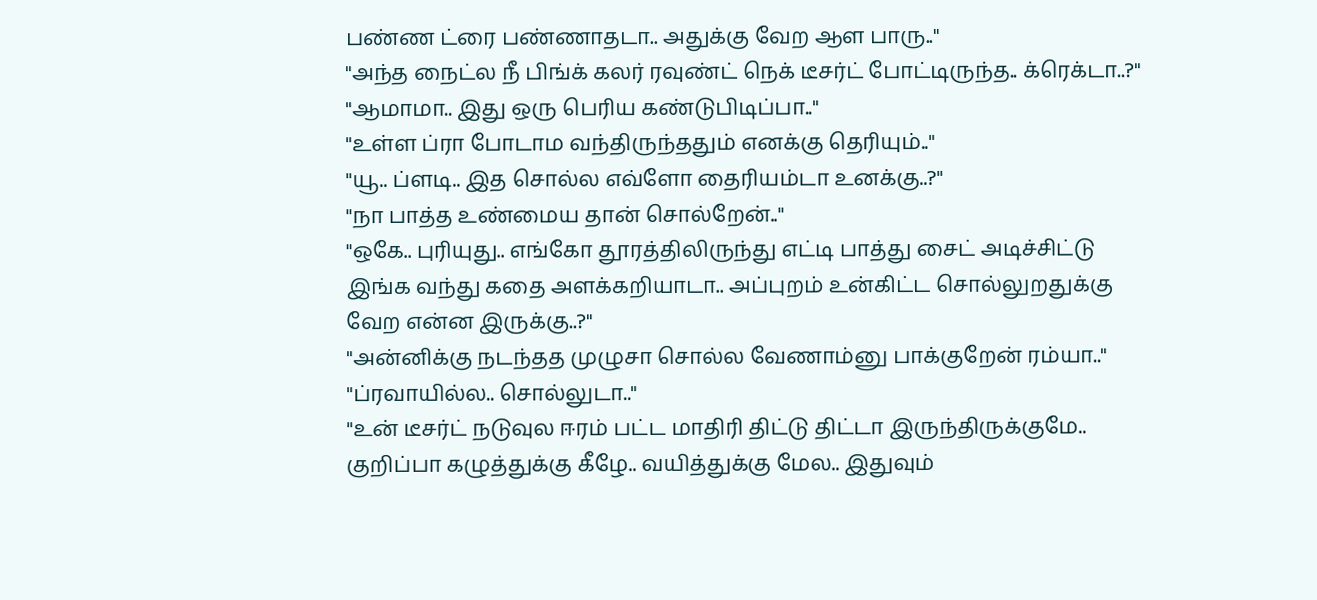பண்ண ட்ரை பண்ணாதடா.. அதுக்கு வேற ஆள பாரு.."
"அந்த நைட்ல நீ பிங்க் கலர் ரவுண்ட் நெக் டீசர்ட் போட்டிருந்த.. க்ரெக்டா..?"
"ஆமாமா.. இது ஒரு பெரிய கண்டுபிடிப்பா.."
"உள்ள ப்ரா போடாம வந்திருந்ததும் எனக்கு தெரியும்.."
"யூ.. ப்ளடி.. இத சொல்ல எவ்ளோ தைரியம்டா உனக்கு..?"
"நா பாத்த உண்மைய தான் சொல்றேன்.."
"ஒகே.. புரியுது.. எங்கோ தூரத்திலிருந்து எட்டி பாத்து சைட் அடிச்சிட்டு இங்க வந்து கதை அளக்கறியாடா.. அப்புறம் உன்கிட்ட சொல்லுறதுக்கு வேற என்ன இருக்கு..?"
"அன்னிக்கு நடந்தத முழுசா சொல்ல வேணாம்னு பாக்குறேன் ரம்யா.."
"ப்ரவாயில்ல.. சொல்லுடா.."
"உன் டீசர்ட் நடுவுல ஈரம் பட்ட மாதிரி திட்டு திட்டா இருந்திருக்குமே.. குறிப்பா கழுத்துக்கு கீழே.. வயித்துக்கு மேல.. இதுவும்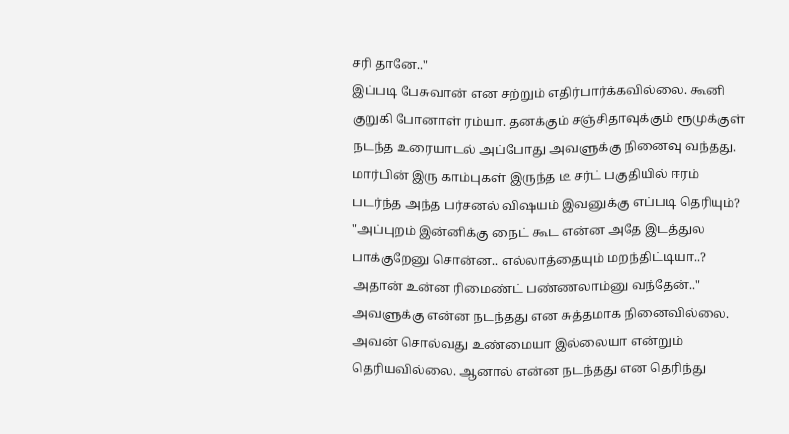சரி தானே.."
இப்படி பேசுவான் என சற்றும் எதிர்பார்க்கவில்லை. கூனி குறுகி போனாள் ரம்யா. தனக்கும் சஞ்சிதாவுக்கும் ரூமுக்குள் நடந்த உரையாடல் அப்போது அவளுக்கு நினைவு வந்தது. மார்பின் இரு காம்புகள் இருந்த டீ சர்ட் பகுதியில் ஈரம் படர்ந்த அந்த பர்சனல் விஷயம் இவனுக்கு எப்படி தெரியும்?
"அப்புறம் இன்னிக்கு நைட் கூட என்ன அதே இடத்துல பாக்குறேனு சொன்ன.. எல்லாத்தையும் மறந்திட்டியா..? அதான் உன்ன ரிமைண்ட் பண்ணலாம்னு வந்தேன்.."
அவளுக்கு என்ன நடந்தது என சுத்தமாக நினைவில்லை. அவன் சொல்வது உண்மையா இல்லையா என்றும் தெரியவில்லை. ஆனால் என்ன நடந்தது என தெரிந்து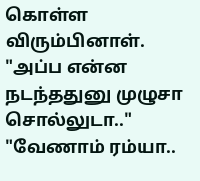கொள்ள விரும்பினாள்.
"அப்ப என்ன நடந்ததுனு முழுசா சொல்லுடா.."
"வேணாம் ரம்யா..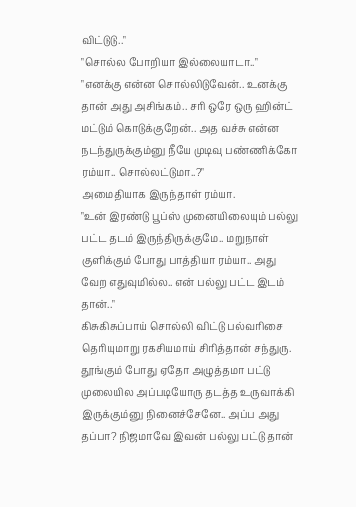விட்டுடு.."
"சொல்ல போறியா இல்லையாடா.."
"எனக்கு என்ன சொல்லிடுவேன்.. உனக்கு தான் அது அசிங்கம்.. சரி ஒரே ஒரு ஹின்ட் மட்டும் கொடுக்குறேன்.. அத வச்சு என்ன நடந்துருக்கும்னு நீயே முடிவு பண்ணிக்கோ ரம்யா.. சொல்லட்டுமா..?"
அமைதியாக இருந்தாள் ரம்யா.
"உன் இரண்டு பூப்ஸ் முனையிலையும் பல்லு பட்ட தடம் இருந்திருக்குமே.. மறுநாள் குளிக்கும் போது பாத்தியா ரம்யா.. அது வேற எதுவுமில்ல.. என் பல்லு பட்ட இடம் தான்.."
கிசுகிசுப்பாய் சொல்லி விட்டு பல்வரிசை தெரியுமாறு ரகசியமாய் சிரித்தான் சந்துரு.
தூங்கும் போது ஏதோ அழுத்தமா பட்டு முலையில அப்படியோரு தடத்த உருவாக்கி இருக்கும்னு நினைச்சேனே.. அப்ப அது தப்பா? நிஜமாவே இவன் பல்லு பட்டு தான்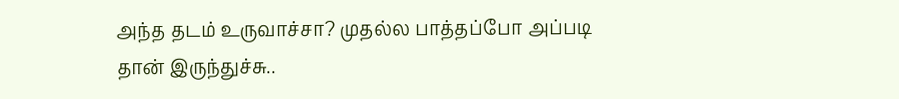அந்த தடம் உருவாச்சா? முதல்ல பாத்தப்போ அப்படி தான் இருந்துச்சு..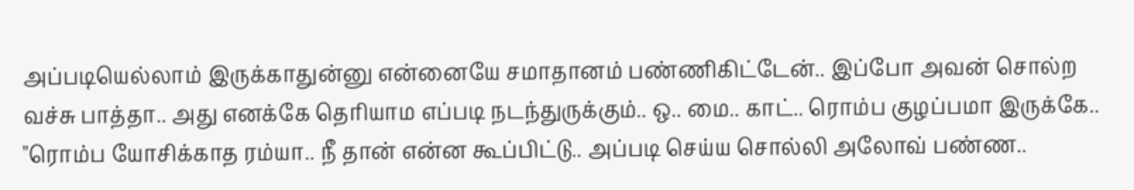அப்படியெல்லாம் இருக்காதுன்னு என்னையே சமாதானம் பண்ணிகிட்டேன்.. இப்போ அவன் சொல்ற வச்சு பாத்தா.. அது எனக்கே தெரியாம எப்படி நடந்துருக்கும்.. ஒ.. மை.. காட்.. ரொம்ப குழப்பமா இருக்கே..
"ரொம்ப யோசிக்காத ரம்யா.. நீ தான் என்ன கூப்பிட்டு.. அப்படி செய்ய சொல்லி அலோவ் பண்ண..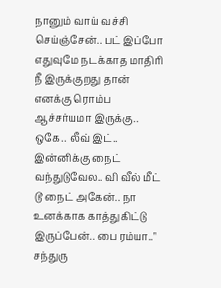நானும் வாய் வச்சி செய்ஞ்சேன்.. பட் இப்போ எதுவுமே நடக்காத மாதிரி நீ இருக்குறது தான் எனக்கு ரொம்ப ஆச்சர்யமா இருக்கு.. ஒகே.. லீவ் இட்.. இன்னிக்கு நைட் வந்துடுவேல.. வி வீல் மீட் டூ நைட் அகேன்.. நா உனக்காக காத்துகிட்டு இருப்பேன்.. பை ரம்யா.."
சந்துரு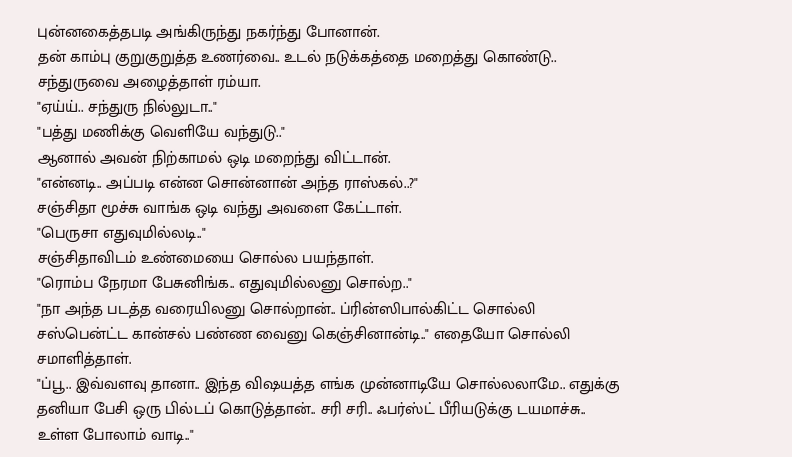புன்னகைத்தபடி அங்கிருந்து நகர்ந்து போனான்.
தன் காம்பு குறுகுறுத்த உணர்வை.. உடல் நடுக்கத்தை மறைத்து கொண்டு.. சந்துருவை அழைத்தாள் ரம்யா.
"ஏய்ய்.. சந்துரு நில்லுடா.."
"பத்து மணிக்கு வெளியே வந்துடு.."
ஆனால் அவன் நிற்காமல் ஒடி மறைந்து விட்டான்.
"என்னடி.. அப்படி என்ன சொன்னான் அந்த ராஸ்கல்..?"
சஞ்சிதா மூச்சு வாங்க ஒடி வந்து அவளை கேட்டாள்.
"பெருசா எதுவுமில்லடி.."
சஞ்சிதாவிடம் உண்மையை சொல்ல பயந்தாள்.
"ரொம்ப நேரமா பேசுனிங்க.. எதுவுமில்லனு சொல்ற.."
"நா அந்த படத்த வரையிலனு சொல்றான்.. ப்ரின்ஸிபால்கிட்ட சொல்லி சஸ்பென்ட்ட கான்சல் பண்ண வைனு கெஞ்சினான்டி.." எதையோ சொல்லி சமாளித்தாள்.
"ப்பூ.. இவ்வளவு தானா.. இந்த விஷயத்த எங்க முன்னாடியே சொல்லலாமே.. எதுக்கு தனியா பேசி ஒரு பில்டப் கொடுத்தான்.. சரி சரி.. ஃபர்ஸ்ட் பீரியடுக்கு டயமாச்சு.. உள்ள போலாம் வாடி.."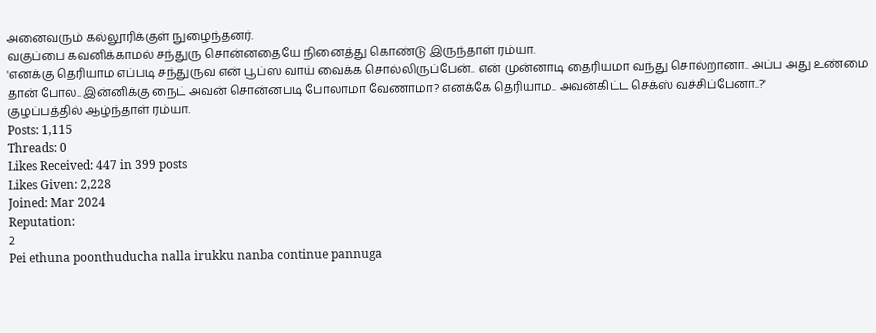அனைவரும் கல்லூரிக்குள் நுழைந்தனர்.
வகுப்பை கவனிக்காமல் சந்துரு சொன்னதையே நினைத்து கொண்டு இருந்தாள் ரம்யா.
'எனக்கு தெரியாம எப்படி சந்துருவ என் பூப்ஸ வாய் வைக்க சொல்லிருப்பேன்.. என் முன்னாடி தைரியமா வந்து சொல்றானா.. அப்ப அது உண்மை தான் போல.. இன்னிக்கு நைட் அவன் சொன்னபடி போலாமா வேணாமா? எனக்கே தெரியாம.. அவன்கிட்ட செக்ஸ் வச்சிப்பேனா..?'
குழப்பத்தில் ஆழ்ந்தாள் ரம்யா.
Posts: 1,115
Threads: 0
Likes Received: 447 in 399 posts
Likes Given: 2,228
Joined: Mar 2024
Reputation:
2
Pei ethuna poonthuducha nalla irukku nanba continue pannuga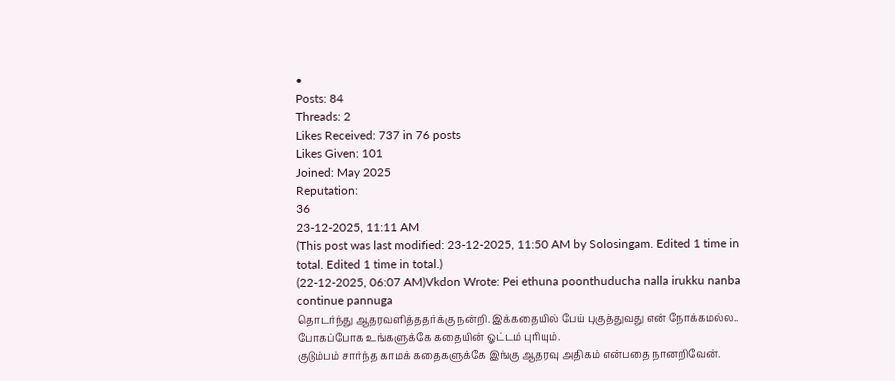•
Posts: 84
Threads: 2
Likes Received: 737 in 76 posts
Likes Given: 101
Joined: May 2025
Reputation:
36
23-12-2025, 11:11 AM
(This post was last modified: 23-12-2025, 11:50 AM by Solosingam. Edited 1 time in total. Edited 1 time in total.)
(22-12-2025, 06:07 AM)Vkdon Wrote: Pei ethuna poonthuducha nalla irukku nanba continue pannuga
தொடர்ந்து ஆதரவளித்ததர்க்கு நன்றி. இக்கதையில் பேய் புகுத்துவது என் நோக்கமல்ல.. போகப்போக உங்களுக்கே கதையின் ஓட்டம் புரியும்.
குடும்பம் சார்ந்த காமக் கதைகளுக்கே இங்கு ஆதரவு அதிகம் என்பதை நானறிவேன்.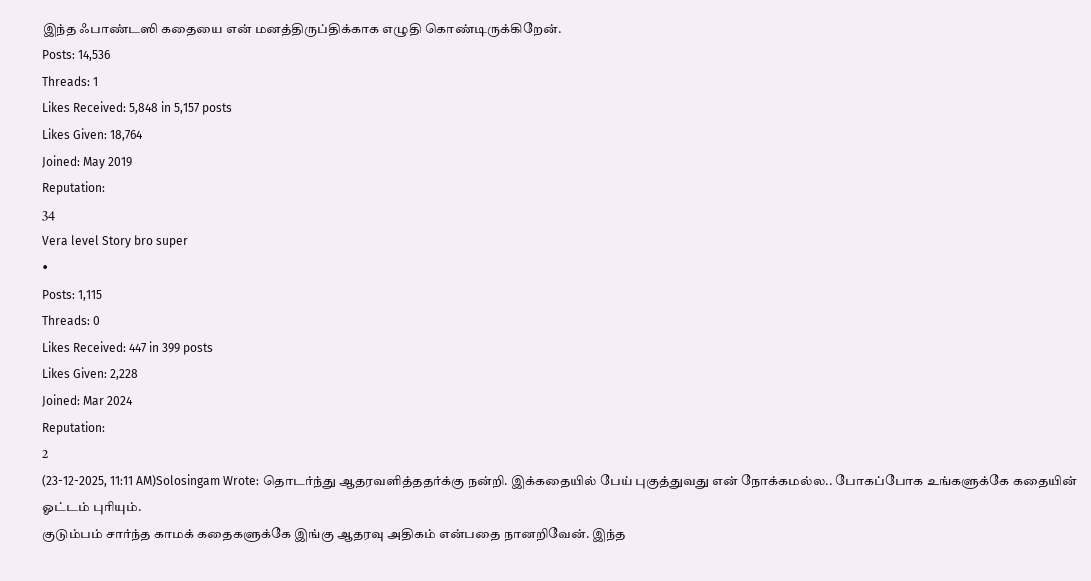இந்த ஃபாண்டஸி கதையை என் மனத்திருப்திக்காக எழுதி கொண்டிருக்கிறேன்.
Posts: 14,536
Threads: 1
Likes Received: 5,848 in 5,157 posts
Likes Given: 18,764
Joined: May 2019
Reputation:
34
Vera level Story bro super
•
Posts: 1,115
Threads: 0
Likes Received: 447 in 399 posts
Likes Given: 2,228
Joined: Mar 2024
Reputation:
2
(23-12-2025, 11:11 AM)Solosingam Wrote: தொடர்ந்து ஆதரவளித்ததர்க்கு நன்றி. இக்கதையில் பேய் புகுத்துவது என் நோக்கமல்ல.. போகப்போக உங்களுக்கே கதையின் ஓட்டம் புரியும்.
குடும்பம் சார்ந்த காமக் கதைகளுக்கே இங்கு ஆதரவு அதிகம் என்பதை நானறிவேன். இந்த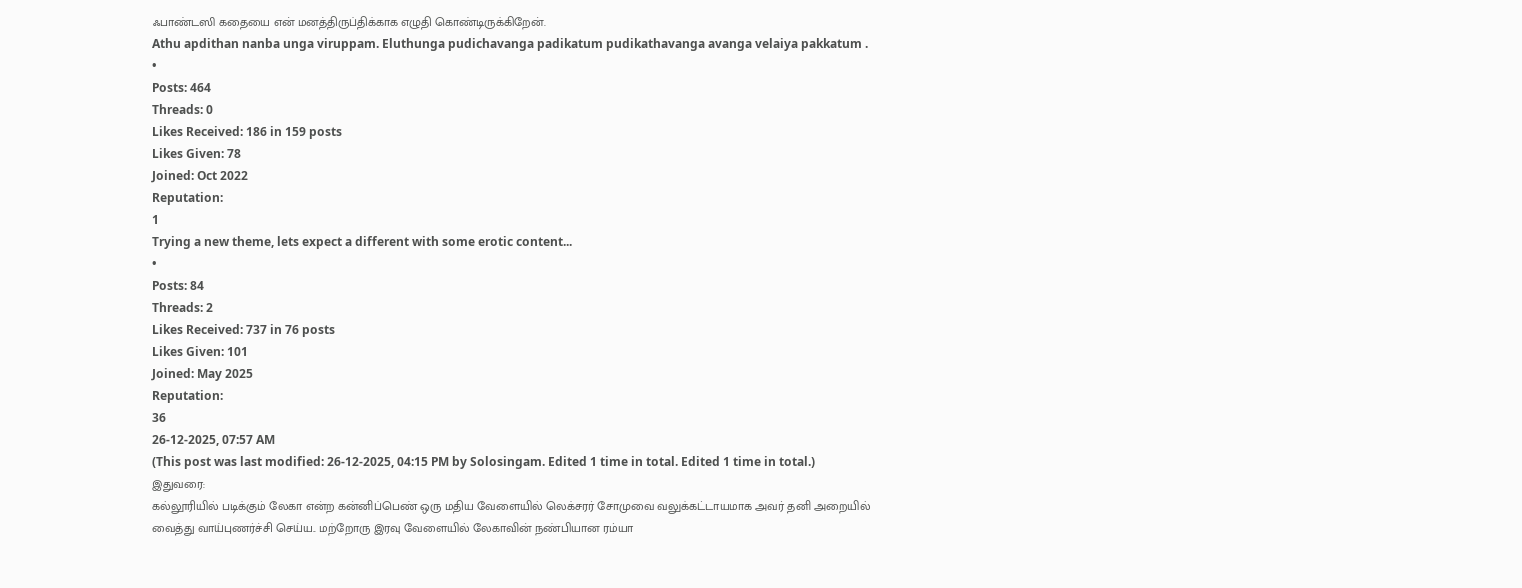ஃபாண்டஸி கதையை என் மனத்திருப்திக்காக எழுதி கொண்டிருக்கிறேன்.
Athu apdithan nanba unga viruppam. Eluthunga pudichavanga padikatum pudikathavanga avanga velaiya pakkatum .
•
Posts: 464
Threads: 0
Likes Received: 186 in 159 posts
Likes Given: 78
Joined: Oct 2022
Reputation:
1
Trying a new theme, lets expect a different with some erotic content...
•
Posts: 84
Threads: 2
Likes Received: 737 in 76 posts
Likes Given: 101
Joined: May 2025
Reputation:
36
26-12-2025, 07:57 AM
(This post was last modified: 26-12-2025, 04:15 PM by Solosingam. Edited 1 time in total. Edited 1 time in total.)
இதுவரை:
கல்லூரியில் படிக்கும் லேகா என்ற கன்னிப்பெண் ஒரு மதிய வேளையில் லெக்சரர் சோமுவை வலுக்கட்டாயமாக அவர் தனி அறையில் வைத்து வாய்புணர்ச்சி செய்ய.. மற்றோரு இரவு வேளையில் லேகாவின் நண்பியான ரம்யா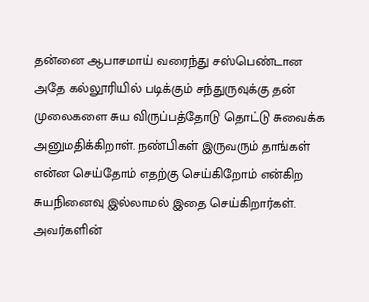தன்னை ஆபாசமாய் வரைந்து சஸ்பெண்டான அதே கல்லூரியில் படிக்கும் சந்துருவுக்கு தன் முலைகளை சுய விருப்பத்தோடு தொட்டு சுவைக்க அனுமதிக்கிறாள். நண்பிகள் இருவரும் தாங்கள் என்ன செய்தோம் எதற்கு செய்கிறோம் என்கிற சுயநினைவு இல்லாமல் இதை செய்கிறார்கள். அவர்களின்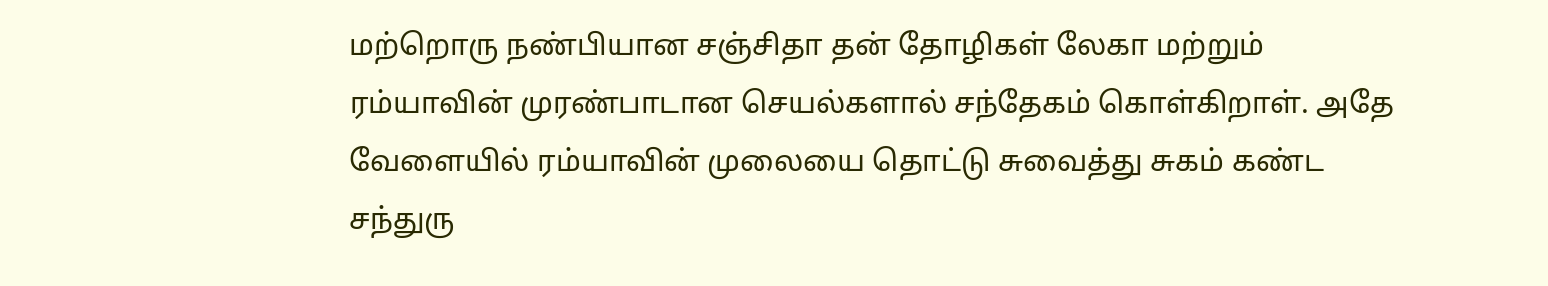மற்றொரு நண்பியான சஞ்சிதா தன் தோழிகள் லேகா மற்றும் ரம்யாவின் முரண்பாடான செயல்களால் சந்தேகம் கொள்கிறாள். அதே வேளையில் ரம்யாவின் முலையை தொட்டு சுவைத்து சுகம் கண்ட சந்துரு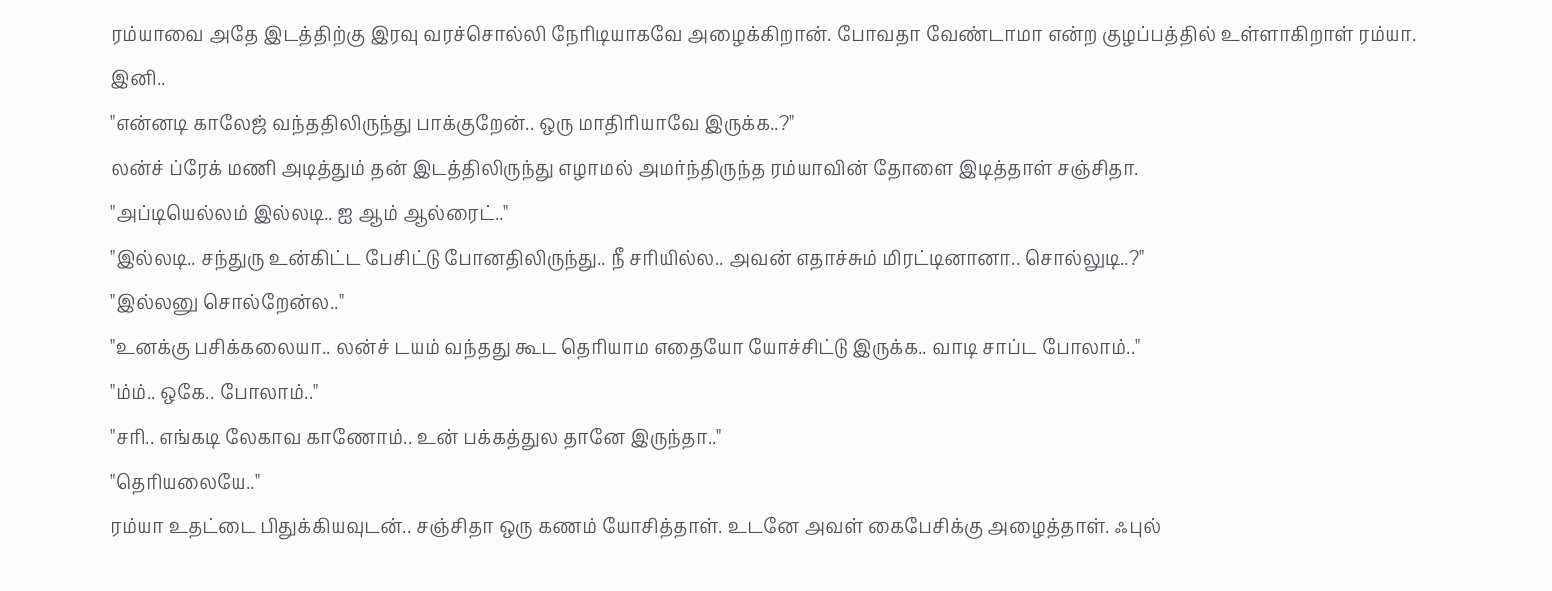ரம்யாவை அதே இடத்திற்கு இரவு வரச்சொல்லி நேரிடியாகவே அழைக்கிறான். போவதா வேண்டாமா என்ற குழப்பத்தில் உள்ளாகிறாள் ரம்யா.
இனி..
"என்னடி காலேஜ் வந்ததிலிருந்து பாக்குறேன்.. ஒரு மாதிரியாவே இருக்க..?"
லன்ச் ப்ரேக் மணி அடித்தும் தன் இடத்திலிருந்து எழாமல் அமர்ந்திருந்த ரம்யாவின் தோளை இடித்தாள் சஞ்சிதா.
"அப்டியெல்லம் இல்லடி.. ஐ ஆம் ஆல்ரைட்.."
"இல்லடி.. சந்துரு உன்கிட்ட பேசிட்டு போனதிலிருந்து.. நீ சரியில்ல.. அவன் எதாச்சும் மிரட்டினானா.. சொல்லுடி..?"
"இல்லனு சொல்றேன்ல.."
"உனக்கு பசிக்கலையா.. லன்ச் டயம் வந்தது கூட தெரியாம எதையோ யோச்சிட்டு இருக்க.. வாடி சாப்ட போலாம்.."
"ம்ம்.. ஒகே.. போலாம்.."
"சரி.. எங்கடி லேகாவ காணோம்.. உன் பக்கத்துல தானே இருந்தா.."
"தெரியலையே.."
ரம்யா உதட்டை பிதுக்கியவுடன்.. சஞ்சிதா ஒரு கணம் யோசித்தாள். உடனே அவள் கைபேசிக்கு அழைத்தாள். ஃபுல்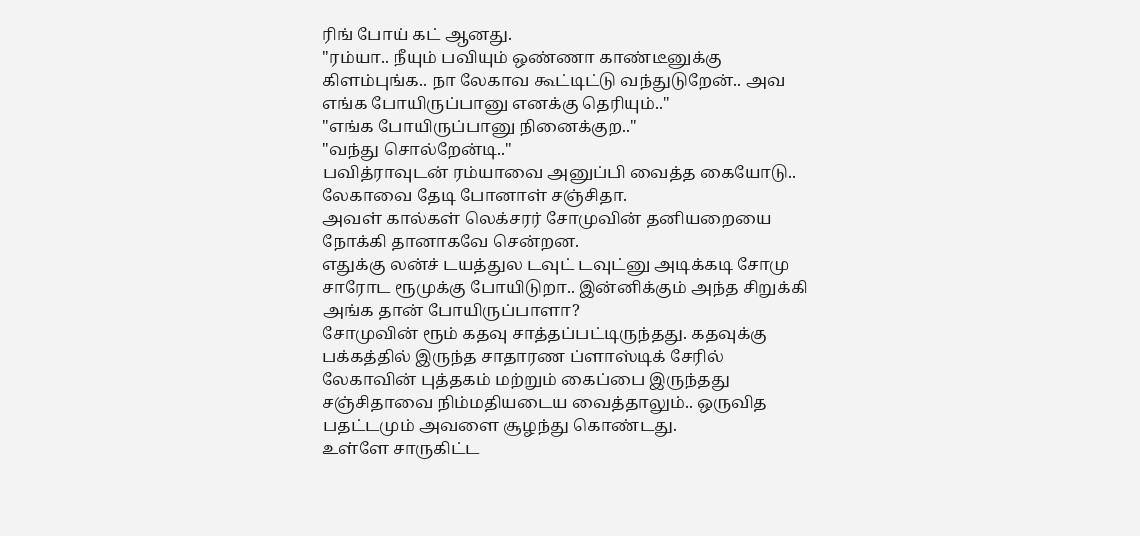ரிங் போய் கட் ஆனது.
"ரம்யா.. நீயும் பவியும் ஒண்ணா காண்டீனுக்கு கிளம்புங்க.. நா லேகாவ கூட்டிட்டு வந்துடுறேன்.. அவ எங்க போயிருப்பானு எனக்கு தெரியும்.."
"எங்க போயிருப்பானு நினைக்குற.."
"வந்து சொல்றேன்டி.."
பவித்ராவுடன் ரம்யாவை அனுப்பி வைத்த கையோடு.. லேகாவை தேடி போனாள் சஞ்சிதா.
அவள் கால்கள் லெக்சரர் சோமுவின் தனியறையை நோக்கி தானாகவே சென்றன.
எதுக்கு லன்ச் டயத்துல டவுட் டவுட்னு அடிக்கடி சோமு சாரோட ரூமுக்கு போயிடுறா.. இன்னிக்கும் அந்த சிறுக்கி அங்க தான் போயிருப்பாளா?
சோமுவின் ரூம் கதவு சாத்தப்பட்டிருந்தது. கதவுக்கு பக்கத்தில் இருந்த சாதாரண ப்ளாஸ்டிக் சேரில் லேகாவின் புத்தகம் மற்றும் கைப்பை இருந்தது சஞ்சிதாவை நிம்மதியடைய வைத்தாலும்.. ஒருவித பதட்டமும் அவளை சூழந்து கொண்டது.
உள்ளே சாருகிட்ட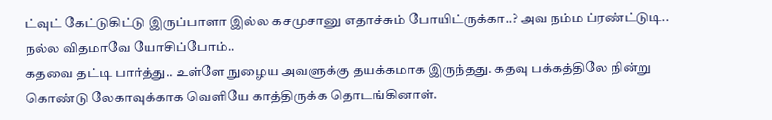ட்வுட் கேட்டுகிட்டு இருப்பாளா இல்ல கசமுசானு எதாச்சும் போயிட்ருக்கா..? அவ நம்ம ப்ரண்ட்டுடி.. நல்ல விதமாவே யோசிப்போம்..
கதவை தட்டி பார்த்து.. உள்ளே நுழைய அவளுக்கு தயக்கமாக இருந்தது. கதவு பக்கத்திலே நின்று கொண்டு லேகாவுக்காக வெளியே காத்திருக்க தொடங்கினாள்.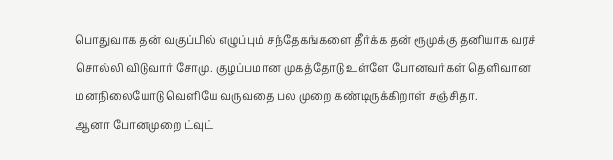பொதுவாக தன் வகுப்பில் எழுப்பும் சந்தேகங்களை தீர்க்க தன் ரூமுக்கு தனியாக வரச் சொல்லி விடுவார் சோமு. குழப்பமான முகத்தோடு உள்ளே போனவர்கள் தெளிவான மனநிலையோடு வெளியே வருவதை பல முறை கண்டிருக்கிறாள் சஞ்சிதா.
ஆனா போனமுறை ட்வுட்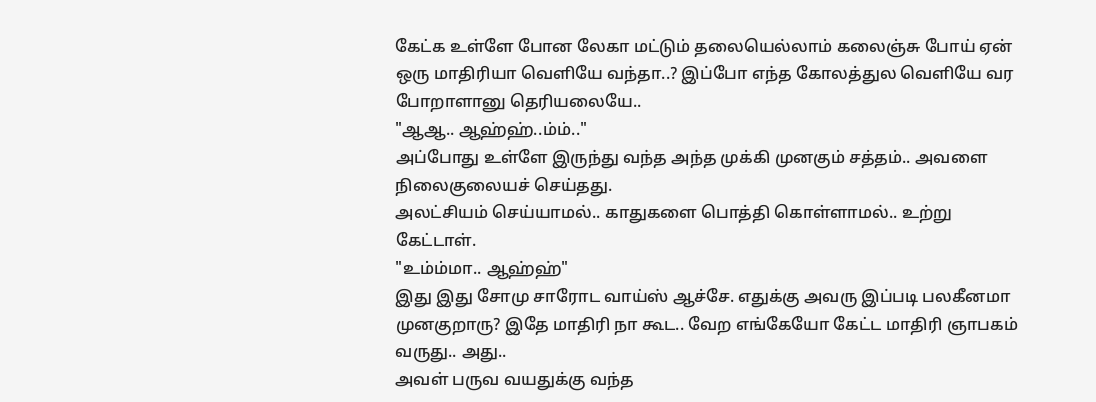கேட்க உள்ளே போன லேகா மட்டும் தலையெல்லாம் கலைஞ்சு போய் ஏன் ஒரு மாதிரியா வெளியே வந்தா..? இப்போ எந்த கோலத்துல வெளியே வர போறாளானு தெரியலையே..
"ஆஆ.. ஆஹ்ஹ்..ம்ம்.."
அப்போது உள்ளே இருந்து வந்த அந்த முக்கி முனகும் சத்தம்.. அவளை நிலைகுலையச் செய்தது.
அலட்சியம் செய்யாமல்.. காதுகளை பொத்தி கொள்ளாமல்.. உற்று கேட்டாள்.
"உம்ம்மா.. ஆஹ்ஹ்"
இது இது சோமு சாரோட வாய்ஸ் ஆச்சே. எதுக்கு அவரு இப்படி பலகீனமா முனகுறாரு? இதே மாதிரி நா கூட.. வேற எங்கேயோ கேட்ட மாதிரி ஞாபகம் வருது.. அது..
அவள் பருவ வயதுக்கு வந்த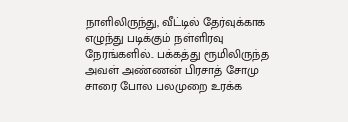நாளிலிருந்து, வீட்டில் தேர்வுக்காக எழுந்து படிக்கும் நள்ளிரவு நேரங்களில்.. பக்கத்து ரூமிலிருந்த அவள் அண்ணன் பிரசாத் சோமு சாரை போல பலமுறை உரக்க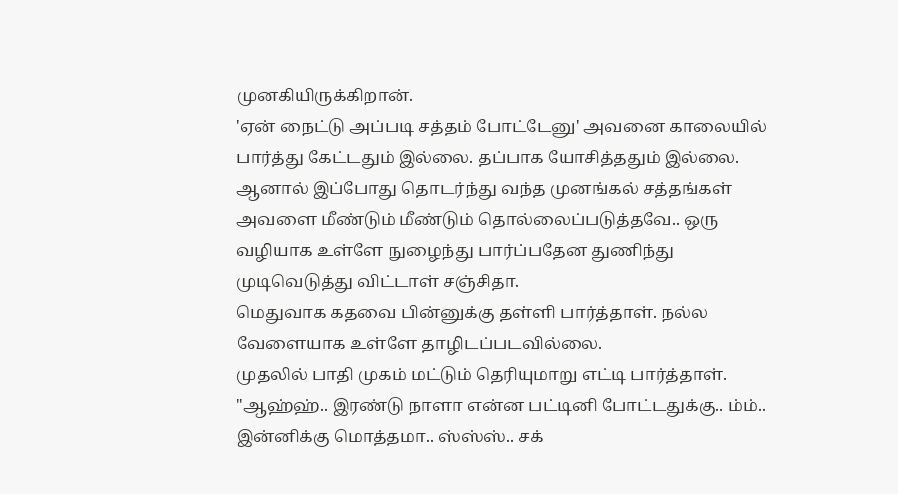முனகியிருக்கிறான்.
'ஏன் நைட்டு அப்படி சத்தம் போட்டேனு' அவனை காலையில் பார்த்து கேட்டதும் இல்லை. தப்பாக யோசித்ததும் இல்லை.
ஆனால் இப்போது தொடர்ந்து வந்த முனங்கல் சத்தங்கள் அவளை மீண்டும் மீண்டும் தொல்லைப்படுத்தவே.. ஒரு வழியாக உள்ளே நுழைந்து பார்ப்பதேன துணிந்து முடிவெடுத்து விட்டாள் சஞ்சிதா.
மெதுவாக கதவை பின்னுக்கு தள்ளி பார்த்தாள். நல்ல வேளையாக உள்ளே தாழிடப்படவில்லை.
முதலில் பாதி முகம் மட்டும் தெரியுமாறு எட்டி பார்த்தாள்.
"ஆஹ்ஹ்.. இரண்டு நாளா என்ன பட்டினி போட்டதுக்கு.. ம்ம்.. இன்னிக்கு மொத்தமா.. ஸ்ஸ்ஸ்.. சக்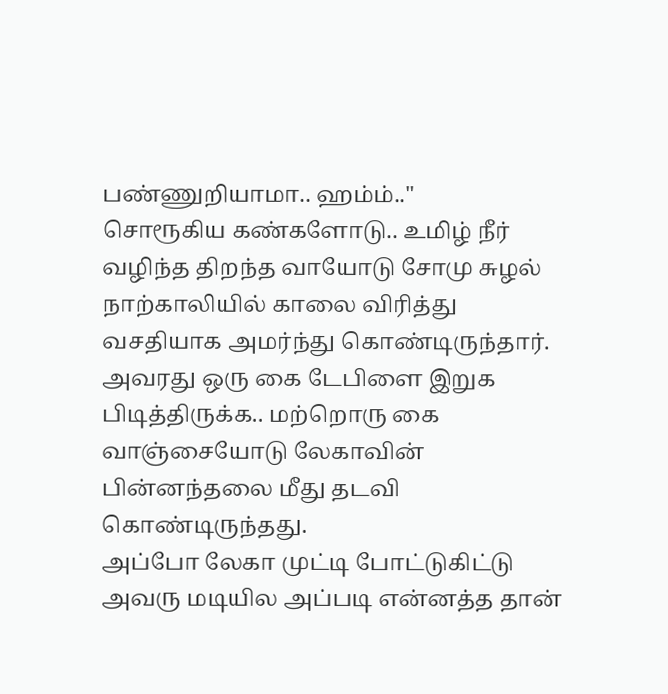பண்ணுறியாமா.. ஹம்ம்.."
சொரூகிய கண்களோடு.. உமிழ் நீர் வழிந்த திறந்த வாயோடு சோமு சுழல் நாற்காலியில் காலை விரித்து வசதியாக அமர்ந்து கொண்டிருந்தார். அவரது ஒரு கை டேபிளை இறுக பிடித்திருக்க.. மற்றொரு கை வாஞ்சையோடு லேகாவின் பின்னந்தலை மீது தடவி கொண்டிருந்தது.
அப்போ லேகா முட்டி போட்டுகிட்டு அவரு மடியில அப்படி என்னத்த தான்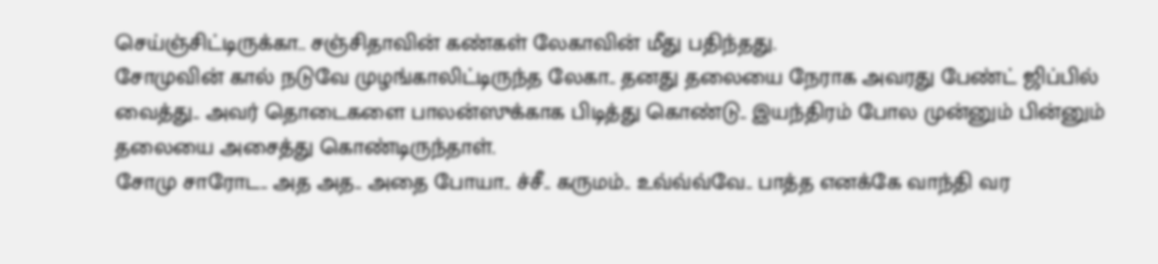செய்ஞ்சிட்டிருக்கா.. சஞ்சிதாவின் கண்கள் லேகாவின் மீது பதிந்தது.
சோமுவின் கால் நடுவே முழங்காலிட்டிருந்த லேகா.. தனது தலையை நேராக அவரது பேண்ட் ஜிப்பில் வைத்து.. அவர் தொடைகளை பாலன்ஸுக்காக பிடித்து கொண்டு.. இயந்திரம் போல முன்னும் பின்னும் தலையை அசைத்து கொண்டிருந்தாள்.
சோமு சாரோட.. அத அத.. அதை போயா.. ச்சீ.. கருமம்.. உவ்வ்வ்வே.. பாத்த எனக்கே வாந்தி வர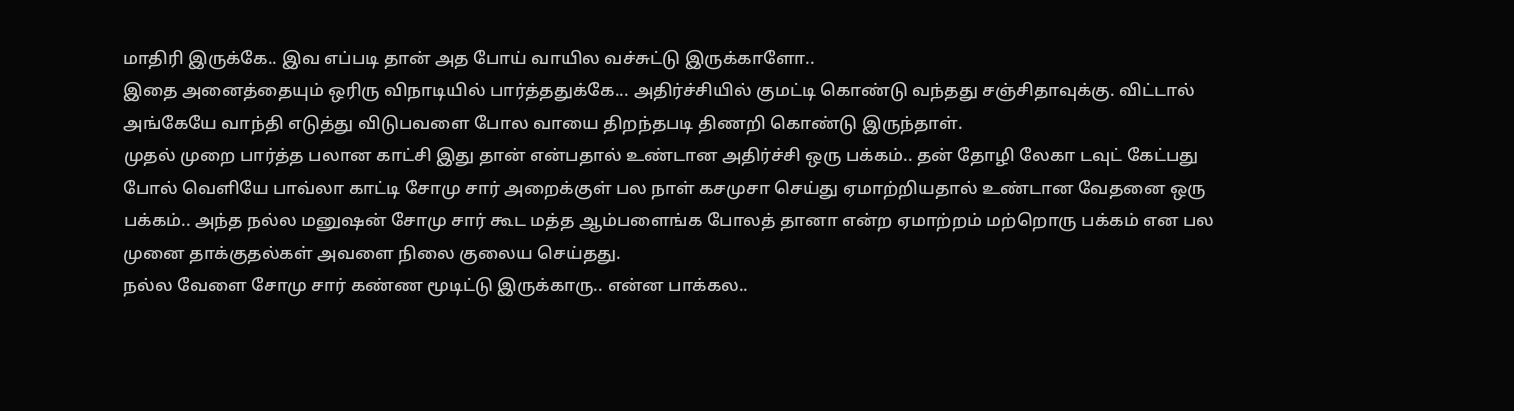மாதிரி இருக்கே.. இவ எப்படி தான் அத போய் வாயில வச்சுட்டு இருக்காளோ..
இதை அனைத்தையும் ஒரிரு விநாடியில் பார்த்ததுக்கே... அதிர்ச்சியில் குமட்டி கொண்டு வந்தது சஞ்சிதாவுக்கு. விட்டால் அங்கேயே வாந்தி எடுத்து விடுபவளை போல வாயை திறந்தபடி திணறி கொண்டு இருந்தாள்.
முதல் முறை பார்த்த பலான காட்சி இது தான் என்பதால் உண்டான அதிர்ச்சி ஒரு பக்கம்.. தன் தோழி லேகா டவுட் கேட்பது போல் வெளியே பாவ்லா காட்டி சோமு சார் அறைக்குள் பல நாள் கசமுசா செய்து ஏமாற்றியதால் உண்டான வேதனை ஒரு பக்கம்.. அந்த நல்ல மனுஷன் சோமு சார் கூட மத்த ஆம்பளைங்க போலத் தானா என்ற ஏமாற்றம் மற்றொரு பக்கம் என பல முனை தாக்குதல்கள் அவளை நிலை குலைய செய்தது.
நல்ல வேளை சோமு சார் கண்ண மூடிட்டு இருக்காரு.. என்ன பாக்கல..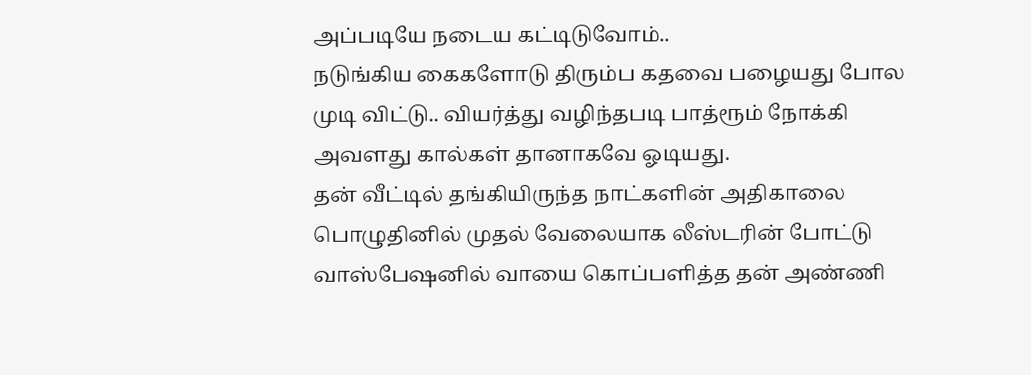அப்படியே நடைய கட்டிடுவோம்..
நடுங்கிய கைகளோடு திரும்ப கதவை பழையது போல முடி விட்டு.. வியர்த்து வழிந்தபடி பாத்ரூம் நோக்கி அவளது கால்கள் தானாகவே ஓடியது.
தன் வீட்டில் தங்கியிருந்த நாட்களின் அதிகாலை பொழுதினில் முதல் வேலையாக லீஸ்டரின் போட்டு வாஸ்பேஷனில் வாயை கொப்பளித்த தன் அண்ணி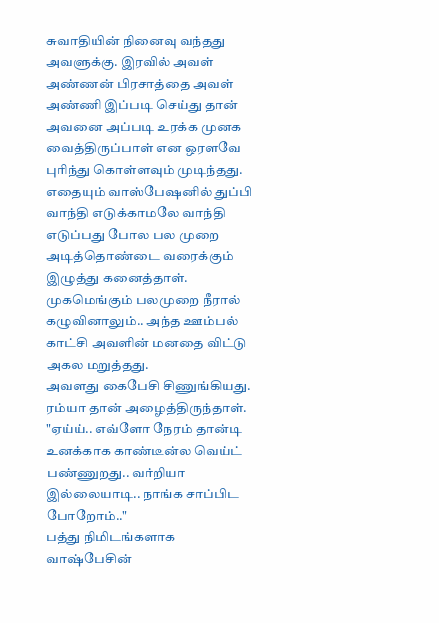சுவாதியின் நினைவு வந்தது அவளுக்கு. இரவில் அவள் அண்ணன் பிரசாத்தை அவள் அண்ணி இப்படி செய்து தான் அவனை அப்படி உரக்க முனக வைத்திருப்பாள் என ஒரளவே புரிந்து கொள்ளவும் முடிந்தது.
எதையும் வாஸ்பேஷனில் துப்பி வாந்தி எடுக்காமலே வாந்தி எடுப்பது போல பல முறை அடித்தொண்டை வரைக்கும் இழுத்து கனைத்தாள்.
முகமெங்கும் பலமுறை நீரால் கழுவினாலும்.. அந்த ஊம்பல் காட்சி அவளின் மனதை விட்டு அகல மறுத்தது.
அவளது கைபேசி சிணுங்கியது. ரம்யா தான் அழைத்திருந்தாள்.
"ஏய்ய்.. எவ்ளோ நேரம் தான்டி உனக்காக காண்டீன்ல வெய்ட் பண்ணுறது.. வர்றியா இல்லையாடி.. நாங்க சாப்பிட போறோம்.."
பத்து நிமிடங்களாக வாஷ்பேசின்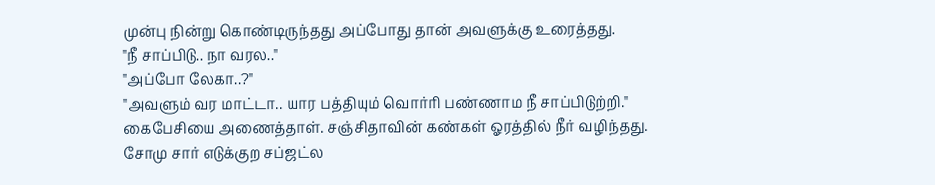முன்பு நின்று கொண்டிருந்தது அப்போது தான் அவளுக்கு உரைத்தது.
"நீ சாப்பிடு.. நா வரல.."
"அப்போ லேகா..?"
"அவளும் வர மாட்டா.. யார பத்தியும் வொர்ரி பண்ணாம நீ சாப்பிடுற்றி."
கைபேசியை அணைத்தாள். சஞ்சிதாவின் கண்கள் ஓரத்தில் நீர் வழிந்தது.
சோமு சார் எடுக்குற சப்ஜட்ல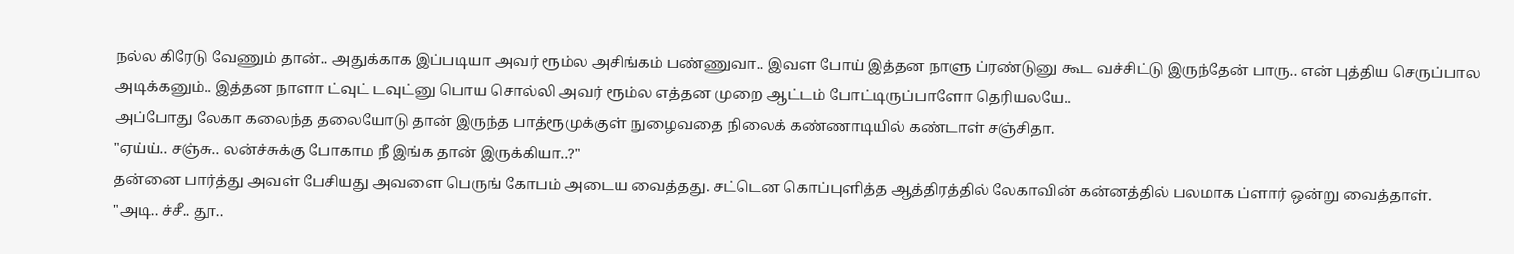நல்ல கிரேடு வேணும் தான்.. அதுக்காக இப்படியா அவர் ரூம்ல அசிங்கம் பண்ணுவா.. இவள போய் இத்தன நாளு ப்ரண்டுனு கூட வச்சிட்டு இருந்தேன் பாரு.. என் புத்திய செருப்பால அடிக்கனும்.. இத்தன நாளா ட்வுட் டவுட்னு பொய சொல்லி அவர் ரூம்ல எத்தன முறை ஆட்டம் போட்டிருப்பாளோ தெரியலயே..
அப்போது லேகா கலைந்த தலையோடு தான் இருந்த பாத்ரூமுக்குள் நுழைவதை நிலைக் கண்ணாடியில் கண்டாள் சஞ்சிதா.
"ஏய்ய்.. சஞ்சு.. லன்ச்சுக்கு போகாம நீ இங்க தான் இருக்கியா..?"
தன்னை பார்த்து அவள் பேசியது அவளை பெருங் கோபம் அடைய வைத்தது. சட்டென கொப்புளித்த ஆத்திரத்தில் லேகாவின் கன்னத்தில் பலமாக ப்ளார் ஒன்று வைத்தாள்.
"அடி.. ச்சீ.. தூ..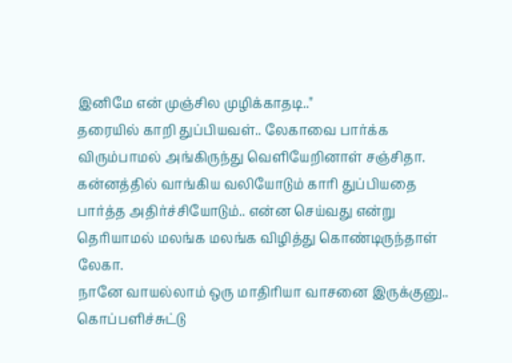இனிமே என் முஞ்சில முழிக்காதடி.."
தரையில் காறி துப்பியவள்.. லேகாவை பார்க்க விரும்பாமல் அங்கிருந்து வெளியேறினாள் சஞ்சிதா.
கன்னத்தில் வாங்கிய வலியோடும் காரி துப்பியதை பார்த்த அதிர்ச்சியோடும்.. என்ன செய்வது என்று தெரியாமல் மலங்க மலங்க விழித்து கொண்டிருந்தாள் லேகா.
நானே வாயல்லாம் ஒரு மாதிரியா வாசனை இருக்குனு.. கொப்பளிச்சுட்டு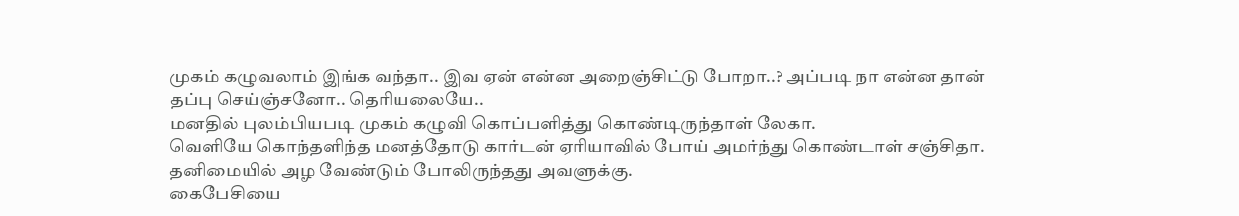முகம் கழுவலாம் இங்க வந்தா.. இவ ஏன் என்ன அறைஞ்சிட்டு போறா..? அப்படி நா என்ன தான் தப்பு செய்ஞ்சனோ.. தெரியலையே..
மனதில் புலம்பியபடி முகம் கழுவி கொப்பளித்து கொண்டிருந்தாள் லேகா.
வெளியே கொந்தளிந்த மனத்தோடு கார்டன் ஏரியாவில் போய் அமர்ந்து கொண்டாள் சஞ்சிதா. தனிமையில் அழ வேண்டும் போலிருந்தது அவளுக்கு.
கைபேசியை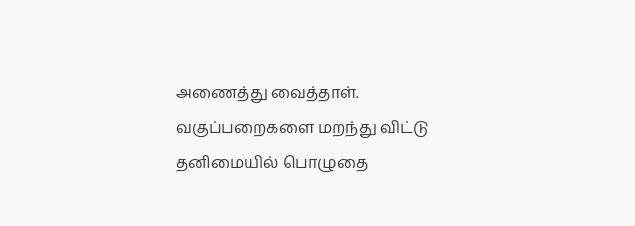அணைத்து வைத்தாள். வகுப்பறைகளை மறந்து விட்டு தனிமையில் பொழுதை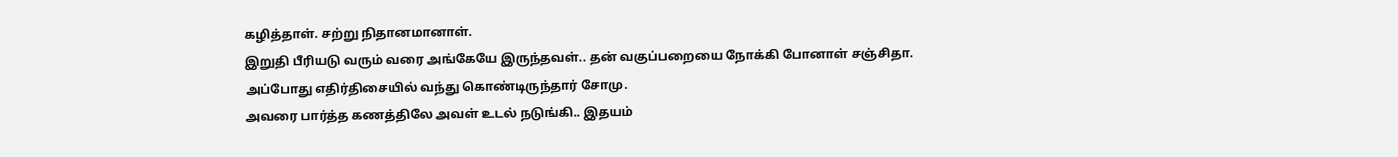கழித்தாள். சற்று நிதானமானாள்.
இறுதி பீரியடு வரும் வரை அங்கேயே இருந்தவள்.. தன் வகுப்பறையை நோக்கி போனாள் சஞ்சிதா.
அப்போது எதிர்திசையில் வந்து கொண்டிருந்தார் சோமு.
அவரை பார்த்த கணத்திலே அவள் உடல் நடுங்கி.. இதயம்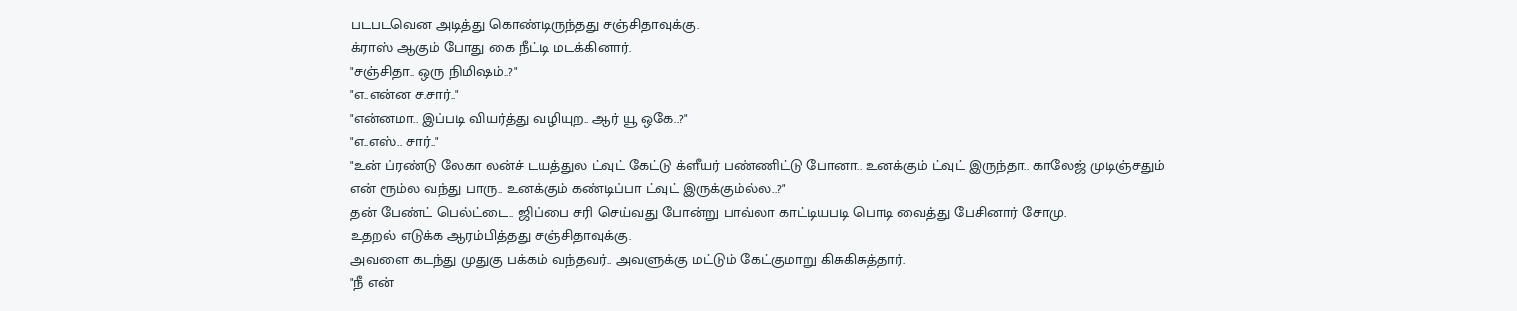படபடவென அடித்து கொண்டிருந்தது சஞ்சிதாவுக்கு.
க்ராஸ் ஆகும் போது கை நீட்டி மடக்கினார்.
"சஞ்சிதா.. ஒரு நிமிஷம்..?"
"எ..என்ன ச.சார்.."
"என்னமா.. இப்படி வியர்த்து வழியுற.. ஆர் யூ ஒகே..?"
"எ..எஸ்.. சார்.."
"உன் ப்ரண்டு லேகா லன்ச் டயத்துல ட்வுட் கேட்டு க்ளீயர் பண்ணிட்டு போனா.. உனக்கும் ட்வுட் இருந்தா.. காலேஜ் முடிஞ்சதும் என் ரூம்ல வந்து பாரு.. உனக்கும் கண்டிப்பா ட்வுட் இருக்கும்ல்ல..?"
தன் பேண்ட் பெல்ட்டை.. ஜிப்பை சரி செய்வது போன்று பாவ்லா காட்டியபடி பொடி வைத்து பேசினார் சோமு.
உதறல் எடுக்க ஆரம்பித்தது சஞ்சிதாவுக்கு.
அவளை கடந்து முதுகு பக்கம் வந்தவர்.. அவளுக்கு மட்டும் கேட்குமாறு கிசுகிசுத்தார்.
"நீ என்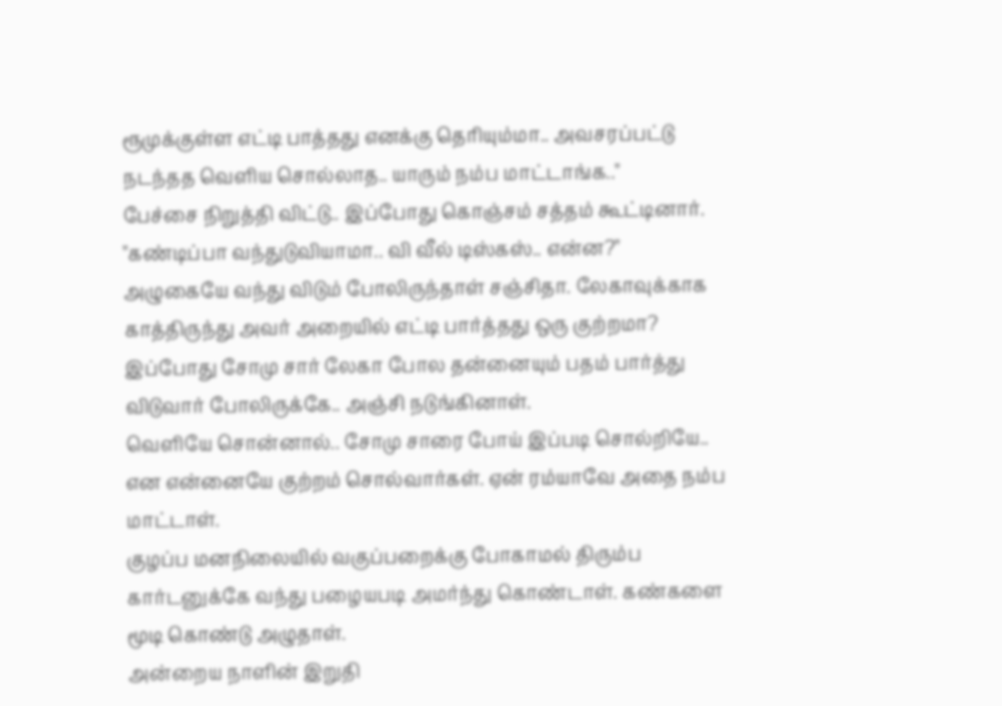ரூமுக்குள்ள எட்டி பாத்தது எனக்கு தெரியும்மா.. அவசரப்பட்டு நடந்தத வெளிய சொல்லாத.. யாரும் நம்ப மாட்டாங்க.."
பேச்சை நிறுத்தி விட்டு.. இப்போது கொஞ்சம் சத்தம் கூட்டினார்.
"கண்டிப்பா வந்துடுவியாமா.. வி வீல் டிஸ்கஸ்.. என்ன?"
அழுகையே வந்து விடும் போலிருந்தாள் சஞ்சிதா. லேகாவுக்காக காத்திருந்து அவர் அறையில் எட்டி பார்த்தது ஒரு குற்றமா? இப்போது சோமு சார் லேகா போல தன்னையும் பதம் பார்த்து விடுவார் போலிருக்கே.. அஞ்சி நடுங்கினாள்.
வெளியே சொன்னால்.. சோமு சாரை போய் இப்படி சொல்றியே.. என என்னையே குற்றம் சொல்வார்கள். ஏன் ரம்யாவே அதை நம்ப மாட்டாள்.
குழப்ப மனநிலையில் வகுப்பறைக்கு போகாமல் திரும்ப கார்டனுக்கே வந்து பழையபடி அமர்ந்து கொண்டாள். கண்களை மூடி கொண்டு அழுதாள்.
அன்றைய நாளின் இறுதி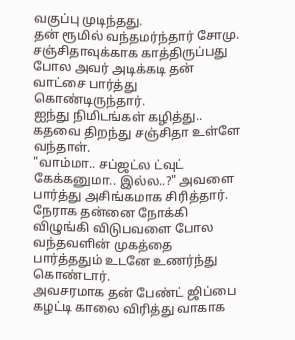வகுப்பு முடிந்தது.
தன் ரூமில் வந்தமர்ந்தார் சோமு. சஞ்சிதாவுக்காக காத்திருப்பது போல அவர் அடிக்கடி தன் வாட்சை பார்த்து கொண்டிருந்தார்.
ஐந்து நிமிடங்கள் கழித்து..
கதவை திறந்து சஞ்சிதா உள்ளே வந்தாள்.
"வாம்மா.. சப்ஜட்ல ட்வுட் கேக்கனுமா.. இல்ல..?" அவளை பார்த்து அசிங்கமாக சிரித்தார்.
நேராக தன்னை நோக்கி விழுங்கி விடுபவளை போல வந்தவளின் முகத்தை பார்த்ததும் உடனே உணர்ந்து கொண்டார்.
அவசரமாக தன் பேண்ட் ஜிப்பை கழட்டி காலை விரித்து வாகாக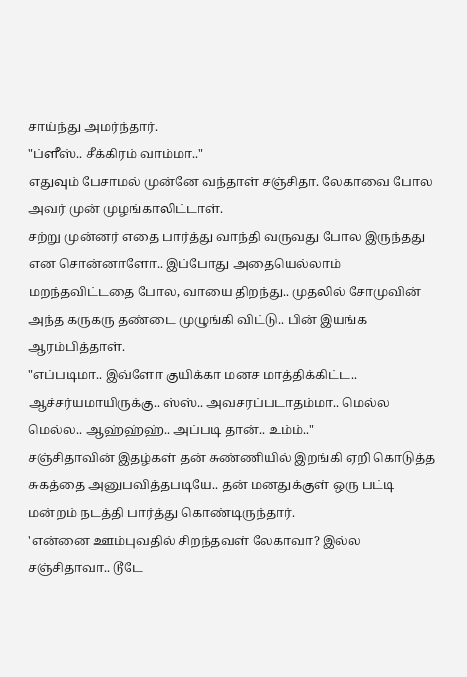சாய்ந்து அமர்ந்தார்.
"ப்ளீஸ்.. சீக்கிரம் வாம்மா.."
எதுவும் பேசாமல் முன்னே வந்தாள் சஞ்சிதா. லேகாவை போல அவர் முன் முழங்காலிட்டாள்.
சற்று முன்னர் எதை பார்த்து வாந்தி வருவது போல இருந்தது என சொன்னாளோ.. இப்போது அதையெல்லாம் மறந்தவிட்டதை போல, வாயை திறந்து.. முதலில் சோமுவின் அந்த கருகரு தண்டை முழுங்கி விட்டு.. பின் இயங்க ஆரம்பித்தாள்.
"எப்படிமா.. இவ்ளோ குயிக்கா மனச மாத்திக்கிட்ட.. ஆச்சர்யமாயிருக்கு.. ஸ்ஸ்.. அவசரப்படாதம்மா.. மெல்ல மெல்ல.. ஆஹ்ஹ்ஹ்.. அப்படி தான்.. உம்ம்.."
சஞ்சிதாவின் இதழ்கள் தன் சுண்ணியில் இறங்கி ஏறி கொடுத்த சுகத்தை அனுபவித்தபடியே.. தன் மனதுக்குள் ஒரு பட்டி மன்றம் நடத்தி பார்த்து கொண்டிருந்தார்.
'என்னை ஊம்புவதில் சிறந்தவள் லேகாவா? இல்ல சஞ்சிதாவா.. டூடே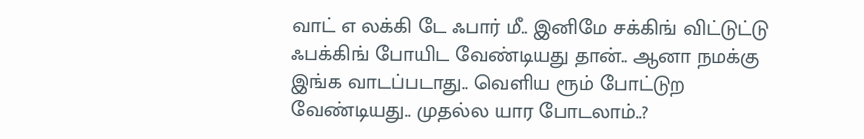வாட் எ லக்கி டே ஃபார் மீ.. இனிமே சக்கிங் விட்டுட்டு ஃபக்கிங் போயிட வேண்டியது தான்.. ஆனா நமக்கு இங்க வாடப்படாது.. வெளிய ரூம் போட்டுற வேண்டியது.. முதல்ல யார போடலாம்..?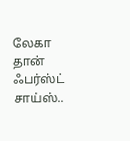லேகா தான் ஃபர்ஸ்ட் சாய்ஸ்..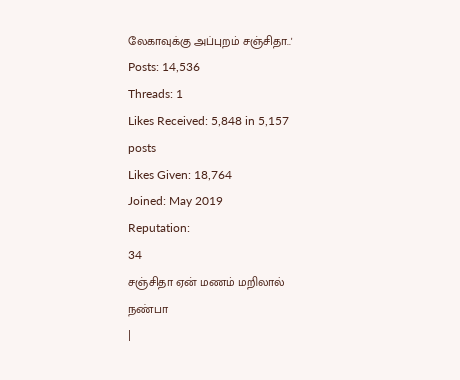லேகாவுக்கு அப்புறம் சஞ்சிதா..'
Posts: 14,536
Threads: 1
Likes Received: 5,848 in 5,157 posts
Likes Given: 18,764
Joined: May 2019
Reputation:
34
சஞ்சிதா ஏன் மணம் மறிலால் நண்பா
|